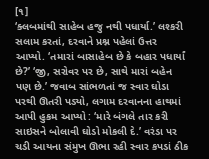[૧]
‘ક્લબમાંથી સાહેબ હજુ નથી પધાર્યા.’ લશ્કરી સલામ કરતાં, દરવાને પ્રશ્ન પહેલાં ઉત્તર આપ્યો. ‘તમારાં બાસાહેબ છે કે બહાર પધાર્યાં છે?’ ‘જી, સરોવર પર છે, સાથે મારાં બહેન પણ છે.’ જવાબ સાંભળતાં જ સ્વાર ઘોડા પરથી ઊતરી પડ્યો, લગામ દરવાનના હાથમાં આપી હુકમ આપ્યો : ‘મારે બંગલે તાર કરી સાઇસને બોલાવી ઘોડો મોકલી દે.’ વરંડા પર ચડી આયના સંમુખ ઊભા રહી સ્વાર કપડાં ઠીક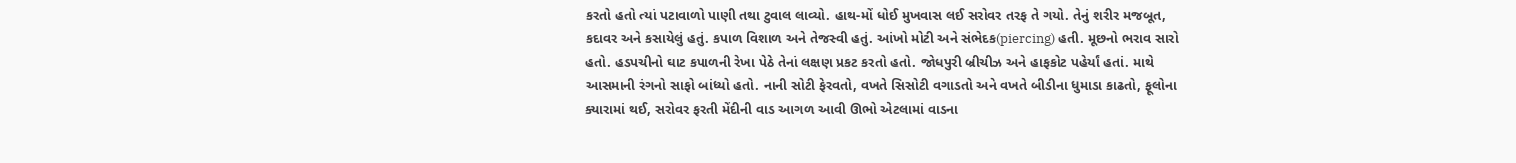કરતો હતો ત્યાં પટાવાળો પાણી તથા ટુવાલ લાવ્યો. હાથ-મોં ધોઈ મુખવાસ લઈ સરોવર તરફ તે ગયો. તેનું શરીર મજબૂત, કદાવર અને કસાયેલું હતું. કપાળ વિશાળ અને તેજસ્વી હતું. આંખો મોટી અને સંભેદક(piercing) હતી. મૂછનો ભરાવ સારો હતો. હડપચીનો ઘાટ કપાળની રેખા પેઠે તેનાં લક્ષણ પ્રકટ કરતો હતો. જોધપુરી બ્રીચીઝ અને હાફકોટ પહેર્યાં હતાં. માથે આસમાની રંગનો સાફો બાંધ્યો હતો. નાની સોટી ફેરવતો, વખતે સિસોટી વગાડતો અને વખતે બીડીના ધુમાડા કાઢતો, ફૂલોના ક્યારામાં થઈ, સરોવર ફરતી મેંદીની વાડ આગળ આવી ઊભો એટલામાં વાડના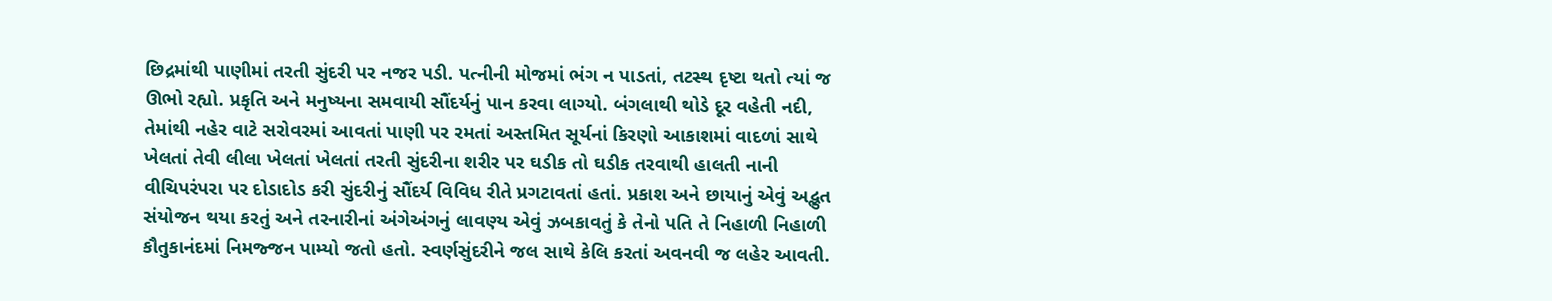છિદ્રમાંથી પાણીમાં તરતી સુંદરી પર નજર પડી. પત્નીની મોજમાં ભંગ ન પાડતાં, તટસ્થ દૃષ્ટા થતો ત્યાં જ ઊભો રહ્યો. પ્રકૃતિ અને મનુષ્યના સમવાયી સૌંદર્યનું પાન કરવા લાગ્યો. બંગલાથી થોડે દૂર વહેતી નદી, તેમાંથી નહેર વાટે સરોવરમાં આવતાં પાણી પર રમતાં અસ્તમિત સૂર્યનાં કિરણો આકાશમાં વાદળાં સાથે ખેલતાં તેવી લીલા ખેલતાં ખેલતાં તરતી સુંદરીના શરીર પર ઘડીક તો ઘડીક તરવાથી હાલતી નાની વીચિપરંપરા પર દોડાદોડ કરી સુંદરીનું સૌંદર્ય વિવિધ રીતે પ્રગટાવતાં હતાં. પ્રકાશ અને છાયાનું એવું અદ્ભુત સંયોજન થયા કરતું અને તરનારીનાં અંગેઅંગનું લાવણ્ય એવું ઝબકાવતું કે તેનો પતિ તે નિહાળી નિહાળી કૌતુકાનંદમાં નિમજ્જન પામ્યો જતો હતો. સ્વર્ણસુંદરીને જલ સાથે કેલિ કરતાં અવનવી જ લહેર આવતી.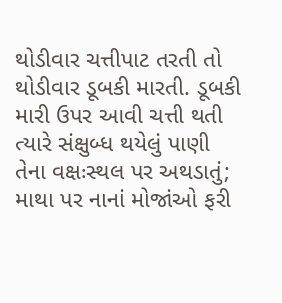થોડીવાર ચત્તીપાટ તરતી તો થોડીવાર ડૂબકી મારતી. ડૂબકી મારી ઉપર આવી ચત્તી થતી ત્યારે સંક્ષુબ્ધ થયેલું પાણી તેના વક્ષઃસ્થલ પર અથડાતું; માથા પર નાનાં મોજાંઓ ફરી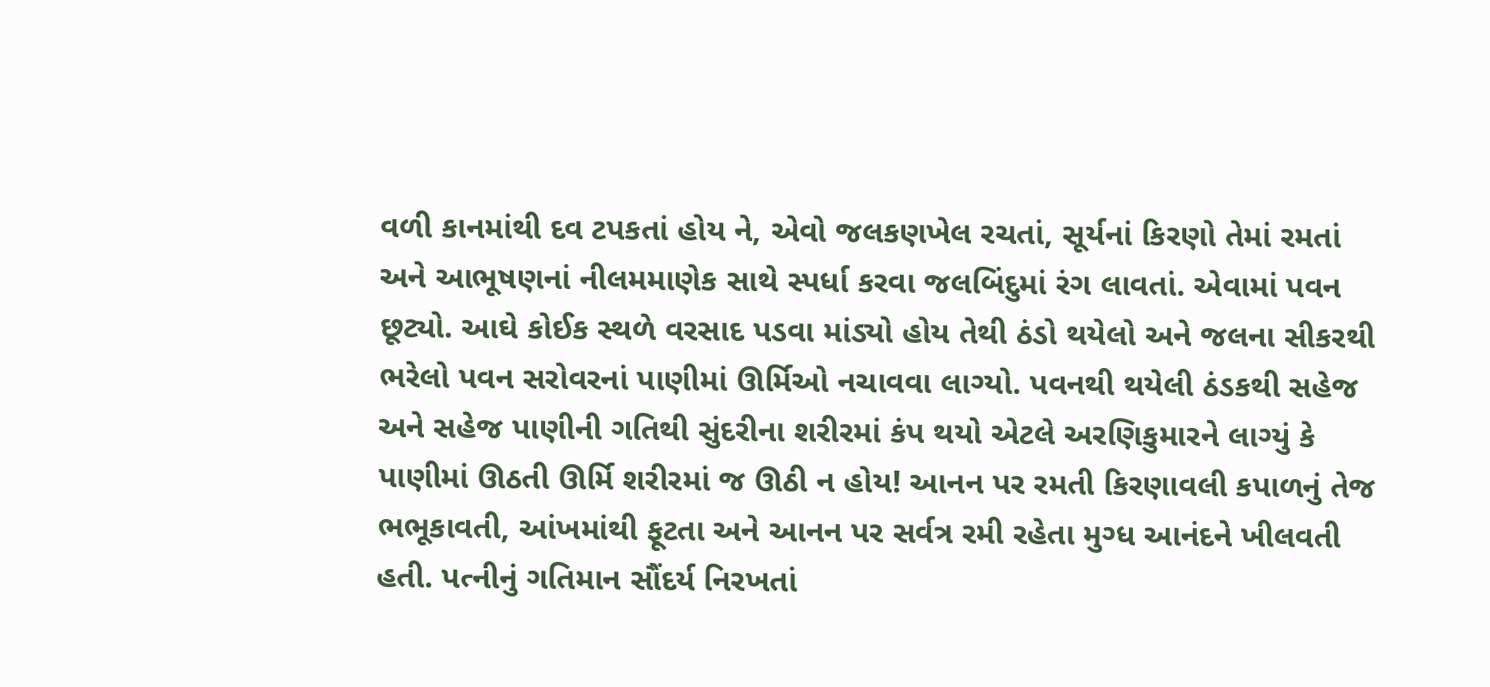વળી કાનમાંથી દવ ટપકતાં હોય ને, એવો જલકણખેલ રચતાં, સૂર્યનાં કિરણો તેમાં રમતાં અને આભૂષણનાં નીલમમાણેક સાથે સ્પર્ધા કરવા જલબિંદુમાં રંગ લાવતાં. એવામાં પવન છૂટ્યો. આઘે કોઈક સ્થળે વરસાદ પડવા માંડ્યો હોય તેથી ઠંડો થયેલો અને જલના સીકરથી ભરેલો પવન સરોવરનાં પાણીમાં ઊર્મિઓ નચાવવા લાગ્યો. પવનથી થયેલી ઠંડકથી સહેજ અને સહેજ પાણીની ગતિથી સુંદરીના શરીરમાં કંપ થયો એટલે અરણિકુમારને લાગ્યું કે પાણીમાં ઊઠતી ઊર્મિ શરીરમાં જ ઊઠી ન હોય! આનન પર રમતી કિરણાવલી કપાળનું તેજ ભભૂકાવતી, આંખમાંથી ફૂટતા અને આનન પર સર્વત્ર રમી રહેતા મુગ્ધ આનંદને ખીલવતી હતી. પત્નીનું ગતિમાન સૌંદર્ય નિરખતાં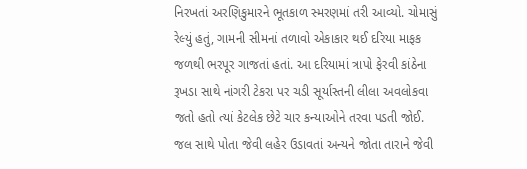નિરખતાં અરણિકુમારને ભૂતકાળ સ્મરણમાં તરી આવ્યો. ચોમાસું રેલ્યું હતું, ગામની સીમનાં તળાવો એકાકાર થઈ દરિયા માફક જળથી ભરપૂર ગાજતાં હતાં. આ દરિયામાં ત્રાપો ફેરવી કાંઠેના રૂખડા સાથે નાંગરી ટેકરા પર ચડી સૂર્યાસ્તની લીલા અવલોકવા જતો હતો ત્યાં કેટલેક છેટે ચાર કન્યાઓને તરવા પડતી જોઈ. જલ સાથે પોતા જેવી લહેર ઉડાવતાં અન્યને જોતા તારાને જેવી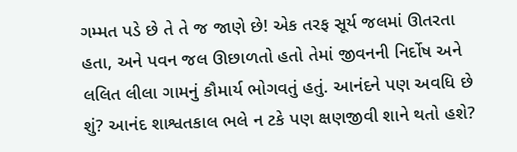ગમ્મત પડે છે તે તે જ જાણે છે! એક તરફ સૂર્ય જલમાં ઊતરતા હતા, અને પવન જલ ઊછાળતો હતો તેમાં જીવનની નિર્દોષ અને લલિત લીલા ગામનું કૌમાર્ય ભોગવતું હતું. આનંદને પણ અવધિ છે શું? આનંદ શાશ્વતકાલ ભલે ન ટકે પણ ક્ષણજીવી શાને થતો હશે?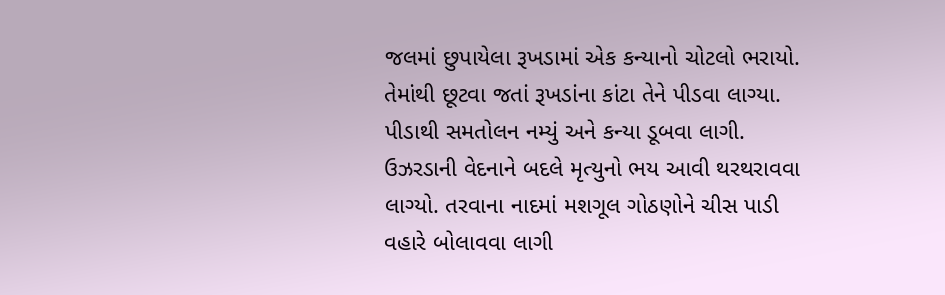જલમાં છુપાયેલા રૂખડામાં એક કન્યાનો ચોટલો ભરાયો. તેમાંથી છૂટવા જતાં રૂખડાંના કાંટા તેને પીડવા લાગ્યા. પીડાથી સમતોલન નમ્યું અને કન્યા ડૂબવા લાગી. ઉઝરડાની વેદનાને બદલે મૃત્યુનો ભય આવી થરથરાવવા લાગ્યો. તરવાના નાદમાં મશગૂલ ગોઠણોને ચીસ પાડી વહારે બોલાવવા લાગી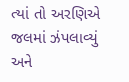ત્યાં તો અરણિએ જલમાં ઝંપલાવ્યું અને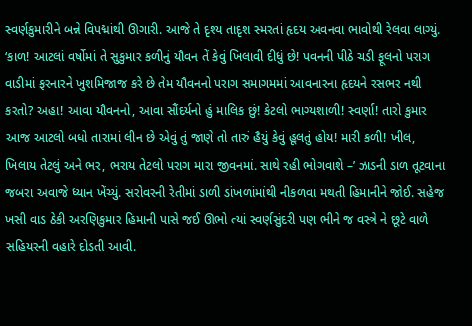સ્વર્ણકુમારીને બન્ને વિપદ્માંથી ઊગારી. આજે તે દૃશ્ય તાદૃશ સ્મરતાં હૃદય અવનવા ભાવોથી રેલવા લાગ્યું. ‘કાળ! આટલાં વર્ષોમાં તે સુકુમાર કળીનું યૌવન તેં કેવું ખિલાવી દીધું છે! પવનની પીઠે ચડી ફૂલનો પરાગ વાડીમાં ફરનારને ખુશમિજાજ કરે છે તેમ યૌવનનો પરાગ સમાગમમાં આવનારના હૃદયને રસભર નથી કરતો? અહા! આવા યૌવનનો, આવા સૌંદર્યનો હું માલિક છું! કેટલો ભાગ્યશાળી! સ્વર્ણા! તારો કુમાર આજ આટલો બધો તારામાં લીન છે એવું તું જાણે તો તારું હૈયું કેવું હૂલતું હોય! મારી કળી! ખીલ, ખિલાય તેટલું અને ભર, ભરાય તેટલો પરાગ મારા જીવનમાં. સાથે રહી ભોગવાશે –’ ઝાડની ડાળ તૂટવાના જબરા અવાજે ધ્યાન ખેંચ્યું. સરોવરની રેતીમાં ડાળી ડાંખળાંમાંથી નીકળવા મથતી હિમાનીને જોઈ. સહેજ ખસી વાડ ઠેકી અરણિકુમાર હિમાની પાસે જઈ ઊભો ત્યાં સ્વર્ણસુંદરી પણ ભીને જ વસ્ત્રે ને છૂટે વાળે સહિયરની વહારે દોડતી આવી.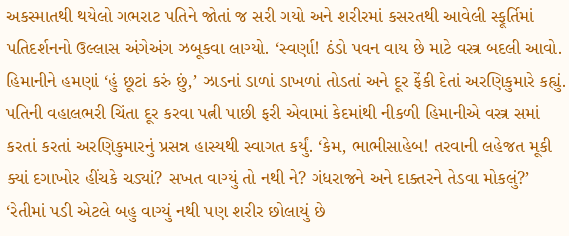અકસ્માતથી થયેલો ગભરાટ પતિને જોતાં જ સરી ગયો અને શરીરમાં કસરતથી આવેલી સ્ફૂર્તિમાં પતિદર્શનનો ઉલ્લાસ અંગેઅંગ ઝબૂકવા લાગ્યો. ‘સ્વર્ણા! ઠંડો પવન વાય છે માટે વસ્ત્ર બદલી આવો. હિમાનીને હમણાં ‘હું છૂટાં કરું છું,’ ઝાડનાં ડાળાં ડાખળાં તોડતાં અને દૂર ફેંકી દેતાં અરણિકુમારે કહ્યું. પતિની વહાલભરી ચિંતા દૂર કરવા પત્ની પાછી ફરી એવામાં કેદમાંથી નીકળી હિમાનીએ વસ્ત્ર સમાં કરતાં કરતાં અરણિકુમારનું પ્રસન્ન હાસ્યથી સ્વાગત કર્યું. ‘કેમ, ભાભીસાહેબ! તરવાની લહેજત મૂકી ક્યાં દગાખોર હીંચકે ચડ્યાં? સખત વાગ્યું તો નથી ને? ગંધરાજને અને દાક્તરને તેડવા મોકલું?’ ‘રેતીમાં પડી એટલે બહુ વાગ્યું નથી પણ શરીર છોલાયું છે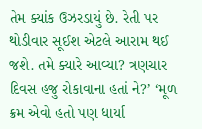તેમ ક્યાંક ઉઝરડાયું છે. રેતી પર થોડીવાર સૂઈશ એટલે આરામ થઈ જશે. તમે ક્યારે આવ્યા? ત્રણચાર દિવસ હજુ રોકાવાના હતાં ને?’ ‘મૂળ ક્રમ એવો હતો પણ ધાર્યા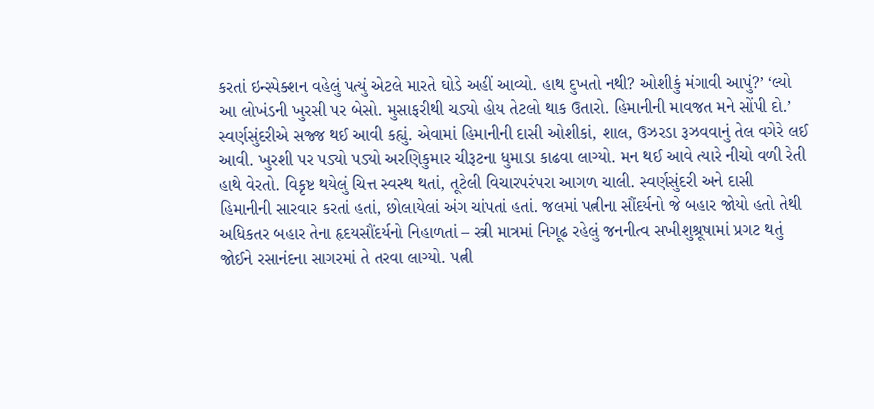કરતાં ઇન્સ્પેક્શન વહેલું પત્યું એટલે મારતે ઘોડે અહીં આવ્યો. હાથ દુખતો નથી? ઓશીકું મંગાવી આપું?’ ‘લ્યો આ લોખંડની ખુરસી પર બેસો. મુસાફરીથી ચડ્યો હોય તેટલો થાક ઉતારો. હિમાનીની માવજત મને સોંપી દો.’ સ્વર્ણસુંદરીએ સજ્જ થઈ આવી કહ્યું. એવામાં હિમાનીની દાસી ઓશીકાં, શાલ, ઉઝરડા રૂઝવવાનું તેલ વગેરે લઈ આવી. ખુરશી પર પડ્યો પડ્યો અરણિકુમાર ચીરૂટના ધુમાડા કાઢવા લાગ્યો. મન થઈ આવે ત્યારે નીચો વળી રેતી હાથે વેરતો. વિકૃષ્ટ થયેલું ચિત્ત સ્વસ્થ થતાં, તૂટેલી વિચારપરંપરા આગળ ચાલી. સ્વર્ણસુંદરી અને દાસી હિમાનીની સારવાર કરતાં હતાં, છોલાયેલાં અંગ ચાંપતાં હતાં. જલમાં પત્નીના સૌંદર્યનો જે બહાર જોયો હતો તેથી અધિકતર બહાર તેના હૃદયસૌંદર્યનો નિહાળતાં – સ્ત્રી માત્રમાં નિગૂઢ રહેલું જનનીત્વ સખીશુશ્રૂષામાં પ્રગટ થતું જોઈને રસાનંદના સાગરમાં તે તરવા લાગ્યો. પત્ની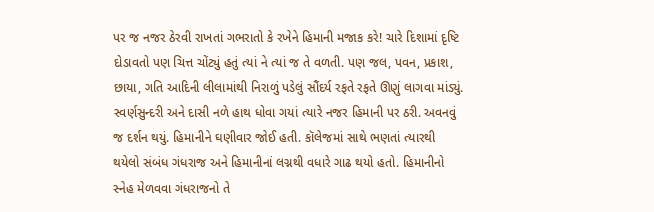પર જ નજર ઠેરવી રાખતાં ગભરાતો કે રખેને હિમાની મજાક કરે! ચારે દિશામાં દૃષ્ટિ દોડાવતો પણ ચિત્ત ચોંટ્યું હતું ત્યાં ને ત્યાં જ તે વળતી. પણ જલ, પવન, પ્રકાશ, છાયા, ગતિ આદિની લીલામાંથી નિરાળું પડેલું સૌંદર્ય રફતે રફતે ઊણું લાગવા માંડ્યું. સ્વર્ણસુન્દરી અને દાસી નળે હાથ ધોવા ગયાં ત્યારે નજર હિમાની પર ઠરી. અવનવું જ દર્શન થયું. હિમાનીને ઘણીવાર જોઈ હતી. કૉલેજમાં સાથે ભણતાં ત્યારથી થયેલો સંબંધ ગંધરાજ અને હિમાનીનાં લગ્નથી વધારે ગાઢ થયો હતો. હિમાનીનો સ્નેહ મેળવવા ગંધરાજનો તે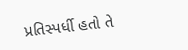પ્રતિસ્પર્ધી હતો તે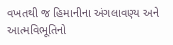વખતથી જ હિમાનીના અંગલાવણ્ય અને આત્મવિભૂતિનો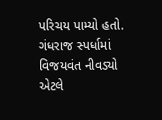પરિચય પામ્યો હતો. ગંધરાજ સ્પર્ધામાં વિજયવંત નીવડ્યો એટલે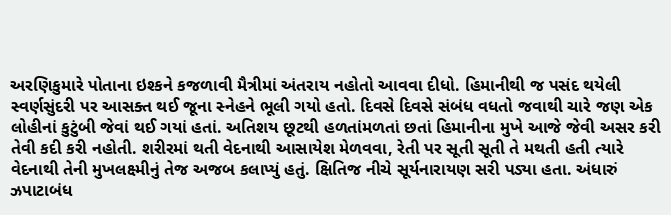અરણિકુમારે પોતાના ઇશ્કને કજળાવી મૈત્રીમાં અંતરાય નહોતો આવવા દીધો. હિમાનીથી જ પસંદ થયેલી સ્વર્ણસુંદરી પર આસક્ત થઈ જૂના સ્નેહને ભૂલી ગયો હતો. દિવસે દિવસે સંબંધ વધતો જવાથી ચારે જણ એક લોહીનાં કુટુંબી જેવાં થઈ ગયાં હતાં. અતિશય છૂટથી હળતાંમળતાં છતાં હિમાનીના મુખે આજે જેવી અસર કરી તેવી કદી કરી નહોતી. શરીરમાં થતી વેદનાથી આસાયેશ મેળવવા, રેતી પર સૂતી સૂતી તે મથતી હતી ત્યારે વેદનાથી તેની મુખલક્ષ્મીનું તેજ અજબ કલાપ્યું હતું. ક્ષિતિજ નીચે સૂર્યનારાયણ સરી પડ્યા હતા. અંધારું ઝપાટાબંધ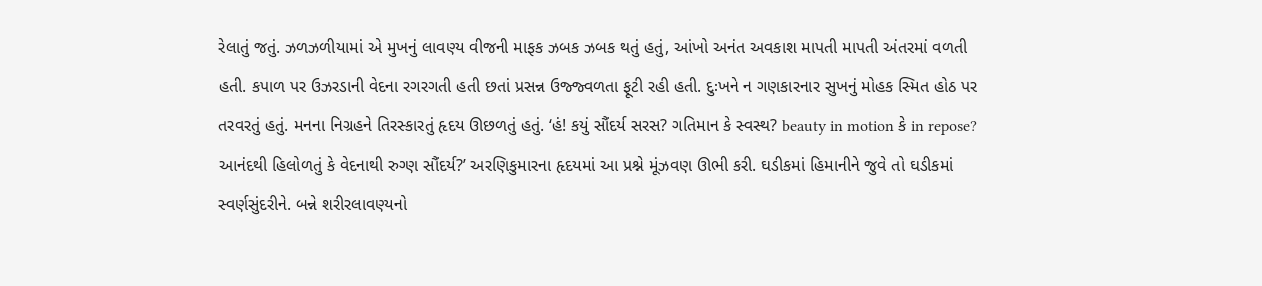રેલાતું જતું. ઝળઝળીયામાં એ મુખનું લાવણ્ય વીજની માફક ઝબક ઝબક થતું હતું, આંખો અનંત અવકાશ માપતી માપતી અંતરમાં વળતી હતી. કપાળ પર ઉઝરડાની વેદના રગરગતી હતી છતાં પ્રસન્ન ઉજ્જ્વળતા ફૂટી રહી હતી. દુઃખને ન ગણકારનાર સુખનું મોહક સ્મિત હોઠ પર તરવરતું હતું. મનના નિગ્રહને તિરસ્કારતું હૃદય ઊછળતું હતું. ‘હં! કયું સૌંદર્ય સરસ? ગતિમાન કે સ્વસ્થ? beauty in motion કે in repose? આનંદથી હિલોળતું કે વેદનાથી રુગ્ણ સૌંદર્ય?’ અરણિકુમારના હૃદયમાં આ પ્રશ્ને મૂંઝવણ ઊભી કરી. ઘડીકમાં હિમાનીને જુવે તો ઘડીકમાં સ્વર્ણસુંદરીને. બન્ને શરીરલાવણ્યનો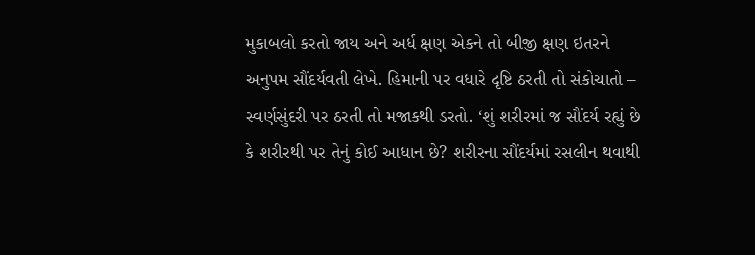મુકાબલો કરતો જાય અને અર્ધ ક્ષણ એકને તો બીજી ક્ષણ ઇતરને અનુપમ સૌંદર્યવતી લેખે. હિમાની પર વધારે દૃષ્ટિ ઠરતી તો સંકોચાતો – સ્વર્ણસુંદરી પર ઠરતી તો મજાકથી ડરતો. ‘શું શરીરમાં જ સૌંદર્ય રહ્યું છે કે શરીરથી પર તેનું કોઈ આધાન છે? શરીરના સૌંદર્યમાં રસલીન થવાથી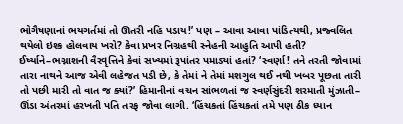ભોગૈષણાનાં ભયગર્તમાં તો ઊતરી નહિ પડાય!’ પણ – આવા આવા પાંડિત્યથી, પ્રજ્વલિત થયેલો ઇશ્ક હોલવાય ખરો? કેવા પ્રખર નિગ્રહથી સ્નેહની આહુતિ આપી હતી? ઈર્ષ્યાને–ભગ્નાશની વૈરવૃત્તિને કેવાં સખ્યમાં રૂપાંતર પમાડ્યાં હતાં? ‘સ્વર્ણા! તને તરતી જોવામાં તારા નાથને આજ એવી લહેજત પડી છે, કે તેમાં ને તેમાં મશગુલ થઈ નથી ખબર પૂછતા તારી તો પછી મારી તો વાત જ ક્યાં?’ હિમાનીનાં વચન સાંભળતાં જ સ્વર્ણસુંદરી શરમાતી મુંઝાતી– ઊંડા અંતરમાં હરખતી પતિ તરફ જોવા લાગી. ‘હિંચકતાં હિંચકતાં તમે પણ ઠીક ધ્યાન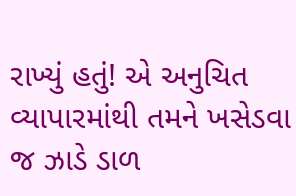રાખ્યું હતું! એ અનુચિત વ્યાપારમાંથી તમને ખસેડવા જ ઝાડે ડાળ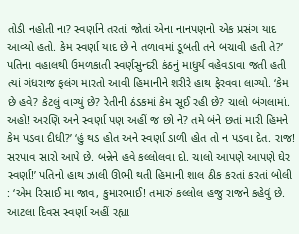તોડી નહોતી ના? સ્વર્ણાને તરતાં જોતાં એના નાનપણનો એક પ્રસંગ યાદ આવ્યો હતો. કેમ સ્વર્ણા યાદ છે ને તળાવમાં ડૂબતી તને બચાવી હતી તે?’ પતિના વહાલથી ઉમળકાતી સ્વર્ણસુન્દરી કંઠનું માધુર્ય વહેવડાવા જતી હતી ત્યાં ગંધરાજ ફલંગ મારતો આવી હિમાનીને શરીરે હાથ ફેરવવા લાગ્યો. ‘કેમ છે હવે? કેટલું વાગ્યું છે? રેતીની ઠંડકમાં કેમ સૂઈ રહી છે? ચાલો બંગલામાં. અહો! અરણિ અને સ્વર્ણા પણ અહીં જ છો ને? તમે બંને છતાં મારી હિમને કેમ પડવા દીધી?’ ‘હું થડ હોત અને સ્વર્ણા ડાળી હોત તો ન પડવા દેત. રાજ! સરપાવ સારો આપે છે. બન્નેને હવે કલ્લોલવા દો. ચાલો આપણે આપણે ઘેર સ્વર્ણા!’ પતિનો હાથ ઝાલી ઊભી થતી હિમાની શાલ ઠીક કરતાં કરતાં બોલી : ‘એમ રિસાઈ મા જાવ, કુમારભાઈ! તમારું કલ્લોલ હજુ રાજને કહેવું છે. આટલા દિવસ સ્વર્ણા અહીં રહ્યા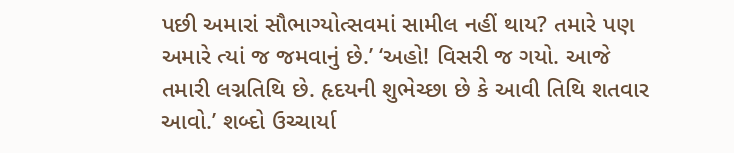પછી અમારાં સૌભાગ્યોત્સવમાં સામીલ નહીં થાય? તમારે પણ અમારે ત્યાં જ જમવાનું છે.’ ‘અહો! વિસરી જ ગયો. આજે તમારી લગ્નતિથિ છે. હૃદયની શુભેચ્છા છે કે આવી તિથિ શતવાર આવો.’ શબ્દો ઉચ્ચાર્યા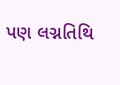પણ લગ્નતિથિ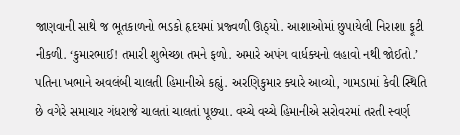જાણવાની સાથે જ ભૂતકાળનો ભડકો હૃદયમાં પ્રજ્વળી ઊઠ્યો. આશાઓમાં છુપાયેલી નિરાશા ફૂટી નીકળી. ‘કુમારભાઈ! તમારી શુભેચ્છા તમને ફળો. અમારે અપંગ વાર્ધક્યનો લહાવો નથી જોઈતો.’ પતિના ખભાને અવલંબી ચાલતી હિમાનીએ કહ્યું. અરણિકુમાર ક્યારે આવ્યો, ગામડામાં કેવી સ્થિતિ છે વગેરે સમાચાર ગંધરાજે ચાલતાં ચાલતાં પૂછ્યા. વચ્ચે વચ્ચે હિમાનીએ સરોવરમાં તરતી સ્વર્ણ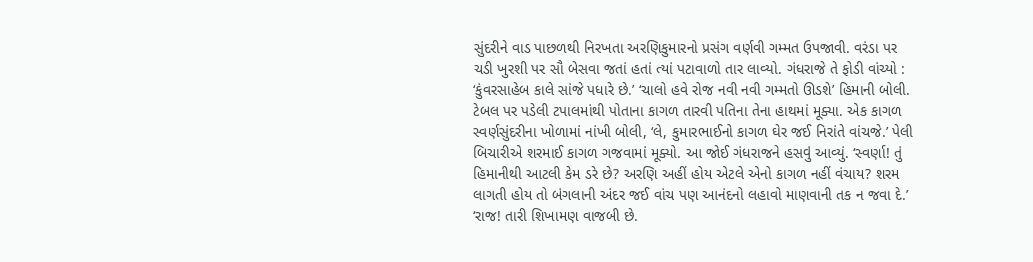સુંદરીને વાડ પાછળથી નિરખતા અરણિકુમારનો પ્રસંગ વર્ણવી ગમ્મત ઉપજાવી. વરંડા પર ચડી ખુરશી પર સૌ બેસવા જતાં હતાં ત્યાં પટાવાળો તાર લાવ્યો. ગંધરાજે તે ફોડી વાંચ્યો : ‘કુંવરસાહેબ કાલે સાંજે પધારે છે.’ ‘ચાલો હવે રોજ નવી નવી ગમ્મતો ઊડશે’ હિમાની બોલી. ટેબલ પર પડેલી ટપાલમાંથી પોતાના કાગળ તારવી પતિના તેના હાથમાં મૂક્યા. એક કાગળ સ્વર્ણસુંદરીના ખોળામાં નાંખી બોલી, ‘લે, કુમારભાઈનો કાગળ ઘેર જઈ નિરાંતે વાંચજે.’ પેલી બિચારીએ શરમાઈ કાગળ ગજવામાં મૂક્યો. આ જોઈ ગંધરાજને હસવું આવ્યું. ‘સ્વર્ણા! તું હિમાનીથી આટલી કેમ ડરે છે? અરણિ અહીં હોય એટલે એનો કાગળ નહીં વંચાય? શરમ લાગતી હોય તો બંગલાની અંદર જઈ વાંચ પણ આનંદનો લહાવો માણવાની તક ન જવા દે.’ ‘રાજ! તારી શિખામણ વાજબી છે.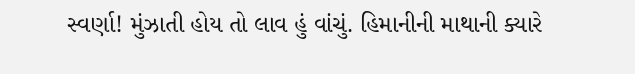સ્વર્ણા! મુંઝાતી હોય તો લાવ હું વાંચું. હિમાનીની માથાની ક્યારે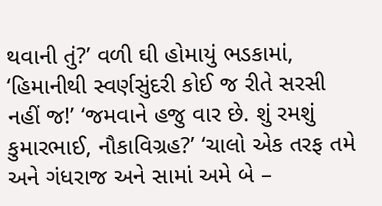થવાની તું?’ વળી ઘી હોમાયું ભડકામાં, ‘હિમાનીથી સ્વર્ણસુંદરી કોઈ જ રીતે સરસી નહીં જ!’ ‘જમવાને હજુ વાર છે. શું રમશું કુમારભાઈ, નૌકાવિગ્રહ?’ ‘ચાલો એક તરફ તમે અને ગંધરાજ અને સામાં અમે બે –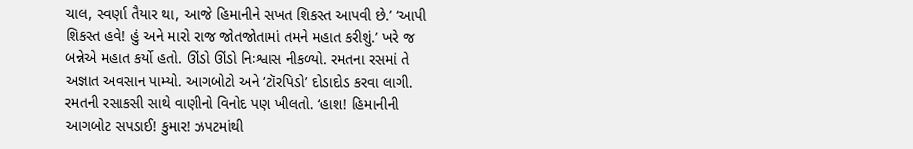ચાલ, સ્વર્ણા તૈયાર થા, આજે હિમાનીને સખત શિકસ્ત આપવી છે.’ ‘આપી શિકસ્ત હવે! હું અને મારો રાજ જોતજોતામાં તમને મહાત કરીશું.’ ખરે જ બન્નેએ મહાત કર્યો હતો. ઊંડો ઊંડો નિઃશ્વાસ નીકળ્યો. રમતના રસમાં તે અજ્ઞાત અવસાન પામ્યો. આગબોટો અને ‘ટૉરપિડો’ દોડાદોડ કરવા લાગી. રમતની રસાકસી સાથે વાણીનો વિનોદ પણ ખીલતો. ‘હાશ! હિમાનીની આગબોટ સપડાઈ! કુમાર! ઝપટમાંથી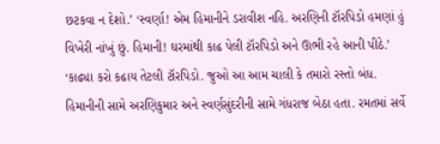છટકવા ન દેશો.’ ‘સ્વર્ણા! એમ હિમાનીને ડરાવીશ નહિ. અરણિની ટૉરપિડો હમણાં હું વિખેરી નાંખું છું. હિમાની! ઘરમાંથી કાઢ પેલી ટૉરપિડો અને ઊભી રહે આની પીઠે.’ ‘કાઢ્યા કરો કઢાય તેટલી ટૉરપિડો. જુઓ આ આમ ચાલી કે તમારો રસ્તો બંધ. હિમાનીની સામે અરણિકુમાર અને સ્વર્ણસુંદરીની સામે ગંધરાજ બેઠા હતા. રમતમાં સર્વે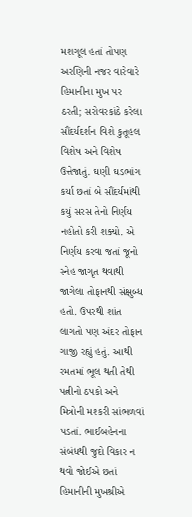મશગૂલ હતાં તોપણ અરણિની નજર વારેવારે હિમાનીના મુખ પર ઠરતી; સરોવરકાંઠે કરેલા સૌંદર્યદર્શન વિશે કુતૂહલ વિશેષ અને વિશેષ ઉત્તેજાતું. ઘણી ઘડભાંગ કર્યા છતાં બે સૌંદર્યમાંથી કયું સરસ તેનો નિર્ણય નહોતો કરી શક્યો. એ નિર્ણય કરવા જતાં જૂનો સ્નેહ જાગૃત થવાથી જાગેલા તોફાનથી સંક્ષુબ્ધ હતો. ઉપરથી શાંત લાગતો પણ અંદર તોફાન ગાજી રહ્યું હતું. આથી રમતમાં ભૂલ થતી તેથી પત્નીનો ઠપકો અને મિત્રોની મશ્કરી સાંભળવાં પડતાં. ભાઈબહેનના સંબંધથી જુદો વિકાર ન થવો જોઈએ છતાં હિમાનીની મુખશ્રીએ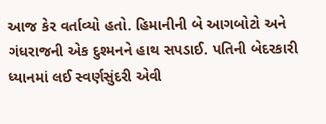આજ કેર વર્તાવ્યો હતો. હિમાનીની બે આગબોટો અને ગંધરાજની એક દુશ્મનને હાથ સપડાઈ. પતિની બેદરકારી ધ્યાનમાં લઈ સ્વર્ણસુંદરી એવી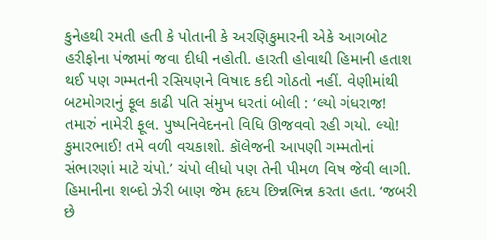કુનેહથી રમતી હતી કે પોતાની કે અરણિકુમારની એકે આગબોટ હરીફોના પંજામાં જવા દીધી નહોતી. હારતી હોવાથી હિમાની હતાશ થઈ પણ ગમ્મતની રસિયણને વિષાદ કદી ગોઠતો નહીં. વેણીમાંથી બટમોગરાનું ફૂલ કાઢી પતિ સંમુખ ધરતાં બોલી : ‘લ્યો ગંધરાજ! તમારું નામેરી ફૂલ. પુષ્પનિવેદનનો વિધિ ઊજવવો રહી ગયો. લ્યો! કુમારભાઈ! તમે વળી વચકાશો. કૉલેજની આપણી ગમ્મતોનાં સંભારણાં માટે ચંપો.’ ચંપો લીધો પણ તેની પીમળ વિષ જેવી લાગી. હિમાનીના શબ્દો ઝેરી બાણ જેમ હૃદય છિન્નભિન્ન કરતા હતા. ‘જબરી છે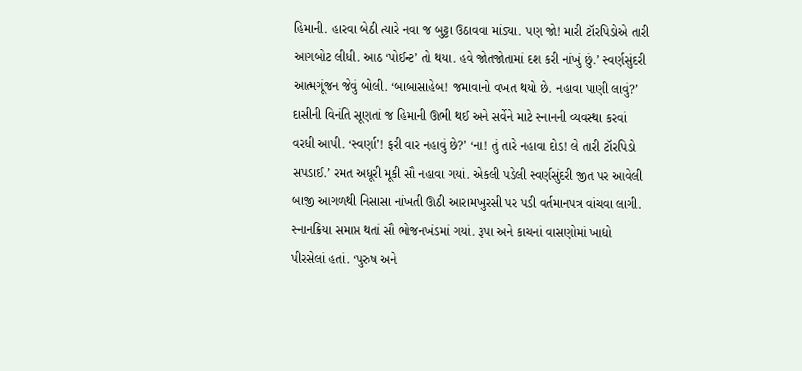હિમાની. હારવા બેઠી ત્યારે નવા જ બુટ્ટા ઉઠાવવા માંડ્યા. પણ જો! મારી ટૉરપિડોએ તારી આગબોટ લીધી. આઠ ‘પોઈન્ટ’ તો થયા. હવે જોતજોતામાં દશ કરી નાંખું છું.’ સ્વર્ણસુંદરી આત્મગૂંજન જેવું બોલી. ‘બાબાસાહેબ! જમાવાનો વખત થયો છે. નહાવા પાણી લાવું?’ દાસીની વિનંતિ સૂણતાં જ હિમાની ઊભી થઈ અને સર્વેને માટે સ્નાનની વ્યવસ્થા કરવાં વરધી આપી. ‘સ્વર્ણા’! ફરી વાર નહાવું છે?’ ‘ના! તું તારે નહાવા દોડ! લે તારી ટૉરપિડો સપડાઈ.’ રમત અધૂરી મૂકી સૌ નહાવા ગયાં. એકલી પડેલી સ્વર્ણસુંદરી જીત પર આવેલી બાજી આગળથી નિસાસા નાંખતી ઊઠી આરામખુરસી પર પડી વર્તમાનપત્ર વાંચવા લાગી. સ્નાનક્રિયા સમાપ્ત થતાં સૌ ભોજનખંડમાં ગયાં. રૂપા અને કાચનાં વાસણોમાં ખાદ્યો પીરસેલાં હતાં. ‘પુરુષ અને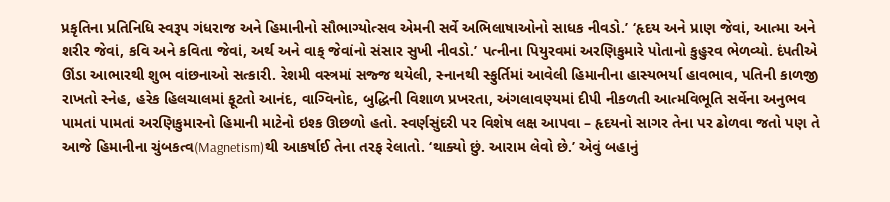પ્રકૃતિના પ્રતિનિધિ સ્વરૂપ ગંધરાજ અને હિમાનીનો સૌભાગ્યોત્સવ એમની સર્વે અભિલાષાઓનો સાધક નીવડો.’ ‘હૃદય અને પ્રાણ જેવાં, આત્મા અને શરીર જેવાં, કવિ અને કવિતા જેવાં, અર્થ અને વાક્ જેવાંનો સંસાર સુખી નીવડો.’ પત્નીના પિયુરવમાં અરણિકુમારે પોતાનો કુહુરવ ભેળવ્યો. દંપતીએ ઊંડા આભારથી શુભ વાંછનાઓ સત્કારી. રેશમી વસ્ત્રમાં સજ્જ થયેલી, સ્નાનથી સ્ફુર્તિમાં આવેલી હિમાનીના હાસ્યભર્યા હાવભાવ, પતિની કાળજી રાખતો સ્નેહ, હરેક હિલચાલમાં ફૂટતો આનંદ, વાગ્વિનોદ, બુદ્ધિની વિશાળ પ્રખરતા, અંગલાવણ્યમાં દીપી નીકળતી આત્મવિભૂતિ સર્વેના અનુભવ પામતાં પામતાં અરણિકુમારનો હિમાની માટેનો ઇશ્ક ઊછળો હતો. સ્વર્ણસુંદરી પર વિશેષ લક્ષ આપવા – હૃદયનો સાગર તેના પર ઢોળવા જતો પણ તે આજે હિમાનીના ચુંબકત્વ(Magnetism)થી આકર્ષાઈ તેના તરફ રેલાતો. ‘થાક્યો છું. આરામ લેવો છે.’ એવું બહાનું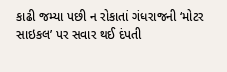કાઢી જમ્યા પછી ન રોકાતાં ગંધરાજની ‘મોટર સાઇકલ’ પર સવાર થઈ દંપતી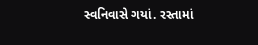સ્વનિવાસે ગયાં. રસ્તામાં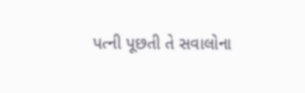પત્ની પૂછતી તે સવાલોના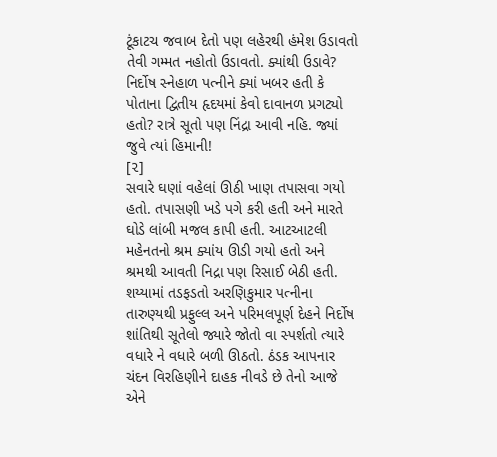ટૂંકાટચ જવાબ દેતો પણ લહેરથી હંમેશ ઉડાવતો તેવી ગમ્મત નહોતો ઉડાવતો. ક્યાંથી ઉડાવે? નિર્દોષ સ્નેહાળ પત્નીને ક્યાં ખબર હતી કે પોતાના દ્વિતીય હૃદયમાં કેવો દાવાનળ પ્રગટ્યો હતો? રાત્રે સૂતો પણ નિંદ્રા આવી નહિ. જ્યાં જુવે ત્યાં હિમાની!
[૨]
સવારે ઘણાં વહેલાં ઊઠી ખાણ તપાસવા ગયો હતો. તપાસણી ખડે પગે કરી હતી અને મારતે ઘોડે લાંબી મજલ કાપી હતી. આટઆટલી મહેનતનો શ્રમ ક્યાંય ઊડી ગયો હતો અને શ્રમથી આવતી નિદ્રા પણ રિસાઈ બેઠી હતી. શય્યામાં તડફડતો અરણિકુમાર પત્નીના તારુણ્યથી પ્રફુલ્લ અને પરિમલપૂર્ણ દેહને નિર્દોષ શાંતિથી સૂતેલો જ્યારે જોતો વા સ્પર્શતો ત્યારે વધારે ને વધારે બળી ઊઠતો. ઠંડક આપનાર ચંદન વિરહિણીને દાહક નીવડે છે તેનો આજે એને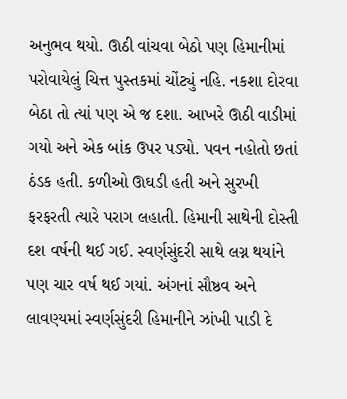અનુભવ થયો. ઊઠી વાંચવા બેઠો પણ હિમાનીમાં પરોવાયેલું ચિત્ત પુસ્તકમાં ચોંટ્યું નહિ. નકશા દોરવા બેઠા તો ત્યાં પણ એ જ દશા. આખરે ઊઠી વાડીમાં ગયો અને એક બાંક ઉપર પડ્યો. પવન નહોતો છતાં ઠંડક હતી. કળીઓ ઊઘડી હતી અને સુરખી ફરફરતી ત્યારે પરાગ લહાતી. હિમાની સાથેની દોસ્તી દશ વર્ષની થઈ ગઈ. સ્વર્ણસુંદરી સાથે લગ્ન થયાંને પણ ચાર વર્ષ થઈ ગયાં. અંગનાં સૌષ્ઠવ અને લાવણ્યમાં સ્વર્ણસુંદરી હિમાનીને ઝાંખી પાડી દે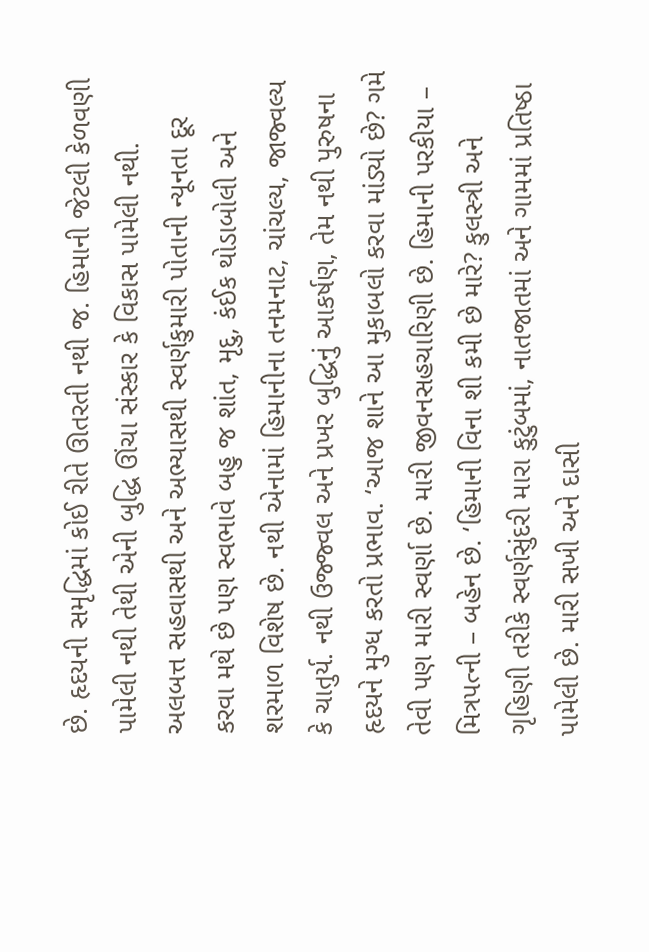છે. હૃદયની સમૃદ્ધિમાં કોઈ રીતે ઊતરતી નથી જ. હિમાની જેટલી કેળવણી પામેલી નથી તેથી એની બુદ્ધિ ઊંચા સંસ્કાર કે વિકાસ પામેલી નથી. અલબત્ત સહવાસથી અને અભ્યાસથી સ્વર્ણકુમારી પોતાની ન્યૂનતા દૂર કરવા મથે છે પણ સ્વભાવે બહુ જ શાંત, મૃદુ, કંઈક થોડાબોલી અને શરમાળ વિશેષ છે. નથી એનામાં હિમાનીના તનમનાટ, ચાંચલ્ય, જાજ્વલ્ય કે ચાતુર્ય. નથી ઉજ્જ્વલ અને પ્રખર બુદ્ધિનું આકર્ષણ, તેમ નથી પુરુષના હૃદયને મુગ્ધ કરતો પ્રભાવ. ‘આજ શાને આ મુકાબલો કરવા માંડ્યો છે? ગમે તેવી પણ મારી સ્વર્ણા છે. મારી જીવનસહચારિણી છે. હિમાની પરકીયા – મિત્રપત્ની – બહેન છે. ‘હિમાની વિના શી કમી છે મારે? કુલસ્ત્રી અને ગૃહિણી તરીકે સ્વર્ણસુંદરી મારા કુટુંબમાં, નાતજાતમાં અને ગામમાં પ્રતિષ્ઠા પામેલી છે. મારી સખી અને દાસી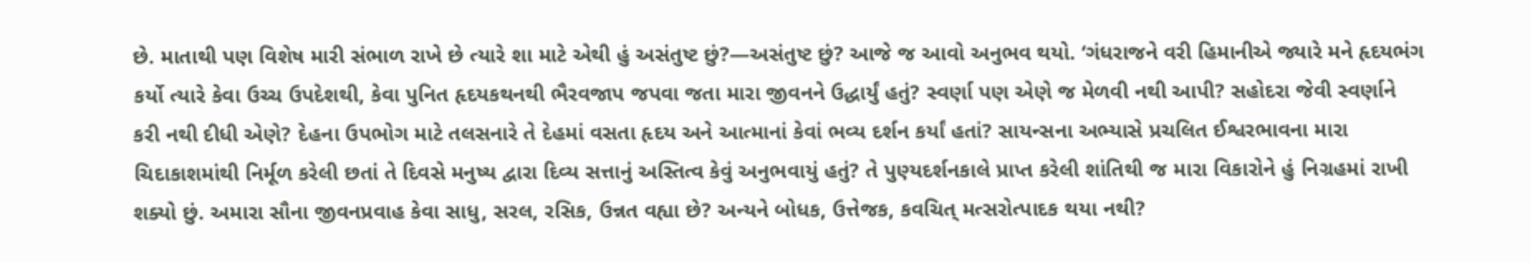છે. માતાથી પણ વિશેષ મારી સંભાળ રાખે છે ત્યારે શા માટે એથી હું અસંતુષ્ટ છું?—અસંતુષ્ટ છું? આજે જ આવો અનુભવ થયો. ‘ગંધરાજને વરી હિમાનીએ જ્યારે મને હૃદયભંગ કર્યો ત્યારે કેવા ઉચ્ચ ઉપદેશથી, કેવા પુનિત હૃદયકથનથી ભૈરવજાપ જપવા જતા મારા જીવનને ઉદ્ધાર્યું હતું? સ્વર્ણા પણ એણે જ મેળવી નથી આપી? સહોદરા જેવી સ્વર્ણાને કરી નથી દીધી એણે? દેહના ઉપભોગ માટે તલસનારે તે દેહમાં વસતા હૃદય અને આત્માનાં કેવાં ભવ્ય દર્શન કર્યાં હતાં? સાયન્સના અભ્યાસે પ્રચલિત ઈશ્વરભાવના મારા ચિદાકાશમાંથી નિર્મૂળ કરેલી છતાં તે દિવસે મનુષ્ય દ્વારા દિવ્ય સત્તાનું અસ્તિત્વ કેવું અનુભવાયું હતું? તે પુણ્યદર્શનકાલે પ્રાપ્ત કરેલી શાંતિથી જ મારા વિકારોને હું નિગ્રહમાં રાખી શક્યો છું. અમારા સૌના જીવનપ્રવાહ કેવા સાધુ, સરલ, રસિક, ઉન્નત વહ્યા છે? અન્યને બોધક, ઉત્તેજક, કવચિત્ મત્સરોત્પાદક થયા નથી?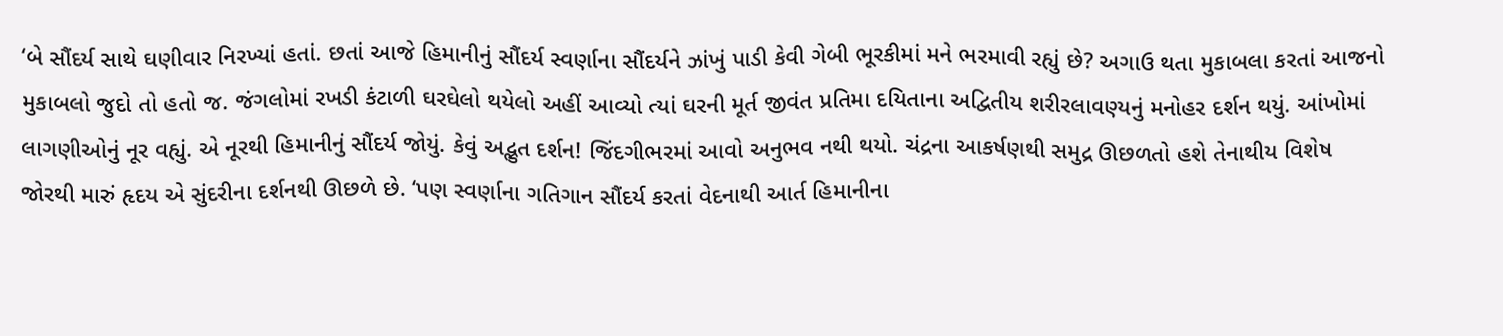‘બે સૌંદર્ય સાથે ઘણીવાર નિરખ્યાં હતાં. છતાં આજે હિમાનીનું સૌંદર્ય સ્વર્ણાના સૌંદર્યને ઝાંખું પાડી કેવી ગેબી ભૂરકીમાં મને ભરમાવી રહ્યું છે? અગાઉ થતા મુકાબલા કરતાં આજનો મુકાબલો જુદો તો હતો જ. જંગલોમાં રખડી કંટાળી ઘરઘેલો થયેલો અહીં આવ્યો ત્યાં ઘરની મૂર્ત જીવંત પ્રતિમા દયિતાના અદ્વિતીય શરીરલાવણ્યનું મનોહર દર્શન થયું. આંખોમાં લાગણીઓનું નૂર વહ્યું. એ નૂરથી હિમાનીનું સૌંદર્ય જોયું. કેવું અદ્ભુત દર્શન! જિંદગીભરમાં આવો અનુભવ નથી થયો. ચંદ્રના આકર્ષણથી સમુદ્ર ઊછળતો હશે તેનાથીય વિશેષ જોરથી મારું હૃદય એ સુંદરીના દર્શનથી ઊછળે છે. ‘પણ સ્વર્ણાના ગતિગાન સૌંદર્ય કરતાં વેદનાથી આર્ત હિમાનીના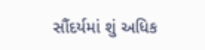સૌંદર્યમાં શું અધિક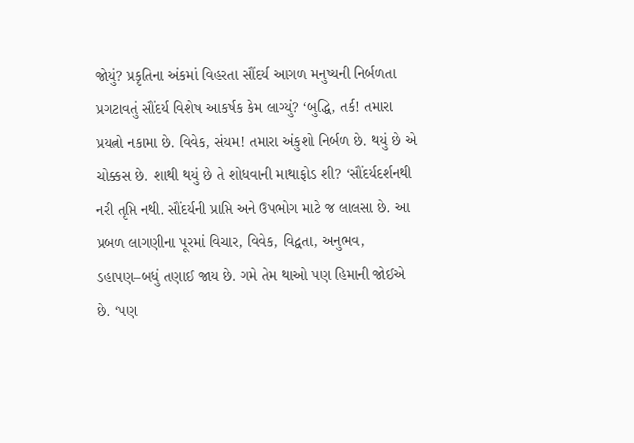જોયું? પ્રકૃતિના અંકમાં વિહરતા સૌંદર્ય આગળ મનુષ્યની નિર્બળતા પ્રગટાવતું સૌંદર્ય વિશેષ આકર્ષક કેમ લાગ્યું? ‘બુદ્ધિ, તર્ક! તમારા પ્રયત્નો નકામા છે. વિવેક, સંયમ! તમારા અંકુશો નિર્બળ છે. થયું છે એ ચોક્કસ છે. શાથી થયું છે તે શોધવાની માથાફોડ શી? ‘સૌંદર્યદર્શનથી નરી તૃપ્તિ નથી. સૌંદર્યની પ્રાપ્તિ અને ઉપભોગ માટે જ લાલસા છે. આ પ્રબળ લાગણીના પૂરમાં વિચાર, વિવેક, વિદ્વતા, અનુભવ, ડહાપણ–બધું તણાઈ જાય છે. ગમે તેમ થાઓ પણ હિમાની જોઈએ છે. ‘પણ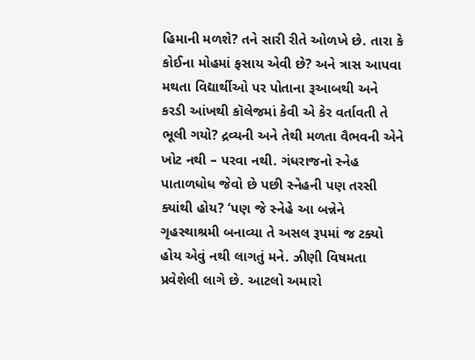હિમાની મળશે? તને સારી રીતે ઓળખે છે. તારા કે કોઈના મોહમાં ફસાય એવી છે? અને ત્રાસ આપવા મથતા વિદ્યાર્થીઓ પર પોતાના રૂઆબથી અને કરડી આંખથી કૉલેજમાં કેવી એ કેર વર્તાવતી તે ભૂલી ગયો? દ્રવ્યની અને તેથી મળતા વૈભવની એને ખોટ નથી – પરવા નથી. ગંધરાજનો સ્નેહ પાતાળધોધ જેવો છે પછી સ્નેહની પણ તરસી ક્યાંથી હોય? ‘પણ જે સ્નેહે આ બન્નેને ગૃહસ્થાશ્રમી બનાવ્યા તે અસલ રૂપમાં જ ટક્યો હોય એવું નથી લાગતું મને. ઝીણી વિષમતા પ્રવેશેલી લાગે છે. આટલો અમારો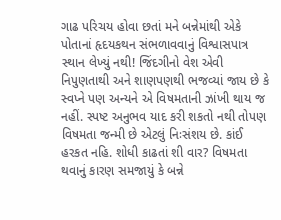ગાઢ પરિચય હોવા છતાં મને બન્નેમાંથી એકે પોતાનાં હૃદયકથન સંભળાવવાનું વિશ્વાસપાત્ર સ્થાન લેખ્યું નથી! જિંદગીનો વેશ એવી નિપુણતાથી અને શાણપણથી ભજવ્યાં જાય છે કે સ્વપ્ને પણ અન્યને એ વિષમતાની ઝાંખી થાય જ નહીં. સ્પષ્ટ અનુભવ યાદ કરી શકતો નથી તોપણ વિષમતા જન્મી છે એટલું નિઃસંશય છે. કાંઈ હરકત નહિ. શોધી કાઢતાં શી વાર? વિષમતા થવાનું કારણ સમજાયું કે બન્ને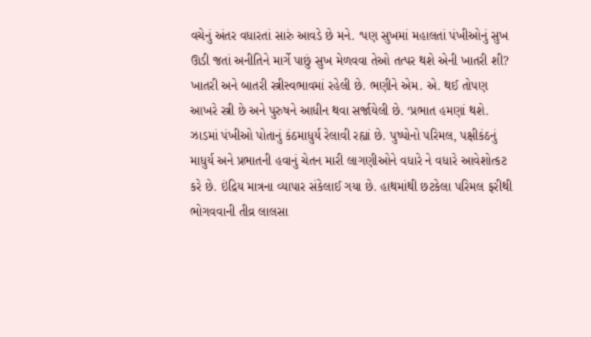વચેનું અંતર વધારતાં સારું આવડે છે મને. ‘પણ સુખમાં મહાલતાં પંખીઓનું સુખ ઊડી જતાં અનીતિને માર્ગે પાછું સુખ મેળવવા તેઓ તત્પર થશે એની ખાતરી શી? ખાતરી અને બાતરી સ્ત્રીસ્વભાવમાં રહેલી છે. ભણીને એમ. એ. થઈ તોપણ આખરે સ્ત્રી છે અને પુરુષને આધીન થવા સર્જાયેલી છે. ‘પ્રભાત હમણાં થશે. ઝાડમાં પંખીઓ પોતાનું કંઠમાધુર્ય રેલાવી રહ્યાં છે. પુષ્પોનો પરિમલ, પક્ષીકંઠનું માધુર્ય અને પ્રભાતની હવાનું ચેતન મારી લાગણીઓને વધારે ને વધારે આવેશોત્કટ કરે છે. ઇંદ્રિય માત્રના વ્યાપાર સંકેલાઈ ગયા છે. હાથમાંથી છટકેલા પરિમલ ફરીથી ભોગવવાની તીવ્ર લાલસા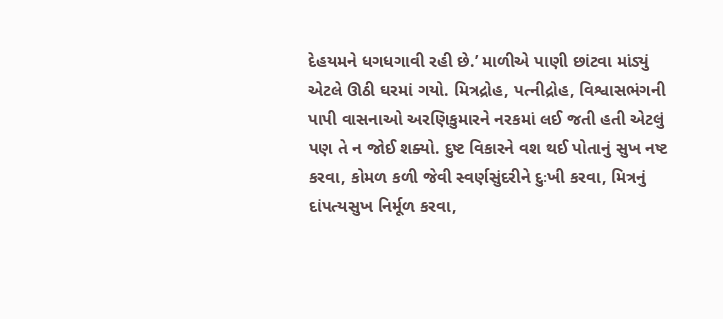દેહયમને ધગધગાવી રહી છે.’ માળીએ પાણી છાંટવા માંડ્યું એટલે ઊઠી ઘરમાં ગયો. મિત્રદ્રોહ, પત્નીદ્રોહ, વિશ્વાસભંગની પાપી વાસનાઓ અરણિકુમારને નરકમાં લઈ જતી હતી એટલું પણ તે ન જોઈ શક્યો. દુષ્ટ વિકારને વશ થઈ પોતાનું સુખ નષ્ટ કરવા, કોમળ કળી જેવી સ્વર્ણસુંદરીને દુઃખી કરવા, મિત્રનું દાંપત્યસુખ નિર્મૂળ કરવા,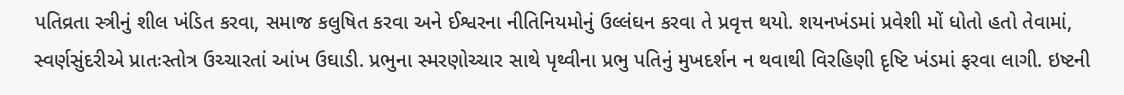પતિવ્રતા સ્ત્રીનું શીલ ખંડિત કરવા, સમાજ કલુષિત કરવા અને ઈશ્વરના નીતિનિયમોનું ઉલ્લંઘન કરવા તે પ્રવૃત્ત થયો. શયનખંડમાં પ્રવેશી મોં ધોતો હતો તેવામાં, સ્વર્ણસુંદરીએ પ્રાતઃસ્તોત્ર ઉચ્ચારતાં આંખ ઉઘાડી. પ્રભુના સ્મરણોચ્ચાર સાથે પૃથ્વીના પ્રભુ પતિનું મુખદર્શન ન થવાથી વિરહિણી દૃષ્ટિ ખંડમાં ફરવા લાગી. ઇષ્ટની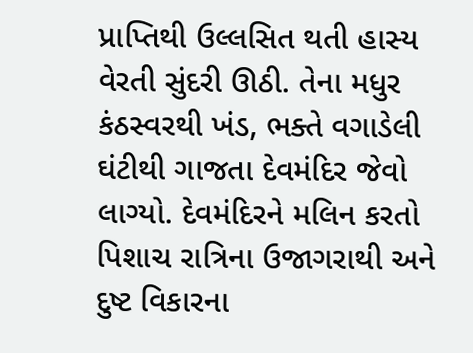પ્રાપ્તિથી ઉલ્લસિત થતી હાસ્ય વેરતી સુંદરી ઊઠી. તેના મધુર કંઠસ્વરથી ખંડ, ભક્તે વગાડેલી ઘંટીથી ગાજતા દેવમંદિર જેવો લાગ્યો. દેવમંદિરને મલિન કરતો પિશાચ રાત્રિના ઉજાગરાથી અને દુષ્ટ વિકારના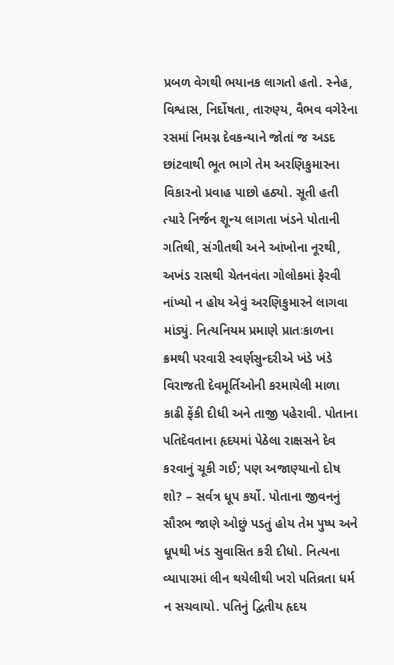પ્રબળ વેગથી ભયાનક લાગતો હતો. સ્નેહ, વિશ્વાસ, નિર્દોષતા, તારુણ્ય, વૈભવ વગેરેના રસમાં નિમગ્ન દેવકન્યાને જોતાં જ અડદ છાંટવાથી ભૂત ભાગે તેમ અરણિકુમારના વિકારનો પ્રવાહ પાછો હઠ્યો. સૂતી હતી ત્યારે નિર્જન શૂન્ય લાગતા ખંડને પોતાની ગતિથી, સંગીતથી અને આંખોના નૂરથી, અખંડ રાસથી ચેતનવંતા ગોલોકમાં ફેરવી નાંખ્યો ન હોય એવું અરણિકુમારને લાગવા માંડ્યું. નિત્યનિયમ પ્રમાણે પ્રાતઃકાળના ક્રમથી પરવારી સ્વર્ણસુન્દરીએ ખંડે ખંડે વિરાજતી દેવમૂર્તિઓની કરમાયેલી માળા કાઢી ફેંકી દીધી અને તાજી પહેરાવી. પોતાના પતિદેવતાના હૃદયમાં પેઠેલા રાક્ષસને દેવ કરવાનું ચૂકી ગઈ; પણ અજાણ્યાનો દોષ શો? – સર્વત્ર ધૂપ કર્યો. પોતાના જીવનનું સૌરભ જાણે ઓછું પડતું હોય તેમ પુષ્પ અને ધૂપથી ખંડ સુવાસિત કરી દીધો. નિત્યના વ્યાપારમાં લીન થયેલીથી ખરો પતિવ્રતા ધર્મ ન સચવાયો. પતિનું દ્વિતીય હૃદય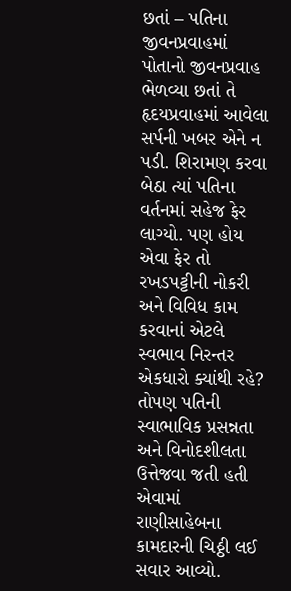છતાં – પતિના જીવનપ્રવાહમાં પોતાનો જીવનપ્રવાહ ભેળવ્યા છતાં તે હૃદયપ્રવાહમાં આવેલા સર્પની ખબર એને ન પડી. શિરામણ કરવા બેઠા ત્યાં પતિના વર્તનમાં સહેજ ફેર લાગ્યો. પણ હોય એવા ફેર તો રખડપટ્ટીની નોકરી અને વિવિધ કામ કરવાનાં એટલે સ્વભાવ નિરન્તર એકધારો ક્યાંથી રહે? તોપણ પતિની સ્વાભાવિક પ્રસન્નતા અને વિનોદશીલતા ઉત્તેજવા જતી હતી એવામાં રાણીસાહેબના કામદારની ચિઠ્ઠી લઈ સવાર આવ્યો.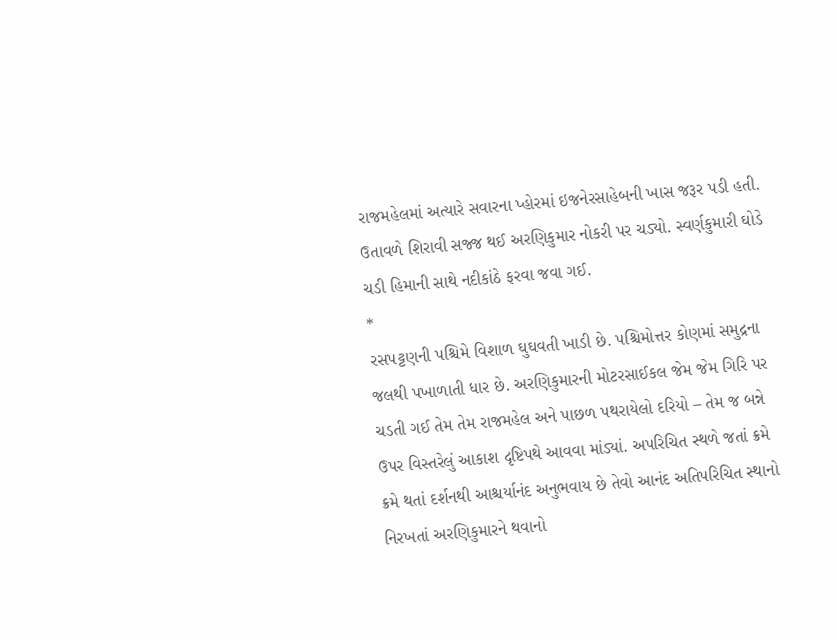રાજમહેલમાં અત્યારે સવારના પ્હોરમાં ઇજનેરસાહેબની ખાસ જરૂર પડી હતી. ઉતાવળે શિરાવી સજ્જ થઈ અરણિકુમાર નોકરી પર ચડ્યો. સ્વર્ણકુમારી ઘોડે ચડી હિમાની સાથે નદીકાંઠે ફરવા જવા ગઈ.
*
રસપટ્ટણની પશ્ચિમે વિશાળ ઘુઘવતી ખાડી છે. પશ્ચિમોત્તર કોણમાં સમુદ્રના જલથી પખાળાતી ધાર છે. અરણિકુમારની મોટરસાઈકલ જેમ જેમ ગિરિ પર ચડતી ગઈ તેમ તેમ રાજમહેલ અને પાછળ પથરાયેલો દરિયો – તેમ જ બન્ને ઉપર વિસ્તરેલું આકાશ દૃષ્ટિપથે આવવા માંડ્યાં. અપરિચિત સ્થળે જતાં ક્રમે ક્રમે થતાં દર્શનથી આશ્ચર્યાનંદ અનુભવાય છે તેવો આનંદ અતિપરિચિત સ્થાનો નિરખતાં અરણિકુમારને થવાનો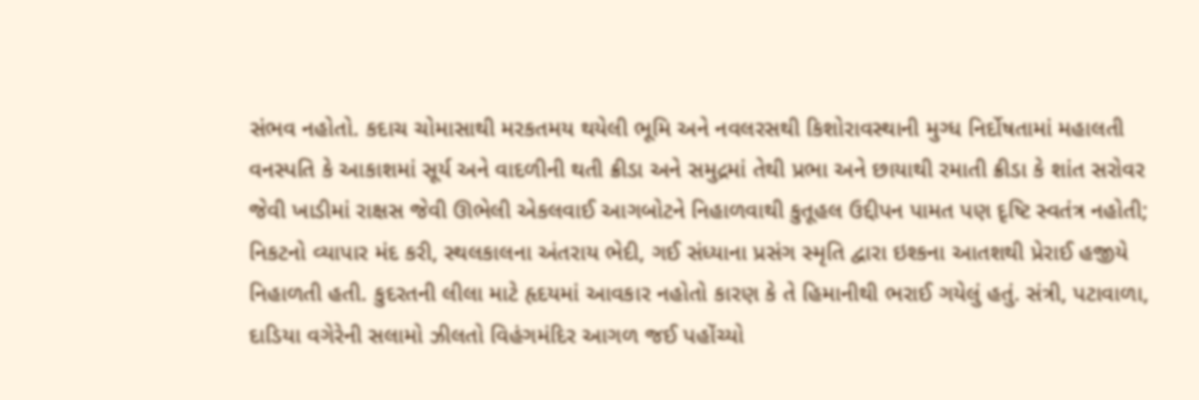સંભવ નહોતો. કદાચ ચોમાસાથી મરકતમય થયેલી ભૂમિ અને નવલરસથી કિશોરાવસ્થાની મુગ્ધ નિર્દોષતામાં મહાલતી વનસ્પતિ કે આકાશમાં સૂર્ય અને વાદળીની થતી ક્રીડા અને સમુદ્રમાં તેથી પ્રભા અને છાયાથી રમાતી ક્રીડા કે શાંત સરોવર જેવી ખાડીમાં રાક્ષસ જેવી ઊભેલી એકલવાઈ આગબોટને નિહાળવાથી કુતૂહલ ઉદ્દીપન પામત પણ દૃષ્ટિ સ્વતંત્ર નહોતી; નિકટનો વ્યાપાર મંદ કરી, સ્થલકાલના અંતરાય ભેદી, ગઈ સંધ્યાના પ્રસંગ સ્મૃતિ દ્વારા ઇશ્કના આતશથી પ્રેરાઈ હજીયે નિહાળતી હતી. કુદરતની લીલા માટે હૃદયમાં આવકાર નહોતો કારણ કે તે હિમાનીથી ભરાઈ ગયેલું હતું. સંત્રી, પટાવાળા, દાડિયા વગેરેની સલામો ઝીલતો વિહંગમંદિર આગળ જઈ પહોંચ્યો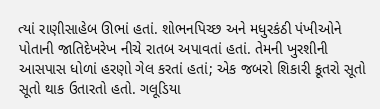ત્યાં રાણીસાહેબ ઊભાં હતાં. શોભનપિચ્છ અને મધુરકંઠી પંખીઓને પોતાની જાતિદેખરેખ નીચે રાતબ અપાવતાં હતાં. તેમની ખુરશીની આસપાસ ધોળાં હરણો ગેલ કરતાં હતાં; એક જબરો શિકારી કૂતરો સૂતો સૂતો થાક ઉતારતો હતો. ગલૂડિયા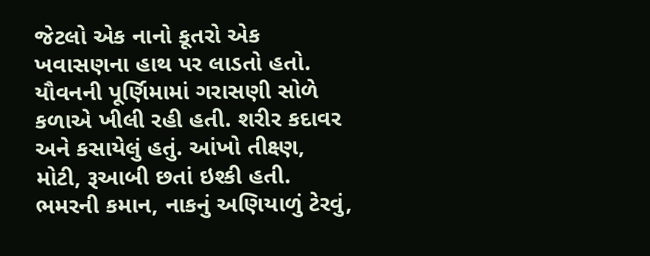જેટલો એક નાનો કૂતરો એક ખવાસણના હાથ પર લાડતો હતો. યૌવનની પૂર્ણિમામાં ગરાસણી સોળે કળાએ ખીલી રહી હતી. શરીર કદાવર અને કસાયેલું હતું. આંખો તીક્ષ્ણ, મોટી, રૂઆબી છતાં ઇશ્કી હતી. ભમરની કમાન, નાકનું અણિયાળું ટેરવું,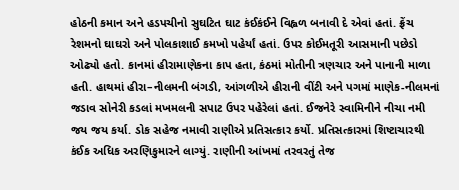હોઠની કમાન અને હડપચીનો સુઘટિત ઘાટ કંઈકંઈને વિહ્વળ બનાવી દે એવાં હતાં. ફ્રેંચ રેશમનો ઘાઘરો અને પોલકાશાઈ કમખો પહેર્યાં હતાં. ઉપર કોઈમતૂરી આસમાની પછેડો ઓઢ્યો હતો. કાનમાં હીરામાણેકના કાપ હતા, કંઠમાં મોતીની ત્રણચાર અને પાનાની માળા હતી. હાથમાં હીરા–નીલમની બંગડી, આંગળીએ હીરાની વીંટી અને પગમાં માણેક-નીલમનાં જડાવ સોનેરી કડલાં મખમલની સપાટ ઉપર પહેરેલાં હતાં. ઈજનેરે સ્વામિનીને નીચા નમી જય જય કર્યા. ડોક સહેજ નમાવી રાણીએ પ્રતિસત્કાર કર્યો. પ્રતિસત્કારમાં શિષ્ટાચારથી કંઈક અધિક અરણિકુમારને લાગ્યું. રાણીની આંખમાં તરવરતું તેજ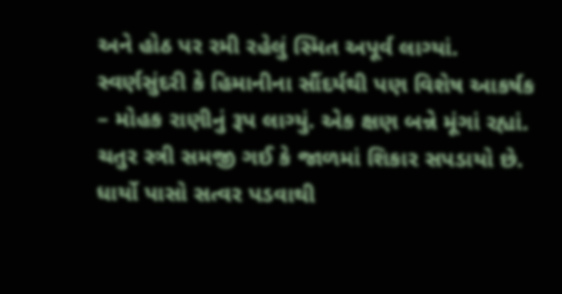અને હોઠ પર રમી રહેલું સ્મિત અપૂર્વ લાગ્યાં. સ્વર્ણસુંદરી કે હિમાનીના સૌંદર્યથી પણ વિશેષ આકર્ષક – મોહક રાણીનું રૂપ લાગ્યું. એક ક્ષણ બન્ને મૂંગાં રહ્યાં. ચતુર સ્ત્રી સમજી ગઈ કે જાળમાં શિકાર સપડાયો છે. ધાર્યો પાસો સત્વર પડવાથી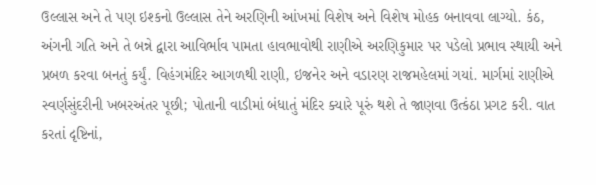ઉલ્લાસ અને તે પણ ઇશ્કનો ઉલ્લાસ તેને અરણિની આંખમાં વિશેષ અને વિશેષ મોહક બનાવવા લાગ્યો. કંઠ, અંગની ગતિ અને તે બન્ને દ્વારા આવિર્ભાવ પામતા હાવભાવોથી રાણીએ અરણિકુમાર પર પડેલો પ્રભાવ સ્થાયી અને પ્રબળ કરવા બનતું કર્યું. વિહંગમંદિર આગળથી રાણી, ઇજનેર અને વડારણ રાજમહેલમાં ગયાં. માર્ગમાં રાણીએ સ્વર્ણસુંદરીની ખબરઅંતર પૂછી; પોતાની વાડીમાં બંધાતું મંદિર ક્યારે પૂરું થશે તે જાણવા ઉત્કંઠા પ્રગટ કરી. વાત કરતાં દૃષ્ટિનાં,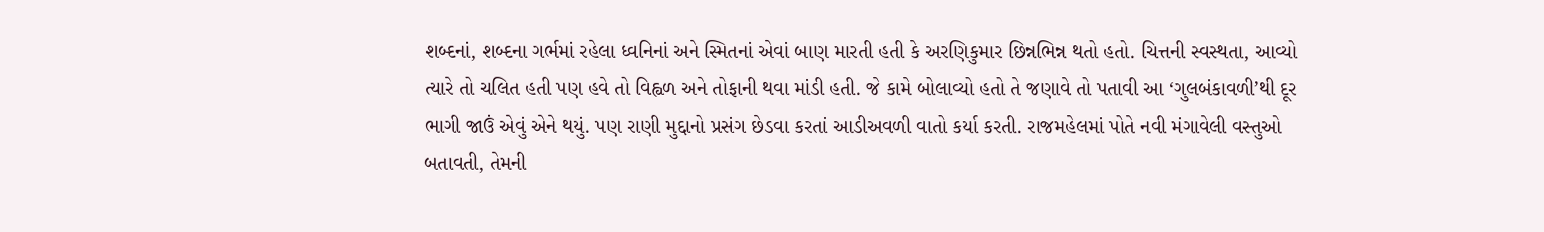શબ્દનાં, શબ્દના ગર્ભમાં રહેલા ધ્વનિનાં અને સ્મિતનાં એવાં બાણ મારતી હતી કે અરણિકુમાર છિન્નભિન્ન થતો હતો. ચિત્તની સ્વસ્થતા, આવ્યો ત્યારે તો ચલિત હતી પણ હવે તો વિહ્વળ અને તોફાની થવા માંડી હતી. જે કામે બોલાવ્યો હતો તે જણાવે તો પતાવી આ ‘ગુલબંકાવળી’થી દૂર ભાગી જાઉં એવું એને થયું. પણ રાણી મુદ્દાનો પ્રસંગ છેડવા કરતાં આડીઅવળી વાતો કર્યા કરતી. રાજમહેલમાં પોતે નવી મંગાવેલી વસ્તુઓ બતાવતી, તેમની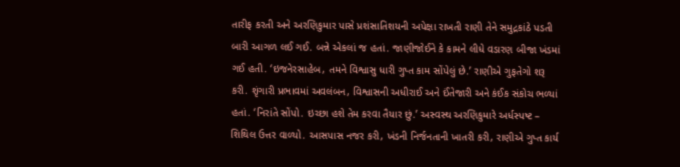તારીફ કરતી અને અરણિકુમાર પાસે પ્રશંસાતિશયની અપેક્ષા રાખતી રાણી તેને સમુદ્રકાંઠે પડતી બારી આગળ લઈ ગઈ. બન્ને એકલાં જ હતાં. જાણીજોઈને કે કામને લીધે વડારણ બીજા ખંડમાં ગઈ હતી. ‘ઇજનેરસાહેબ, તમને વિશ્વાસુ ધારી ગુપ્ત કામ સોંપેલું છે.’ રાણીએ ગુફતેગો શરૂ કરી. શૃંગારી પ્રભાવમાં અવલંબન, વિશ્વાસની અધીરાઈ અને ઈંતેજારી અને કંઈક સંકોચ ભળ્યાં હતાં. ‘નિરાંતે સોંપો. ઇચ્છા હશે તેમ કરવા તૈયાર છું.’ અસ્વસ્થ અરણિકુમારે અર્ધસ્પષ્ટ – શિથિલ ઉત્તર વાળ્યો. આસપાસ નજર કરી, ખંડની નિર્જનતાની ખાતરી કરી, રાણીએ ગુપ્ત કાર્ય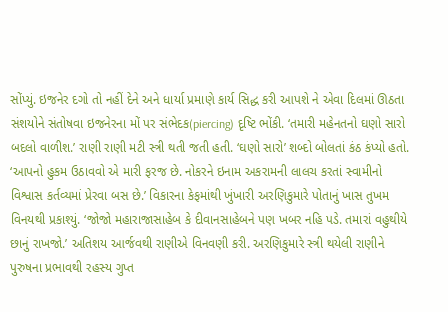સોંપ્યું. ઇજનેર દગો તો નહીં દેને અને ધાર્યા પ્રમાણે કાર્ય સિદ્ધ કરી આપશે ને એવા દિલમાં ઊઠતા સંશયોને સંતોષવા ઇજનેરના મોં પર સંભેદક(piercing) દૃષ્ટિ ભોંકી. ‘તમારી મહેનતનો ઘણો સારો બદલો વાળીશ.’ રાણી રાણી મટી સ્ત્રી થતી જતી હતી. ‘ઘણો સારો’ શબ્દો બોલતાં કંઠ કંપ્યો હતો. ‘આપનો હુકમ ઉઠાવવો એ મારી ફરજ છે. નોકરને ઇનામ અકરામની લાલચ કરતાં સ્વામીનો વિશ્વાસ કર્તવ્યમાં પ્રેરવા બસ છે.’ વિકારના કેફમાંથી ખુંખારી અરણિકુમારે પોતાનું ખાસ તુખમ વિનયથી પ્રકાશ્યું. ‘જોજો મહારાજાસાહેબ કે દીવાનસાહેબને પણ ખબર નહિ પડે. તમારાં વહુથીયે છાનું રાખજો.’ અતિશય આર્જવથી રાણીએ વિનવણી કરી. અરણિકુમારે સ્ત્રી થયેલી રાણીને પુરુષના પ્રભાવથી રહસ્ય ગુપ્ત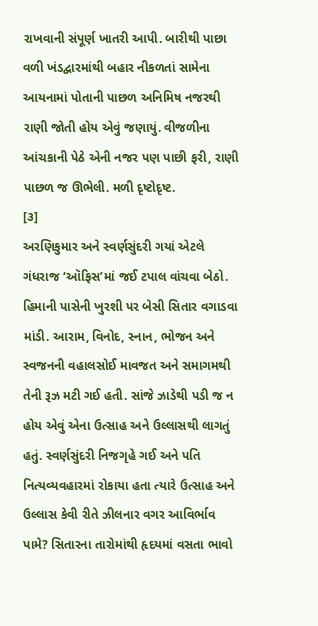રાખવાની સંપૂર્ણ ખાતરી આપી. બારીથી પાછા વળી ખંડદ્વારમાંથી બહાર નીકળતાં સામેના આયનામાં પોતાની પાછળ અનિમિષ નજરથી રાણી જોતી હોય એવું જણાયું. વીજળીના આંચકાની પેઠે એની નજર પણ પાછી ફરી, રાણી પાછળ જ ઊભેલી. મળી દૃષ્ટોદૃષ્ટ.
[૩]
અરણિકુમાર અને સ્વર્ણસુંદરી ગયાં એટલે ગંધરાજ ‘ઑફિસ’માં જઈ ટપાલ વાંચવા બેઠો. હિમાની પાસેની ખુરશી પર બેસી સિતાર વગાડવા માંડી. આરામ, વિનોદ, સ્નાન, ભોજન અને સ્વજનની વહાલસોઈ માવજત અને સમાગમથી તેની રૂઝ મટી ગઈ હતી. સાંજે ઝાડેથી પડી જ ન હોય એવું એના ઉત્સાહ અને ઉલ્લાસથી લાગતું હતું. સ્વર્ણસુંદરી નિજગૃહે ગઈ અને પતિ નિત્યવ્યવહારમાં રોકાયા હતા ત્યારે ઉત્સાહ અને ઉલ્લાસ કેવી રીતે ઝીલનાર વગર આવિર્ભાવ પામે? સિતારના તારોમાંથી હૃદયમાં વસતા ભાવો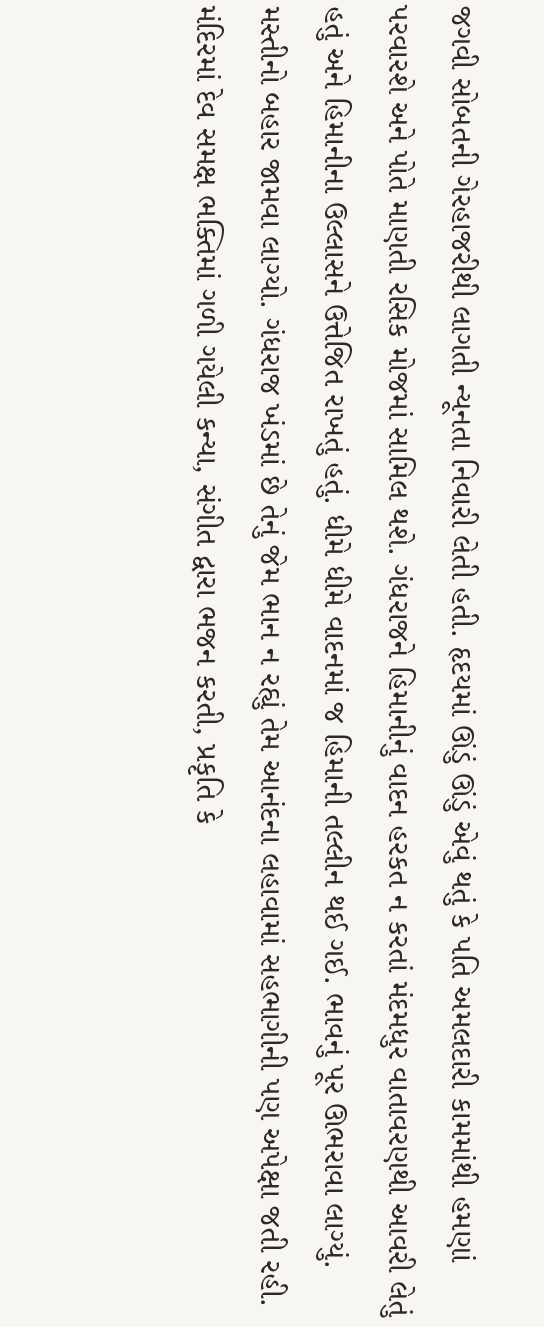જગવી સોબતની ગેરહાજરીથી લાગતી ન્યૂનતા નિવારી લેતી હતી. હૃદયમાં ઊંડું ઊંડું એવું થતું કે પતિ અમલદારી કામમાંથી હમણાં પરવારશે અને પોતે માણતી રસિક મોજમાં સામિલ થશે. ગંધરાજને હિમાનીનું વાદન હરકત ન કરતાં મંદમધુર વાતાવરણથી આવરી લેતું હતું અને હિમાનીના ઉલ્લાસને ઉત્તેજિત રાખતું હતું. ધીમે ધીમે વાદનમાં જ હિમાની તલ્લીન થઈ ગઈ. ભાવનું પૂર ઊભરાવા લાગ્યું. મસ્તીનો બહાર જામવા લાગ્યો. ગંધરાજ ખંડમાં છે તેનું જેમ ભાન ન રહ્યું તેમ આનંદના લહાવામાં સહભાગીની પણ અપેક્ષા જતી રહી. મંદિરમાં દેવ સમક્ષ ભક્તિમાં ગળી ગયેલી કન્યા, સંગીત દ્વારા ભજન કરતી, પ્રકૃતિ કે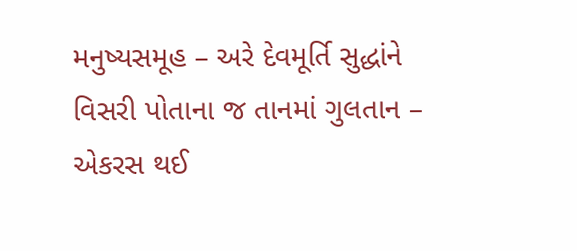મનુષ્યસમૂહ – અરે દેવમૂર્તિ સુદ્ધાંને વિસરી પોતાના જ તાનમાં ગુલતાન – એકરસ થઈ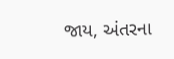જાય, અંતરના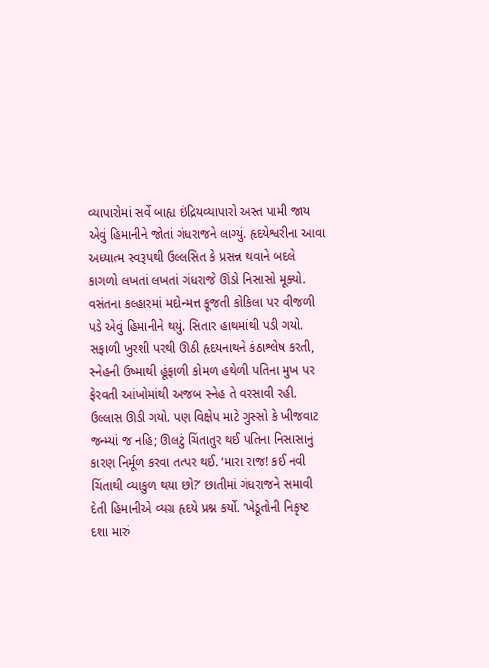વ્યાપારોમાં સર્વે બાહ્ય ઇંદ્રિયવ્યાપારો અસ્ત પામી જાય એવું હિમાનીને જોતાં ગંધરાજને લાગ્યું. હૃદયેશ્વરીના આવા અધ્યાત્મ સ્વરૂપથી ઉલ્લસિત કે પ્રસન્ન થવાને બદલે કાગળો લખતાં લખતાં ગંધરાજે ઊંડો નિસાસો મૂક્યો. વસંતના કલ્હારમાં મદોન્મત્ત કૂજતી કોકિલા પર વીજળી પડે એવું હિમાનીને થયું. સિતાર હાથમાંથી પડી ગયો. સફાળી ખુરશી પરથી ઊઠી હૃદયનાથને કંઠાશ્લેષ કરતી, સ્નેહની ઉષ્માથી હૂંફાળી કોમળ હથેળી પતિના મુખ પર ફેરવતી આંખોમાંથી અજબ સ્નેહ તે વરસાવી રહી. ઉલ્લાસ ઊડી ગયો. પણ વિક્ષેપ માટે ગુસ્સો કે ખીજવાટ જન્મ્યાં જ નહિ; ઊલટું ચિંતાતુર થઈ પતિના નિસાસાનું કારણ નિર્મૂળ કરવા તત્પર થઈ. ‘મારા રાજ! કઈ નવી ચિંતાથી વ્યાકુળ થયા છો?’ છાતીમાં ગંધરાજને સમાવી દેતી હિમાનીએ વ્યગ્ર હૃદયે પ્રશ્ન કર્યો. ‘ખેડૂતોની નિકૃષ્ટ દશા મારું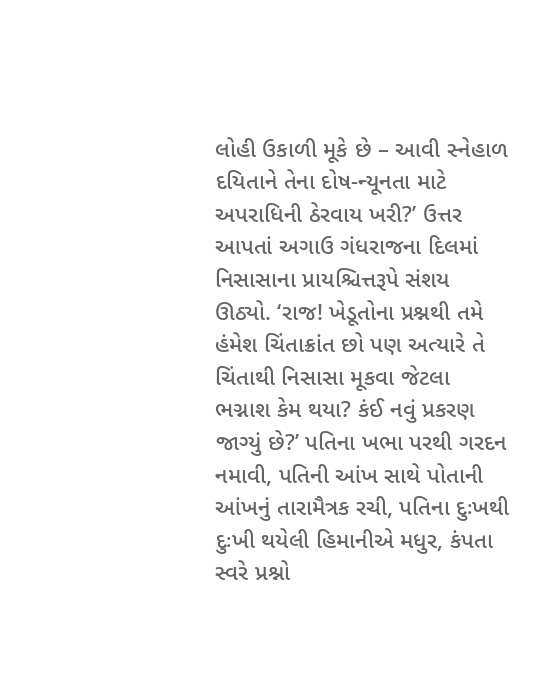લોહી ઉકાળી મૂકે છે – આવી સ્નેહાળ દયિતાને તેના દોષ-ન્યૂનતા માટે અપરાધિની ઠેરવાય ખરી?’ ઉત્તર આપતાં અગાઉ ગંધરાજના દિલમાં નિસાસાના પ્રાયશ્ચિત્તરૂપે સંશય ઊઠ્યો. ‘રાજ! ખેડૂતોના પ્રશ્નથી તમે હંમેશ ચિંતાક્રાંત છો પણ અત્યારે તે ચિંતાથી નિસાસા મૂકવા જેટલા ભગ્નાશ કેમ થયા? કંઈ નવું પ્રકરણ જાગ્યું છે?’ પતિના ખભા પરથી ગરદન નમાવી, પતિની આંખ સાથે પોતાની આંખનું તારામૈત્રક રચી, પતિના દુઃખથી દુઃખી થયેલી હિમાનીએ મધુર, કંપતા સ્વરે પ્રશ્નો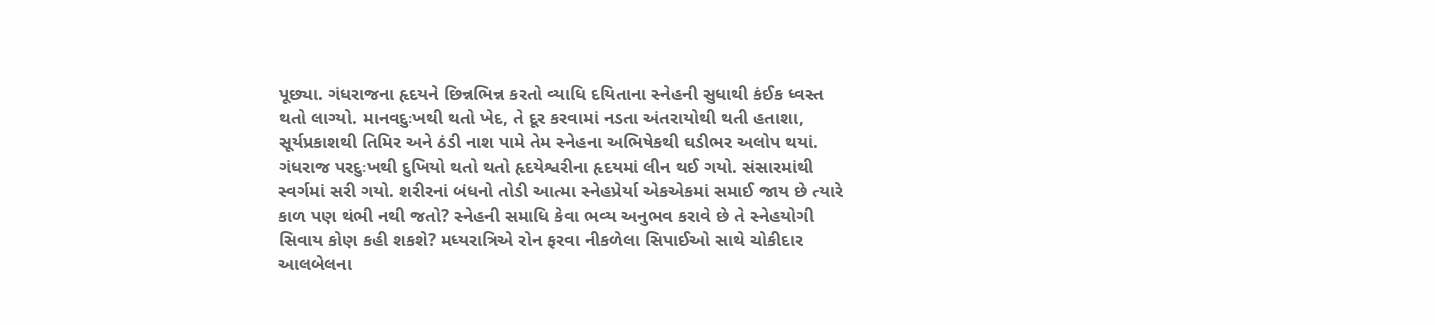પૂછ્યા. ગંધરાજના હૃદયને છિન્નભિન્ન કરતો વ્યાધિ દયિતાના સ્નેહની સુધાથી કંઈક ધ્વસ્ત થતો લાગ્યો. માનવદુઃખથી થતો ખેદ, તે દૂર કરવામાં નડતા અંતરાયોથી થતી હતાશા, સૂર્યપ્રકાશથી તિમિર અને ઠંડી નાશ પામે તેમ સ્નેહના અભિષેકથી ઘડીભર અલોપ થયાં. ગંધરાજ પરદુઃખથી દુખિયો થતો થતો હૃદયેશ્વરીના હૃદયમાં લીન થઈ ગયો. સંસારમાંથી સ્વર્ગમાં સરી ગયો. શરીરનાં બંધનો તોડી આત્મા સ્નેહપ્રેર્યા એકએકમાં સમાઈ જાય છે ત્યારે કાળ પણ થંભી નથી જતો? સ્નેહની સમાધિ કેવા ભવ્ય અનુભવ કરાવે છે તે સ્નેહયોગી સિવાય કોણ કહી શકશે? મધ્યરાત્રિએ રોન ફરવા નીકળેલા સિપાઈઓ સાથે ચોકીદાર આલબેલના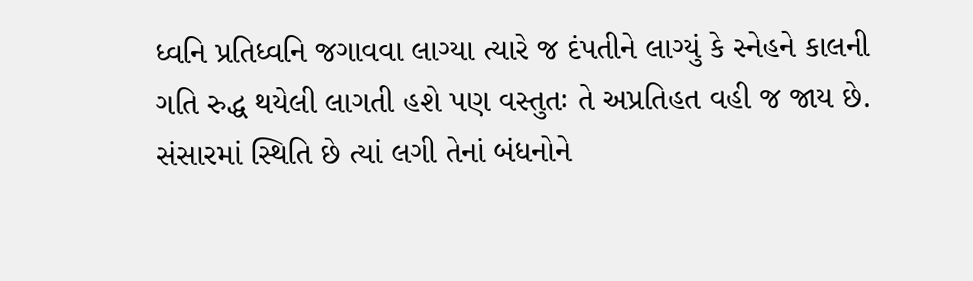ધ્વનિ પ્રતિધ્વનિ જગાવવા લાગ્યા ત્યારે જ દંપતીને લાગ્યું કે સ્નેહને કાલની ગતિ રુદ્ધ થયેલી લાગતી હશે પણ વસ્તુતઃ તે અપ્રતિહત વહી જ જાય છે. સંસારમાં સ્થિતિ છે ત્યાં લગી તેનાં બંધનોને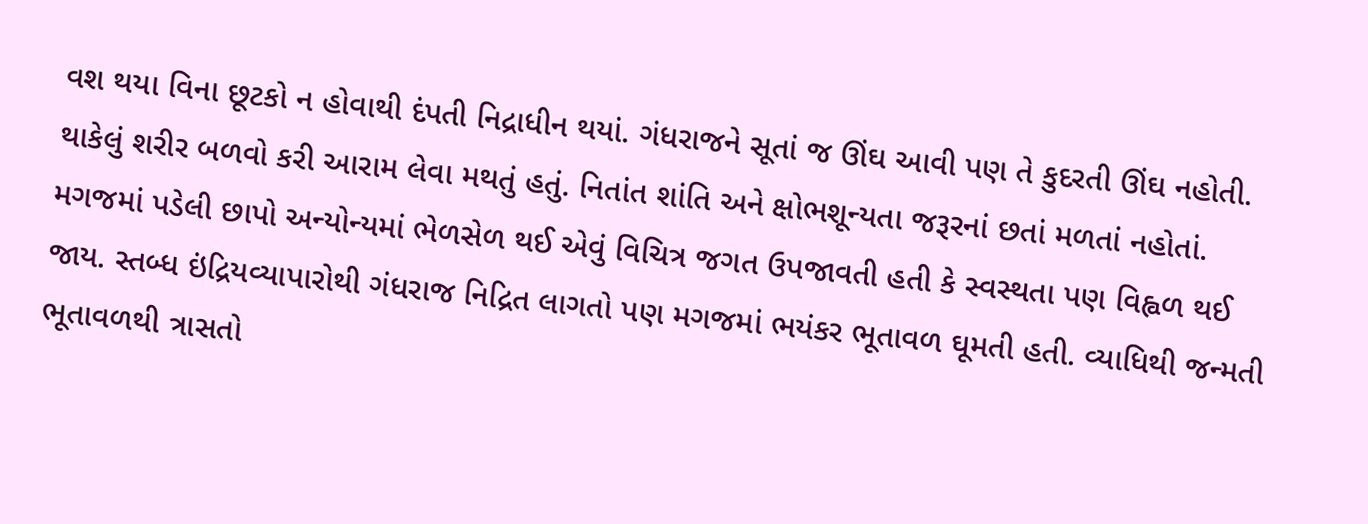વશ થયા વિના છૂટકો ન હોવાથી દંપતી નિદ્રાધીન થયાં. ગંધરાજને સૂતાં જ ઊંઘ આવી પણ તે કુદરતી ઊંઘ નહોતી. થાકેલું શરીર બળવો કરી આરામ લેવા મથતું હતું. નિતાંત શાંતિ અને ક્ષોભશૂન્યતા જરૂરનાં છતાં મળતાં નહોતાં. મગજમાં પડેલી છાપો અન્યોન્યમાં ભેળસેળ થઈ એવું વિચિત્ર જગત ઉપજાવતી હતી કે સ્વસ્થતા પણ વિહ્વળ થઈ જાય. સ્તબ્ધ ઇંદ્રિયવ્યાપારોથી ગંધરાજ નિદ્રિત લાગતો પણ મગજમાં ભયંકર ભૂતાવળ ઘૂમતી હતી. વ્યાધિથી જન્મતી ભૂતાવળથી ત્રાસતો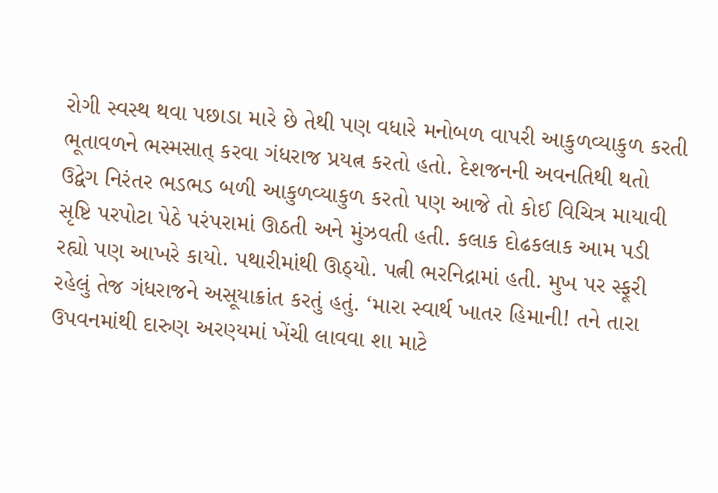રોગી સ્વસ્થ થવા પછાડા મારે છે તેથી પણ વધારે મનોબળ વાપરી આકુળવ્યાકુળ કરતી ભૂતાવળને ભસ્મસાત્ કરવા ગંધરાજ પ્રયત્ન કરતો હતો. દેશજનની અવનતિથી થતો ઉદ્વેગ નિરંતર ભડભડ બળી આકુળવ્યાકુળ કરતો પણ આજે તો કોઈ વિચિત્ર માયાવી સૃષ્ટિ પરપોટા પેઠે પરંપરામાં ઊઠતી અને મુંઝવતી હતી. કલાક દોઢકલાક આમ પડી રહ્યો પણ આખરે કાયો. પથારીમાંથી ઊઠ્યો. પત્ની ભરનિદ્રામાં હતી. મુખ પર સ્ફૂરી રહેલું તેજ ગંધરાજને અસૂયાક્રાંત કરતું હતું. ‘મારા સ્વાર્થ ખાતર હિમાની! તને તારા ઉપવનમાંથી દારુણ અરણ્યમાં ખેંચી લાવવા શા માટે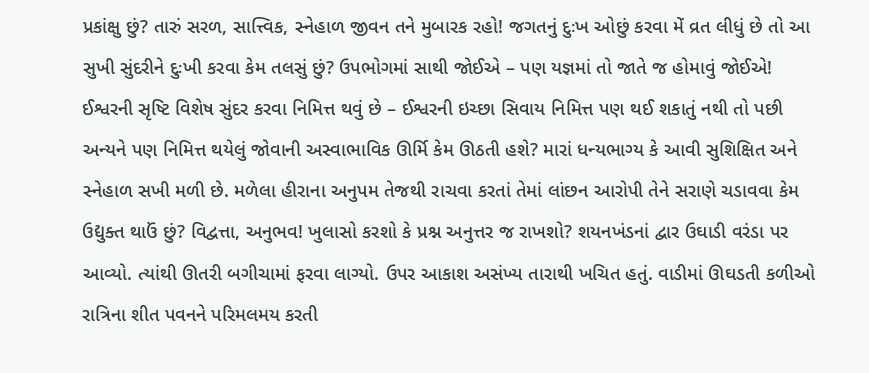પ્રકાંક્ષુ છું? તારું સરળ, સાત્ત્વિક, સ્નેહાળ જીવન તને મુબારક રહો! જગતનું દુઃખ ઓછું કરવા મેં વ્રત લીધું છે તો આ સુખી સુંદરીને દુઃખી કરવા કેમ તલસું છું? ઉપભોગમાં સાથી જોઈએ – પણ યજ્ઞમાં તો જાતે જ હોમાવું જોઈએ! ઈશ્વરની સૃષ્ટિ વિશેષ સુંદર કરવા નિમિત્ત થવું છે – ઈશ્વરની ઇચ્છા સિવાય નિમિત્ત પણ થઈ શકાતું નથી તો પછી અન્યને પણ નિમિત્ત થયેલું જોવાની અસ્વાભાવિક ઊર્મિ કેમ ઊઠતી હશે? મારાં ધન્યભાગ્ય કે આવી સુશિક્ષિત અને સ્નેહાળ સખી મળી છે. મળેલા હીરાના અનુપમ તેજથી રાચવા કરતાં તેમાં લાંછન આરોપી તેને સરાણે ચડાવવા કેમ ઉદ્યુક્ત થાઉં છું? વિદ્વત્તા, અનુભવ! ખુલાસો કરશો કે પ્રશ્ન અનુત્તર જ રાખશો? શયનખંડનાં દ્વાર ઉઘાડી વરંડા પર આવ્યો. ત્યાંથી ઊતરી બગીચામાં ફરવા લાગ્યો. ઉપર આકાશ અસંખ્ય તારાથી ખચિત હતું. વાડીમાં ઊઘડતી કળીઓ રાત્રિના શીત પવનને પરિમલમય કરતી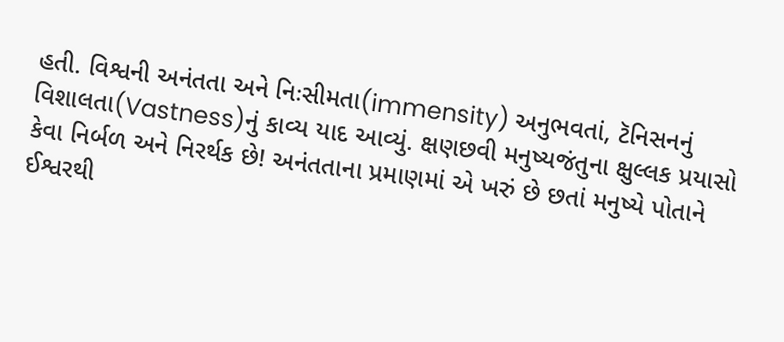હતી. વિશ્વની અનંતતા અને નિઃસીમતા(immensity) અનુભવતાં, ટૅનિસનનું વિશાલતા(Vastness)નું કાવ્ય યાદ આવ્યું. ક્ષણછવી મનુષ્યજંતુના ક્ષુલ્લક પ્રયાસો કેવા નિર્બળ અને નિરર્થક છે! અનંતતાના પ્રમાણમાં એ ખરું છે છતાં મનુષ્યે પોતાને ઈશ્વરથી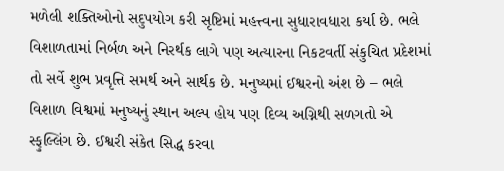મળેલી શક્તિઓનો સદુપયોગ કરી સૃષ્ટિમાં મહત્ત્વના સુધારાવધારા કર્યા છે. ભલે વિશાળતામાં નિર્બળ અને નિરર્થક લાગે પણ અત્યારના નિકટવર્તી સંકુચિત પ્રદેશમાં તો સર્વે શુભ પ્રવૃત્તિ સમર્થ અને સાર્થક છે. મનુષ્યમાં ઈશ્વરનો અંશ છે – ભલે વિશાળ વિશ્વમાં મનુષ્યનું સ્થાન અલ્પ હોય પણ દિવ્ય અગ્નિથી સળગતો એ સ્ફુલ્લિંગ છે. ઈશ્વરી સંકેત સિદ્ધ કરવા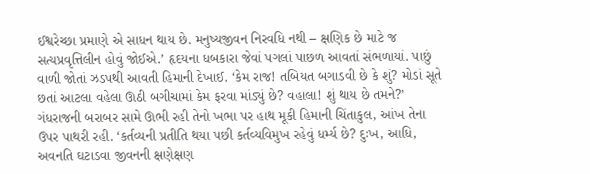ઈશ્વરેચ્છા પ્રમાણે એ સાધન થાય છે. મનુષ્યજીવન નિરવધિ નથી – ક્ષણિક છે માટે જ સત્યપ્રવૃત્તિલીન હોવું જોઈએ.’ હૃદયના ધબકારા જેવાં પગલાં પાછળ આવતાં સંભળાયાં. પાછું વાળી જોતાં ઝડપથી આવતી હિમાની દેખાઈ. ‘કેમ રાજ! તબિયત બગાડવી છે કે શું? મોડાં સૂતે છતાં આટલા વહેલા ઊઠી બગીચામાં કેમ ફરવા માંડ્યું છે? વહાલા! શું થાય છે તમને?’ ગંધરાજની બરાબર સામે ઊભી રહી તેનો ખભા પર હાથ મૂકી હિમાની ચિંતાકુલ, આંખ તેના ઉપર પાથરી રહી. ‘કર્તવ્યની પ્રતીતિ થયા પછી કર્તવ્યવિમુખ રહેવું ધર્મ્ય છે? દુઃખ, આધિ, અવનતિ ઘટાડવા જીવનની ક્ષણેક્ષણ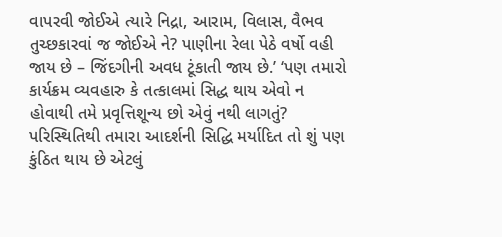વાપરવી જોઈએ ત્યારે નિદ્રા, આરામ, વિલાસ, વૈભવ તુચ્છકારવાં જ જોઈએ ને? પાણીના રેલા પેઠે વર્ષો વહી જાય છે – જિંદગીની અવધ ટૂંકાતી જાય છે.’ ‘પણ તમારો કાર્યક્રમ વ્યવહારુ કે તત્કાલમાં સિદ્ધ થાય એવો ન હોવાથી તમે પ્રવૃત્તિશૂન્ય છો એવું નથી લાગતું? પરિસ્થિતિથી તમારા આદર્શની સિદ્ધિ મર્યાદિત તો શું પણ કુંઠિત થાય છે એટલું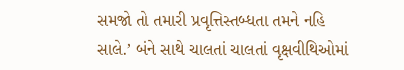સમજો તો તમારી પ્રવૃત્તિસ્તબ્ધતા તમને નહિ સાલે.’ બંને સાથે ચાલતાં ચાલતાં વૃક્ષવીથિઓમાં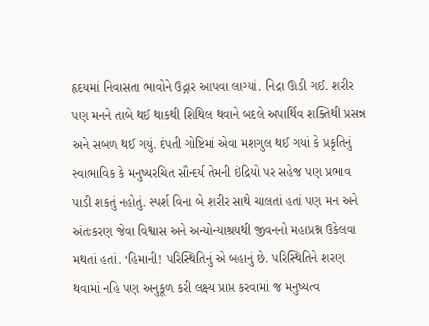હૃદયમાં નિવાસતા ભાવોને ઉદ્ગાર આપવા લાગ્યાં. નિદ્રા ઊડી ગઈ. શરીર પણ મનને તાબે થઈ થાકથી શિથિલ થવાને બદલે અપાર્થિવ શક્તિથી પ્રસન્ન અને સબળ થઈ ગયું. દંપતી ગોષ્ટિમાં એવા મશગુલ થઈ ગયાં કે પ્રકૃતિનું સ્વાભાવિક કે મનુષ્યરચિત સૌન્દર્ય તેમની ઇંદ્રિયો પર સહેજ પણ પ્રભાવ પાડી શકતું નહોતું. સ્પર્શ વિના બે શરીર સાથે ચાલતાં હતાં પણ મન અને અંતઃકરણ જેવા વિશ્વાસ અને અન્યોન્યાશ્રયથી જીવનનો મહાપ્રશ્ન ઉકેલવા મથતાં હતાં. ‘હિમાની! પરિસ્થિતિનું એ બહાનું છે. પરિસ્થિતિને શરણ થવામાં નહિ પણ અનુકૂળ કરી લક્ષ્ય પ્રાપ્ત કરવામાં જ મનુષ્યત્વ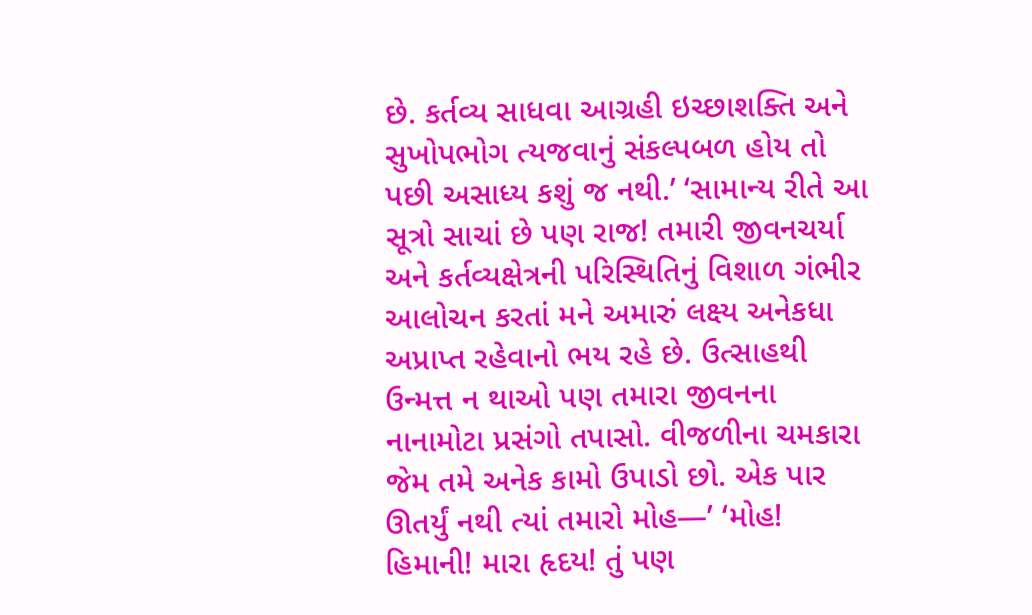છે. કર્તવ્ય સાધવા આગ્રહી ઇચ્છાશક્તિ અને સુખોપભોગ ત્યજવાનું સંકલ્પબળ હોય તો પછી અસાધ્ય કશું જ નથી.’ ‘સામાન્ય રીતે આ સૂત્રો સાચાં છે પણ રાજ! તમારી જીવનચર્યા અને કર્તવ્યક્ષેત્રની પરિસ્થિતિનું વિશાળ ગંભીર આલોચન કરતાં મને અમારું લક્ષ્ય અનેકધા અપ્રાપ્ત રહેવાનો ભય રહે છે. ઉત્સાહથી ઉન્મત્ત ન થાઓ પણ તમારા જીવનના નાનામોટા પ્રસંગો તપાસો. વીજળીના ચમકારા જેમ તમે અનેક કામો ઉપાડો છો. એક પાર ઊતર્યું નથી ત્યાં તમારો મોહ—’ ‘મોહ! હિમાની! મારા હૃદય! તું પણ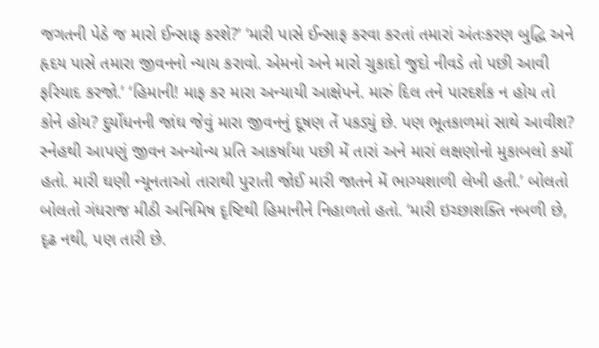જગતની પેઠે જ મારો ઈન્સાફ કરશે?’ ‘મારી પાસે ઈન્સાફ કરવા કરતાં તમારાં અંતઃકરણ બુદ્ધિ અને હૃદય પાસે તમારા જીવનનો ન્યાય કરાવો. એમનો અને મારો ચુકાદો જુદો નીવડે તો પછી આવી ફરિયાદ કરજો.’ ‘હિમાની! માફ કર મારા અન્યાયી આક્ષેપને. મારું દિલ તને પારદર્શક ન હોય તો કોને હોય? દુર્યોધનની જાંઘ જેવું મારા જીવનનું દૂષણ તેં પકડ્યું છે. પણ ભૂતકાળમાં સાથે આવીશ? સ્નેહથી આપણું જીવન અન્યોન્ય પ્રતિ આકર્ષાયા પછી મેં તારાં અને મારાં લક્ષણોનો મુકાબલો કર્યો હતો. મારી ઘણી ન્યૂનતાઓ તારાથી પુરાતી જોઈ મારી જાતને મેં ભાગ્યશાળી લેખી હતી.’ બોલતો બોલતો ગંધરાજ મીઠી અનિમિષ દૃષ્ટિથી હિમાનીને નિહાળતો હતો. ‘મારી ઇચ્છાશક્તિ નબળી છે, દૃઢ નથી, પણ તારી છે.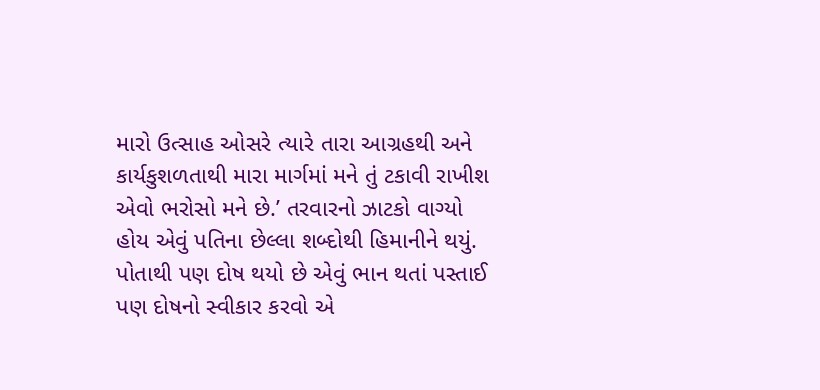મારો ઉત્સાહ ઓસરે ત્યારે તારા આગ્રહથી અને કાર્યકુશળતાથી મારા માર્ગમાં મને તું ટકાવી રાખીશ એવો ભરોસો મને છે.’ તરવારનો ઝાટકો વાગ્યો હોય એવું પતિના છેલ્લા શબ્દોથી હિમાનીને થયું. પોતાથી પણ દોષ થયો છે એવું ભાન થતાં પસ્તાઈ પણ દોષનો સ્વીકાર કરવો એ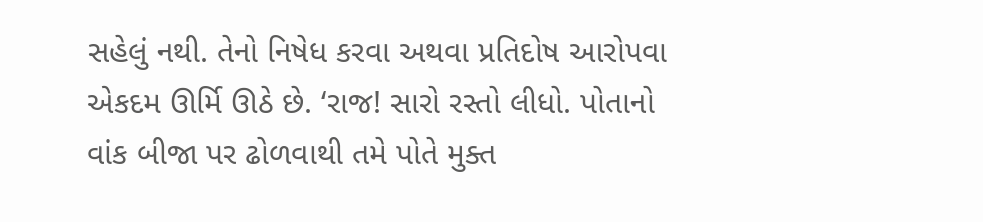સહેલું નથી. તેનો નિષેધ કરવા અથવા પ્રતિદોષ આરોપવા એકદમ ઊર્મિ ઊઠે છે. ‘રાજ! સારો રસ્તો લીધો. પોતાનો વાંક બીજા પર ઢોળવાથી તમે પોતે મુક્ત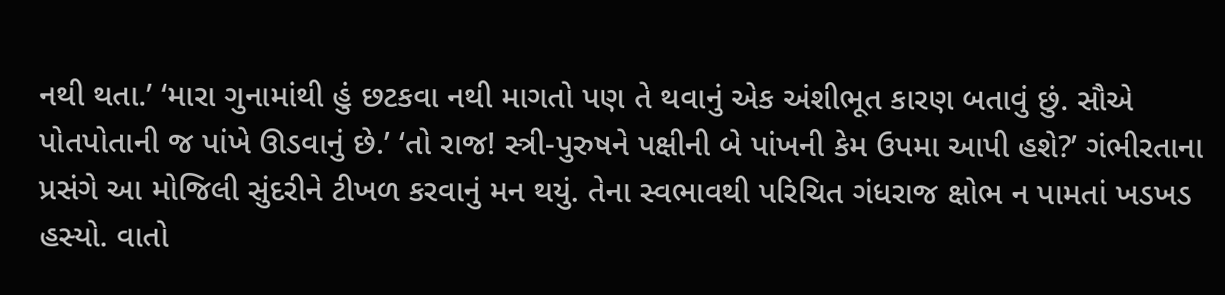નથી થતા.’ ‘મારા ગુનામાંથી હું છટકવા નથી માગતો પણ તે થવાનું એક અંશીભૂત કારણ બતાવું છું. સૌએ પોતપોતાની જ પાંખે ઊડવાનું છે.’ ‘તો રાજ! સ્ત્રી-પુરુષને પક્ષીની બે પાંખની કેમ ઉપમા આપી હશે?’ ગંભીરતાના પ્રસંગે આ મોજિલી સુંદરીને ટીખળ કરવાનું મન થયું. તેના સ્વભાવથી પરિચિત ગંધરાજ ક્ષોભ ન પામતાં ખડખડ હસ્યો. વાતો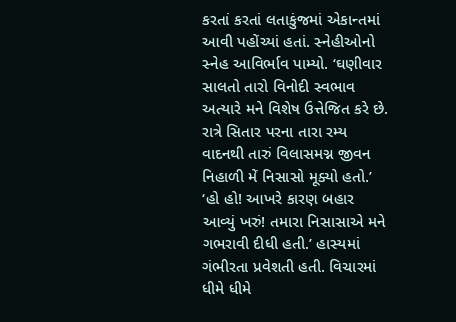કરતાં કરતાં લતાકુંજમાં એકાન્તમાં આવી પહોંચ્યાં હતાં. સ્નેહીઓનો સ્નેહ આવિર્ભાવ પામ્યો. ‘ઘણીવાર સાલતો તારો વિનોદી સ્વભાવ અત્યારે મને વિશેષ ઉત્તેજિત કરે છે. રાત્રે સિતાર પરના તારા રમ્ય વાદનથી તારું વિલાસમગ્ન જીવન નિહાળી મેં નિસાસો મૂક્યો હતો.’ ‘હો હો! આખરે કારણ બહાર આવ્યું ખરું! તમારા નિસાસાએ મને ગભરાવી દીધી હતી.’ હાસ્યમાં ગંભીરતા પ્રવેશતી હતી. વિચારમાં ધીમે ધીમે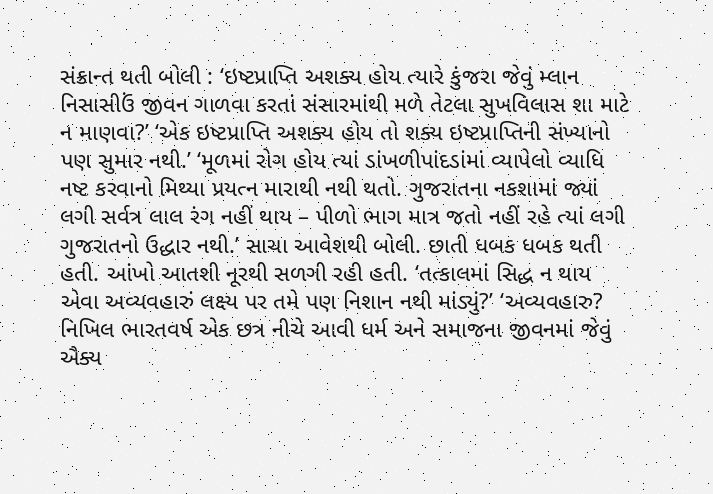સંક્રાન્ત થતી બોલી : ‘ઇષ્ટપ્રાપ્તિ અશક્ય હોય ત્યારે કુંજરા જેવું મ્લાન નિસાસીઉં જીવન ગાળવા કરતાં સંસારમાંથી મળે તેટલા સુખવિલાસ શા માટે ન માણવા?’ ‘એક ઇષ્ટપ્રાપ્તિ અશક્ય હોય તો શક્ય ઇષ્ટપ્રાપ્તિની સંખ્યાનો પણ સુમાર નથી.’ ‘મૂળમાં રોગ હોય ત્યાં ડાંખળીપાંદડાંમાં વ્યાપેલો વ્યાધિ નષ્ટ કરવાનો મિથ્યા પ્રયત્ન મારાથી નથી થતો. ગુજરાતના નકશામાં જ્યાં લગી સર્વત્ર લાલ રંગ નહીં થાય – પીળો ભાગ માત્ર જતો નહીં રહે ત્યાં લગી ગુજરાતનો ઉદ્ધાર નથી.’ સાચા આવેશથી બોલી. છાતી ધબક ધબક થતી હતી. આંખો આતશી નૂરથી સળગી રહી હતી. ‘તત્કાલમાં સિદ્ધ ન થાય એવા અવ્યવહારું લક્ષ્ય પર તમે પણ નિશાન નથી માંડ્યું?’ ‘અવ્યવહારુ? નિખિલ ભારતવર્ષ એક છત્ર નીચે આવી ધર્મ અને સમાજના જીવનમાં જેવું ઐક્ય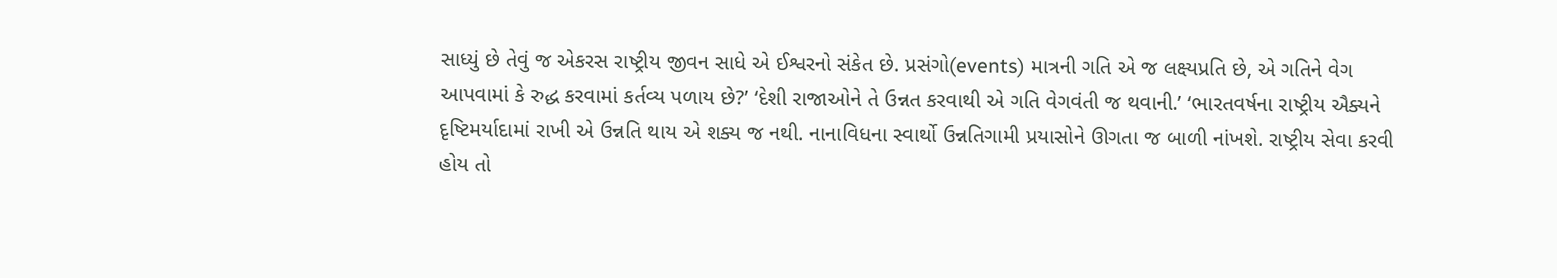સાધ્યું છે તેવું જ એકરસ રાષ્ટ્રીય જીવન સાધે એ ઈશ્વરનો સંકેત છે. પ્રસંગો(events) માત્રની ગતિ એ જ લક્ષ્યપ્રતિ છે, એ ગતિને વેગ આપવામાં કે રુદ્ધ કરવામાં કર્તવ્ય પળાય છે?’ ‘દેશી રાજાઓને તે ઉન્નત કરવાથી એ ગતિ વેગવંતી જ થવાની.’ ‘ભારતવર્ષના રાષ્ટ્રીય ઐક્યને દૃષ્ટિમર્યાદામાં રાખી એ ઉન્નતિ થાય એ શક્ય જ નથી. નાનાવિધના સ્વાર્થો ઉન્નતિગામી પ્રયાસોને ઊગતા જ બાળી નાંખશે. રાષ્ટ્રીય સેવા કરવી હોય તો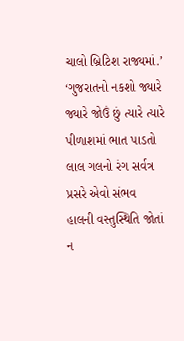ચાલો બ્રિટિશ રાજ્યમાં.’ ‘ગુજરાતનો નકશો જ્યારે જ્યારે જોઉં છું ત્યારે ત્યારે પીળાશમાં ભાત પાડતો લાલ ગલનો રંગ સર્વત્ર પ્રસરે એવો સંભવ હાલની વસ્તુસ્થિતિ જોતાં ન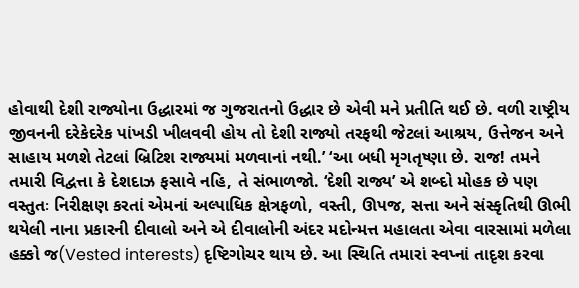હોવાથી દેશી રાજ્યોના ઉદ્ધારમાં જ ગુજરાતનો ઉદ્ધાર છે એવી મને પ્રતીતિ થઈ છે. વળી રાષ્ટ્રીય જીવનની દરેકેદરેક પાંખડી ખીલવવી હોય તો દેશી રાજ્યો તરફથી જેટલાં આશ્રય, ઉત્તેજન અને સાહાય મળશે તેટલાં બ્રિટિશ રાજ્યમાં મળવાનાં નથી.’ ‘આ બધી મૃગતૃષ્ણા છે. રાજ! તમને તમારી વિદ્વત્તા કે દેશદાઝ ફસાવે નહિ, તે સંભાળજો. ‘દેશી રાજ્ય’ એ શબ્દો મોહક છે પણ વસ્તુતઃ નિરીક્ષણ કરતાં એમનાં અલ્પાધિક ક્ષેત્રફળો, વસ્તી, ઊપજ, સત્તા અને સંસ્કૃતિથી ઊભી થયેલી નાના પ્રકારની દીવાલો અને એ દીવાલોની અંદર મદોન્મત્ત મહાલતા એવા વારસામાં મળેલા હક્કો જ(Vested interests) દૃષ્ટિગોચર થાય છે. આ સ્થિતિ તમારાં સ્વપ્નાં તાદૃશ કરવા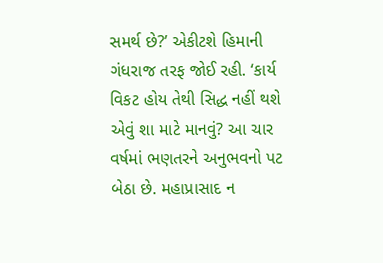સમર્થ છે?’ એકીટશે હિમાની ગંધરાજ તરફ જોઈ રહી. ‘કાર્ય વિકટ હોય તેથી સિદ્ધ નહીં થશે એવું શા માટે માનવું? આ ચાર વર્ષમાં ભણતરને અનુભવનો પટ બેઠા છે. મહાપ્રાસાદ ન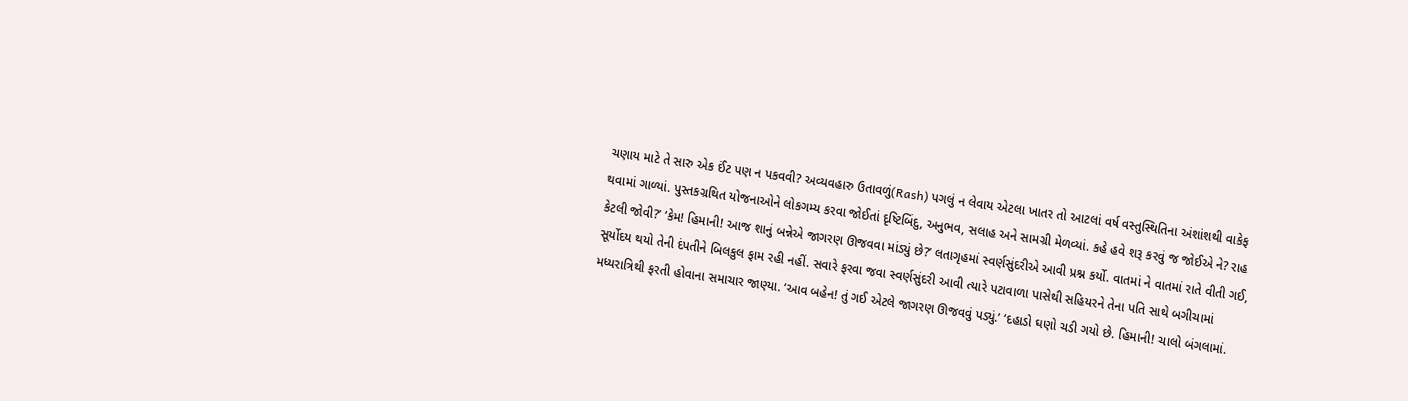ચણાય માટે તે સારુ એક ઈંટ પણ ન પકવવી? અવ્યવહારુ ઉતાવળું(Rash) પગલું ન લેવાય એટલા ખાતર તો આટલાં વર્ષ વસ્તુસ્થિતિના અંશાંશથી વાકેફ થવામાં ગાળ્યાં. પુસ્તકગ્રથિત યોજનાઓને લોકગમ્ય કરવા જોઈતાં દૃષ્ટિબિંદુ, અનુભવ, સલાહ અને સામગ્રી મેળવ્યાં. કહે હવે શરૂ કરવું જ જોઈએ ને? રાહ કેટલી જોવી?’ ‘કેમ! હિમાની! આજ શાનું બન્નેએ જાગરણ ઊજવવા માંડ્યું છે?’ લતાગૃહમાં સ્વર્ણસુંદરીએ આવી પ્રશ્ન કર્યો. વાતમાં ને વાતમાં રાતે વીતી ગઈ, સૂર્યોદય થયો તેની દંપતીને બિલકુલ ફામ રહી નહીં. સવારે ફરવા જવા સ્વર્ણસુંદરી આવી ત્યારે પટાવાળા પાસેથી સહિયરને તેના પતિ સાથે બગીચામાં મધ્યરાત્રિથી ફરતી હોવાના સમાચાર જાણ્યા. ‘આવ બહેન! તું ગઈ એટલે જાગરણ ઊજવવું પડ્યું.’ ‘દહાડો ઘણો ચડી ગયો છે. હિમાની! ચાલો બંગલામાં.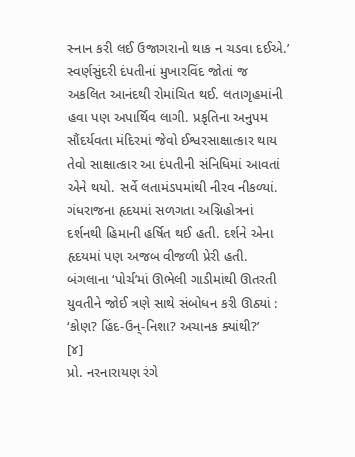સ્નાન કરી લઈ ઉજાગરાનો થાક ન ચડવા દઈએ.’ સ્વર્ણસુંદરી દંપતીનાં મુખારવિંદ જોતાં જ અકલિત આનંદથી રોમાંચિત થઈ. લતાગૃહમાંની હવા પણ અપાર્થિવ લાગી. પ્રકૃતિના અનુપમ સૌંદર્યવતા મંદિરમાં જેવો ઈશ્વરસાક્ષાત્કાર થાય તેવો સાક્ષાત્કાર આ દંપતીની સંનિધિમાં આવતાં એને થયો. સર્વે લતામંડપમાંથી નીરવ નીકળ્યાં. ગંધરાજના હૃદયમાં સળગતા અગ્નિહોત્રનાં દર્શનથી હિમાની હર્ષિત થઈ હતી. દર્શને એના હૃદયમાં પણ અજબ વીજળી પ્રેરી હતી. બંગલાના ‘પોર્ચ’માં ઊભેલી ગાડીમાંથી ઊતરતી યુવતીને જોઈ ત્રણે સાથે સંબોધન કરી ઊઠ્યાં : ‘કોણ? હિંદ-ઉન્-નિશા? અચાનક ક્યાંથી?’
[૪]
પ્રો. નરનારાયણ રંગે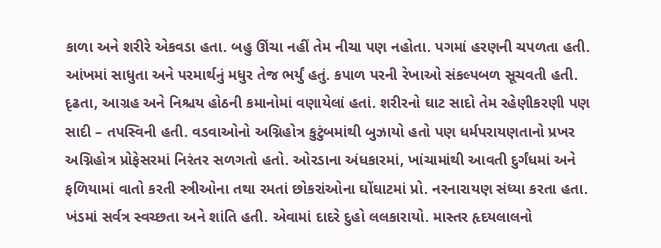કાળા અને શરીરે એકવડા હતા. બહુ ઊંચા નહીં તેમ નીચા પણ નહોતા. પગમાં હરણની ચપળતા હતી. આંખમાં સાધુતા અને પરમાર્થનું મધુર તેજ ભર્યું હતું. કપાળ પરની રેખાઓ સંકલ્પબળ સૂચવતી હતી. દૃઢતા, આગ્રહ અને નિશ્ચય હોઠની કમાનોમાં વણાયેલાં હતાં. શરીરનો ઘાટ સાદો તેમ રહેણીકરણી પણ સાદી – તપસ્વિની હતી. વડવાઓનો અગ્નિહોત્ર કુટુંબમાંથી બુઝાયો હતો પણ ધર્મપરાયણતાનો પ્રખર અગ્નિહોત્ર પ્રોફેસરમાં નિરંતર સળગતો હતો. ઓરડાના અંધકારમાં, ખાંચામાંથી આવતી દુર્ગંધમાં અને ફળિયામાં વાતો કરતી સ્ત્રીઓના તથા રમતાં છોકરાંઓના ઘોંઘાટમાં પ્રો. નરનારાયણ સંધ્યા કરતા હતા. ખંડમાં સર્વત્ર સ્વચ્છતા અને શાંતિ હતી. એવામાં દાદરે દુહો લલકારાયો. માસ્તર હૃદયલાલનો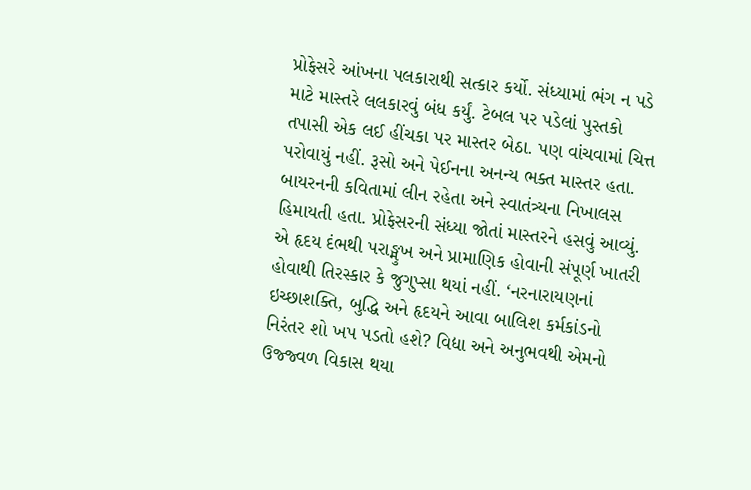પ્રોફેસરે આંખના પલકારાથી સત્કાર કર્યો. સંધ્યામાં ભંગ ન પડે માટે માસ્તરે લલકારવું બંધ કર્યું. ટેબલ પર પડેલાં પુસ્તકો તપાસી એક લઈ હીંચકા પર માસ્તર બેઠા. પણ વાંચવામાં ચિત્ત પરોવાયું નહીં. રૂસો અને પેઈનના અનન્ય ભક્ત માસ્તર હતા. બાયરનની કવિતામાં લીન રહેતા અને સ્વાતંત્ર્યના નિખાલસ હિમાયતી હતા. પ્રોફેસરની સંધ્યા જોતાં માસ્તરને હસવું આવ્યું. એ હૃદય દંભથી પરાઙ્મુખ અને પ્રામાણિક હોવાની સંપૂર્ણ ખાતરી હોવાથી તિરસ્કાર કે જુગુપ્સા થયાં નહીં. ‘નરનારાયણનાં ઇચ્છાશક્તિ, બુદ્ધિ અને હૃદયને આવા બાલિશ કર્મકાંડનો નિરંતર શો ખપ પડતો હશે? વિદ્યા અને અનુભવથી એમનો ઉજ્જ્વળ વિકાસ થયા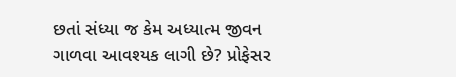છતાં સંધ્યા જ કેમ અધ્યાત્મ જીવન ગાળવા આવશ્યક લાગી છે? પ્રોફેસર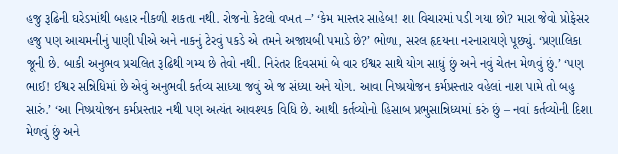હજુ રૂઢિની ઘરેડમાંથી બહાર નીકળી શકતા નથી. રોજનો કેટલો વખત –’ ‘કેમ માસ્તર સાહેબ! શા વિચારમાં પડી ગયા છો? મારા જેવો પ્રોફેસર હજુ પણ આચમનીનું પાણી પીએ અને નાકનું ટેરવું પકડે એ તમને અજાયબી પમાડે છે?’ ભોળા, સરલ હૃદયના નરનારાયણે પૂછ્યું. ‘પ્રણાલિકા જૂની છે. બાકી અનુભવ પ્રચલિત રૂઢિથી ગમ્ય છે તેવો નથી. નિરંતર દિવસમાં બે વાર ઈશ્વર સાથે યોગ સાધું છું અને નવું ચેતન મેળવું છું.’ ‘પણ ભાઈ! ઈશ્વર સન્નિધિમાં છે એવું અનુભવી કર્તવ્ય સાધ્યા જવું એ જ સંધ્યા અને યોગ. આવા નિષ્પ્રયોજન કર્મપ્રસ્તાર વહેલાં નાશ પામે તો બહુ સારું.’ ‘આ નિષ્પ્રયોજન કર્મપ્રસ્તાર નથી પણ અત્યંત આવશ્યક વિધિ છે. આથી કર્તવ્યોનો હિસાબ પ્રભુસાન્નિધ્યમાં કરું છું – નવાં કર્તવ્યોની દિશા મેળવું છું અને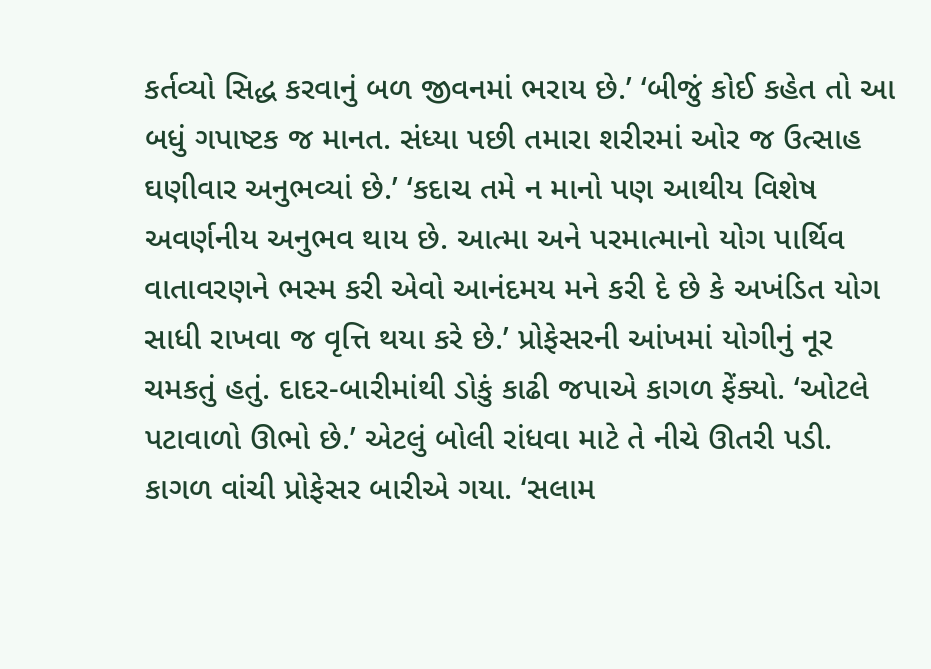કર્તવ્યો સિદ્ધ કરવાનું બળ જીવનમાં ભરાય છે.’ ‘બીજું કોઈ કહેત તો આ બધું ગપાષ્ટક જ માનત. સંધ્યા પછી તમારા શરીરમાં ઓર જ ઉત્સાહ ઘણીવાર અનુભવ્યાં છે.’ ‘કદાચ તમે ન માનો પણ આથીય વિશેષ અવર્ણનીય અનુભવ થાય છે. આત્મા અને પરમાત્માનો યોગ પાર્થિવ વાતાવરણને ભસ્મ કરી એવો આનંદમય મને કરી દે છે કે અખંડિત યોગ સાધી રાખવા જ વૃત્તિ થયા કરે છે.’ પ્રોફેસરની આંખમાં યોગીનું નૂર ચમકતું હતું. દાદર-બારીમાંથી ડોકું કાઢી જપાએ કાગળ ફેંક્યો. ‘ઓટલે પટાવાળો ઊભો છે.’ એટલું બોલી રાંધવા માટે તે નીચે ઊતરી પડી. કાગળ વાંચી પ્રોફેસર બારીએ ગયા. ‘સલામ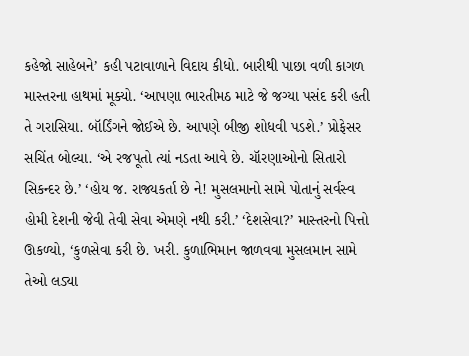કહેજો સાહેબને’ કહી પટાવાળાને વિદાય કીધો. બારીથી પાછા વળી કાગળ માસ્તરના હાથમાં મૂક્યો. ‘આપણા ભારતીમઠ માટે જે જગ્યા પસંદ કરી હતી તે ગરાસિયા. બૉર્ડિંગને જોઈએ છે. આપણે બીજી શોધવી પડશે.’ પ્રોફેસર સચિંત બોલ્યા. ‘એ રજપૂતો ત્યાં નડતા આવે છે. ચૉરણાઓનો સિતારો સિકન્દર છે.’ ‘હોય જ. રાજ્યકર્તા છે ને! મુસલમાનો સામે પોતાનું સર્વસ્વ હોમી દેશની જેવી તેવી સેવા એમણે નથી કરી.’ ‘દેશસેવા?’ માસ્તરનો પિત્તો ઊકળ્યો, ‘કુળસેવા કરી છે. ખરી. કુળાભિમાન જાળવવા મુસલમાન સામે તેઓ લડ્યા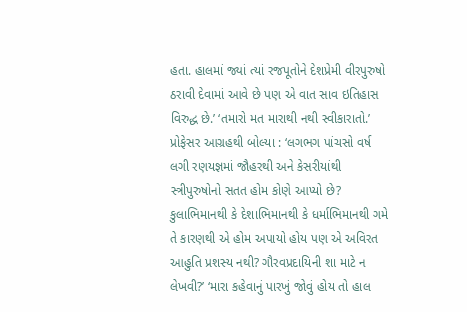હતા. હાલમાં જ્યાં ત્યાં રજપૂતોને દેશપ્રેમી વીરપુરુષો ઠરાવી દેવામાં આવે છે પણ એ વાત સાવ ઇતિહાસ વિરુદ્ધ છે.’ ‘તમારો મત મારાથી નથી સ્વીકારાતો.’ પ્રોફેસર આગ્રહથી બોલ્યા : ‘લગભગ પાંચસો વર્ષ લગી રણયજ્ઞમાં જૌહરથી અને કેસરીયાંથી સ્ત્રીપુરુષોનો સતત હોમ કોણે આપ્યો છે? કુલાભિમાનથી કે દેશાભિમાનથી કે ધર્માભિમાનથી ગમે તે કારણથી એ હોમ અપાયો હોય પણ એ અવિરત આહુતિ પ્રશસ્ય નથી? ગૌરવપ્રદાયિની શા માટે ન લેખવી?’ ‘મારા કહેવાનું પારખું જોવું હોય તો હાલ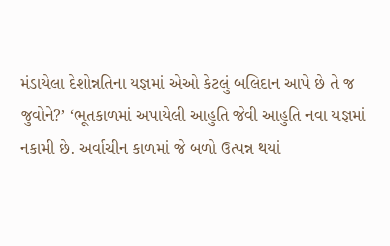મંડાયેલા દેશોન્નતિના યજ્ઞમાં એઓ કેટલું બલિદાન આપે છે તે જ જુવોને?’ ‘ભૂતકાળમાં અપાયેલી આહુતિ જેવી આહુતિ નવા યજ્ઞમાં નકામી છે. અર્વાચીન કાળમાં જે બળો ઉત્પન્ન થયાં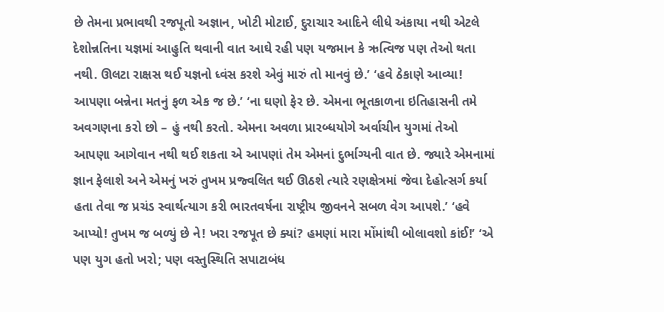છે તેમના પ્રભાવથી રજપૂતો અજ્ઞાન, ખોટી મોટાઈ, દુરાચાર આદિને લીધે અંકાયા નથી એટલે દેશોન્નતિના યજ્ઞમાં આહુતિ થવાની વાત આઘે રહી પણ યજમાન કે ઋત્વિજ પણ તેઓ થતા નથી. ઊલટા રાક્ષસ થઈ યજ્ઞનો ધ્વંસ કરશે એવું મારું તો માનવું છે.’ ‘હવે ઠેકાણે આવ્યા! આપણા બન્નેના મતનું ફળ એક જ છે.’ ‘ના ઘણો ફેર છે. એમના ભૂતકાળના ઇતિહાસની તમે અવગણના કરો છો – હું નથી કરતો. એમના અવળા પ્રારબ્ધયોગે અર્વાચીન યુગમાં તેઓ આપણા આગેવાન નથી થઈ શકતા એ આપણાં તેમ એમનાં દુર્ભાગ્યની વાત છે. જ્યારે એમનામાં જ્ઞાન ફેલાશે અને એમનું ખરું તુખમ પ્રજ્વલિત થઈ ઊઠશે ત્યારે રણક્ષેત્રમાં જેવા દેહોત્સર્ગ કર્યા હતા તેવા જ પ્રચંડ સ્વાર્થત્યાગ કરી ભારતવર્ષના રાષ્ટ્રીય જીવનને સબળ વેગ આપશે.’ ‘હવે આપ્યો! તુખમ જ બળ્યું છે ને! ખરા રજપૂત છે ક્યાં? હમણાં મારા મોંમાંથી બોલાવશો કાંઈ!’ ‘એ પણ યુગ હતો ખરો; પણ વસ્તુસ્થિતિ સપાટાબંધ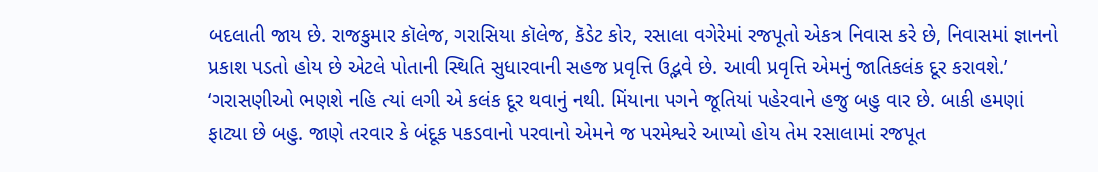બદલાતી જાય છે. રાજકુમાર કૉલેજ, ગરાસિયા કૉલેજ, કૅડેટ કોર, રસાલા વગેરેમાં રજપૂતો એકત્ર નિવાસ કરે છે, નિવાસમાં જ્ઞાનનો પ્રકાશ પડતો હોય છે એટલે પોતાની સ્થિતિ સુધારવાની સહજ પ્રવૃત્તિ ઉદ્ભવે છે. આવી પ્રવૃત્તિ એમનું જાતિકલંક દૂર કરાવશે.’ ‘ગરાસણીઓ ભણશે નહિ ત્યાં લગી એ કલંક દૂર થવાનું નથી. મિંયાના પગને જૂતિયાં પહેરવાને હજુ બહુ વાર છે. બાકી હમણાં ફાટ્યા છે બહુ. જાણે તરવાર કે બંદૂક પકડવાનો પરવાનો એમને જ પરમેશ્વરે આપ્યો હોય તેમ રસાલામાં રજપૂત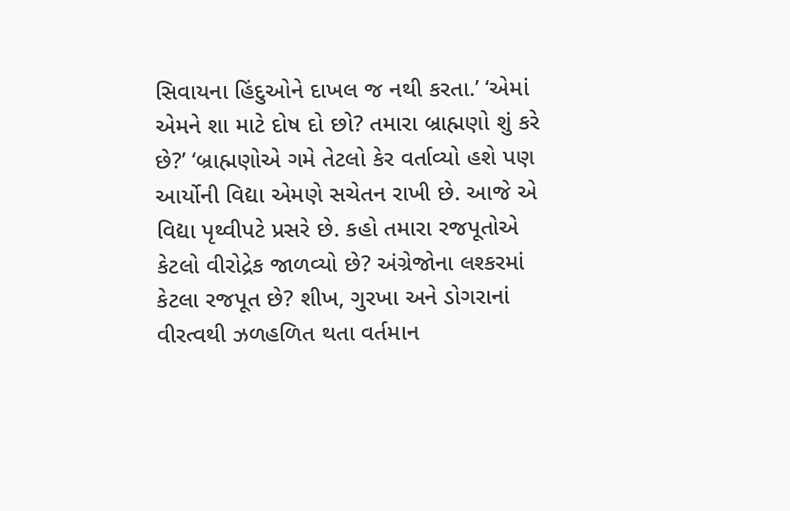સિવાયના હિંદુઓને દાખલ જ નથી કરતા.’ ‘એમાં એમને શા માટે દોષ દો છો? તમારા બ્રાહ્મણો શું કરે છે?’ ‘બ્રાહ્મણોએ ગમે તેટલો કેર વર્તાવ્યો હશે પણ આર્યોની વિદ્યા એમણે સચેતન રાખી છે. આજે એ વિદ્યા પૃથ્વીપટે પ્રસરે છે. કહો તમારા રજપૂતોએ કેટલો વીરોદ્રેક જાળવ્યો છે? અંગ્રેજોના લશ્કરમાં કેટલા રજપૂત છે? શીખ, ગુરખા અને ડોગરાનાં વીરત્વથી ઝળહળિત થતા વર્તમાન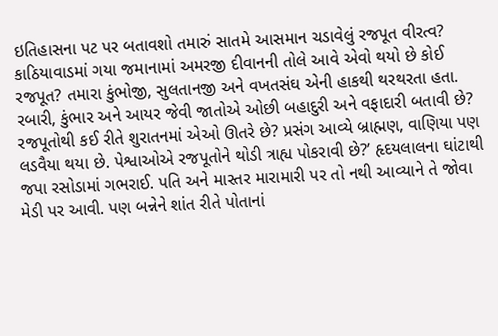ઇતિહાસના પટ પર બતાવશો તમારું સાતમે આસમાન ચડાવેલું રજપૂત વીરત્વ? કાઠિયાવાડમાં ગયા જમાનામાં અમરજી દીવાનની તોલે આવે એવો થયો છે કોઈ રજપૂત? તમારા કુંભોજી, સુલતાનજી અને વખતસંઘ એની હાકથી થરથરતા હતા. રબારી, કુંભાર અને આયર જેવી જાતોએ ઓછી બહાદુરી અને વફાદારી બતાવી છે? રજપૂતોથી કઈ રીતે શુરાતનમાં એઓ ઊતરે છે? પ્રસંગ આવ્યે બ્રાહ્મણ, વાણિયા પણ લડવૈયા થયા છે. પેશ્વાઓએ રજપૂતોને થોડી ત્રાહ્ય પોકરાવી છે?’ હૃદયલાલના ઘાંટાથી જપા રસોડામાં ગભરાઈ. પતિ અને માસ્તર મારામારી પર તો નથી આવ્યાને તે જોવા મેડી પર આવી. પણ બન્નેને શાંત રીતે પોતાનાં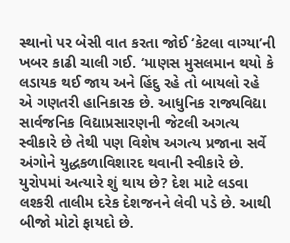સ્થાનો પર બેસી વાત કરતા જોઈ ‘કેટલા વાગ્યા’ની ખબર કાઢી ચાલી ગઈ. ‘માણસ મુસલમાન થયો કે લડાયક થઈ જાય અને હિંદુ રહે તો બાયલો રહે એ ગણતરી હાનિકારક છે. આધુનિક રાજ્યવિદ્યા સાર્વજનિક વિદ્યાપ્રસારણની જેટલી અગત્ય સ્વીકારે છે તેથી પણ વિશેષ અગત્ય પ્રજાના સર્વે અંગોને યુદ્ધકળાવિશારદ થવાની સ્વીકારે છે. યુરોપમાં અત્યારે શું થાય છે? દેશ માટે લડવા લશ્કરી તાલીમ દરેક દેશજનને લેવી પડે છે. આથી બીજો મોટો ફાયદો છે.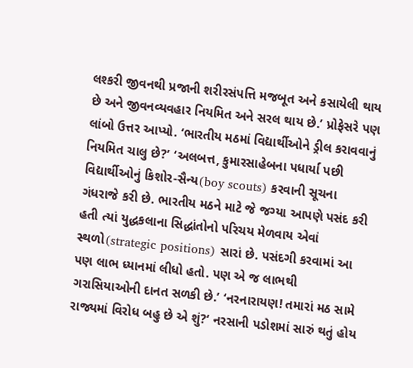લશ્કરી જીવનથી પ્રજાની શરીરસંપત્તિ મજબૂત અને કસાયેલી થાય છે અને જીવનવ્યવહાર નિયમિત અને સરલ થાય છે.’ પ્રોફેસરે પણ લાંબો ઉત્તર આપ્યો. ‘ભારતીય મઠમાં વિદ્યાર્થીઓને ડ્રીલ કરાવવાનું નિયમિત ચાલુ છે?’ ‘અલબત્ત, કુમારસાહેબના પધાર્યા પછી વિદ્યાર્થીઓનું કિશોર-સૈન્ય(boy scouts) કરવાની સૂચના ગંધરાજે કરી છે. ભારતીય મઠને માટે જે જગ્યા આપણે પસંદ કરી હતી ત્યાં યુદ્ધકલાના સિદ્ધાંતોનો પરિચય મેળવાય એવાં સ્થળો(strategic positions) સારાં છે. પસંદગી કરવામાં આ પણ લાભ ધ્યાનમાં લીધો હતો. પણ એ જ લાભથી ગરાસિયાઓની દાનત સળકી છે.’ ‘નરનારાયણ! તમારાં મઠ સામે રાજ્યમાં વિરોધ બહુ છે એ શું?‘ નરસાની પડોશમાં સારું થતું હોય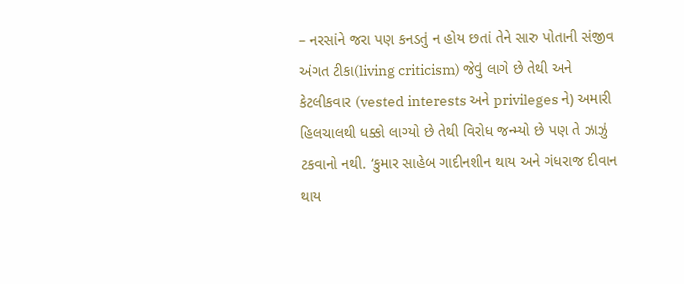– નરસાંને જરા પણ કનડતું ન હોય છતાં તેને સારુ પોતાની સંજીવ અંગત ટીકા(living criticism) જેવું લાગે છે તેથી અને કેટલીકવાર (vested interests અને privileges ને) અમારી હિલચાલથી ધક્કો લાગ્યો છે તેથી વિરોધ જન્મ્યો છે પણ તે ઝાઝું ટકવાનો નથી. ‘કુમાર સાહેબ ગાદીનશીન થાય અને ગંધરાજ દીવાન થાય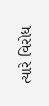ત્યારે વિરોધ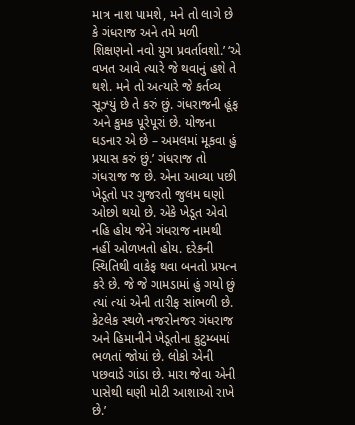માત્ર નાશ પામશે, મને તો લાગે છે કે ગંધરાજ અને તમે મળી શિક્ષણનો નવો યુગ પ્રવર્તાવશો.’ ‘એ વખત આવે ત્યારે જે થવાનું હશે તે થશે. મને તો અત્યારે જે કર્તવ્ય સૂઝ્યું છે તે કરું છું. ગંધરાજની હૂંફ અને કુમક પૂરેપૂરાં છે. યોજના ઘડનાર એ છે – અમલમાં મૂકવા હું પ્રયાસ કરું છું.’ ગંધરાજ તો ગંધરાજ જ છે. એના આવ્યા પછી ખેડૂતો પર ગુજરતો જુલમ ઘણો ઓછો થયો છે. એકે ખેડૂત એવો નહિ હોય જેને ગંધરાજ નામથી નહીં ઓળખતો હોય. દરેકની સ્થિતિથી વાકેફ થવા બનતો પ્રયત્ન કરે છે. જે જે ગામડામાં હું ગયો છું ત્યાં ત્યાં એની તારીફ સાંભળી છે. કેટલેક સ્થળે નજરોનજર ગંધરાજ અને હિમાનીને ખેડૂતોના કુટુમ્બમાં ભળતાં જોયાં છે. લોકો એની પછવાડે ગાંડા છે. મારા જેવા એની પાસેથી ઘણી મોટી આશાઓ રાખે છે.’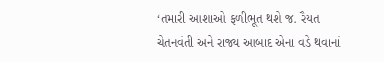‘તમારી આશાઓ ફળીભૂત થશે જ. રૈયત ચેતનવંતી અને રાજ્ય આબાદ એના વડે થવાનાં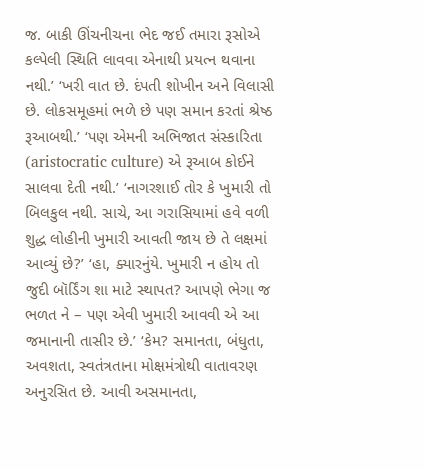જ. બાકી ઊંચનીચના ભેદ જઈ તમારા રૂસોએ કલ્પેલી સ્થિતિ લાવવા એનાથી પ્રયત્ન થવાના નથી.’ ‘ખરી વાત છે. દંપતી શોખીન અને વિલાસી છે. લોકસમૂહમાં ભળે છે પણ સમાન કરતાં શ્રેષ્ઠ રૂઆબથી.’ ‘પણ એમની અભિજાત સંસ્કારિતા (aristocratic culture) એ રૂઆબ કોઈને સાલવા દેતી નથી.’ ‘નાગરશાઈ તોર કે ખુમારી તો બિલકુલ નથી. સાચે, આ ગરાસિયામાં હવે વળી શુદ્ધ લોહીની ખુમારી આવતી જાય છે તે લક્ષમાં આવ્યું છે?’ ‘હા, ક્યારનુંયે. ખુમારી ન હોય તો જુદી બૉર્ડિંગ શા માટે સ્થાપત? આપણે ભેગા જ ભળત ને – પણ એવી ખુમારી આવવી એ આ જમાનાની તાસીર છે.’ ‘કેમ? સમાનતા, બંધુતા, અવશતા, સ્વતંત્રતાના મોક્ષમંત્રોથી વાતાવરણ અનુરસિત છે. આવી અસમાનતા,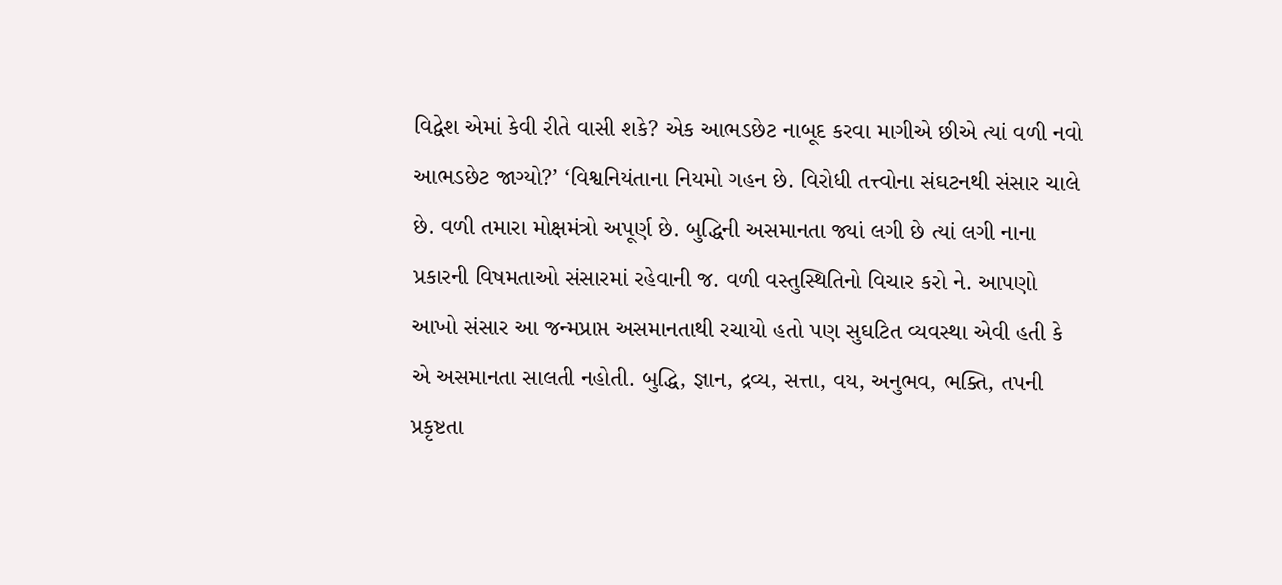વિદ્વેશ એમાં કેવી રીતે વાસી શકે? એક આભડછેટ નાબૂદ કરવા માગીએ છીએ ત્યાં વળી નવો આભડછેટ જાગ્યો?’ ‘વિશ્વનિયંતાના નિયમો ગહન છે. વિરોધી તત્ત્વોના સંઘટનથી સંસાર ચાલે છે. વળી તમારા મોક્ષમંત્રો અપૂર્ણ છે. બુદ્ધિની અસમાનતા જ્યાં લગી છે ત્યાં લગી નાના પ્રકારની વિષમતાઓ સંસારમાં રહેવાની જ. વળી વસ્તુસ્થિતિનો વિચાર કરો ને. આપણો આખો સંસાર આ જન્મપ્રાપ્ત અસમાનતાથી રચાયો હતો પણ સુઘટિત વ્યવસ્થા એવી હતી કે એ અસમાનતા સાલતી નહોતી. બુદ્ધિ, જ્ઞાન, દ્રવ્ય, સત્તા, વય, અનુભવ, ભક્તિ, તપની પ્રકૃષ્ટતા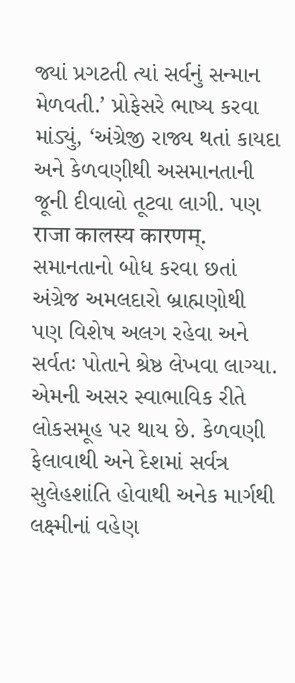જ્યાં પ્રગટતી ત્યાં સર્વનું સન્માન મેળવતી.’ પ્રોફેસરે ભાષ્ય કરવા માંડ્યું, ‘અંગ્રેજી રાજ્ય થતાં કાયદા અને કેળવણીથી અસમાનતાની જૂની દીવાલો તૂટવા લાગી. પણ राजा कालस्य कारणम्. સમાનતાનો બોધ કરવા છતાં અંગ્રેજ અમલદારો બ્રાહ્મણોથી પણ વિશેષ અલગ રહેવા અને સર્વતઃ પોતાને શ્રેષ્ઠ લેખવા લાગ્યા. એમની અસર સ્વાભાવિક રીતે લોકસમૂહ પર થાય છે. કેળવણી ફેલાવાથી અને દેશમાં સર્વત્ર સુલેહશાંતિ હોવાથી અનેક માર્ગથી લક્ષ્મીનાં વહેણ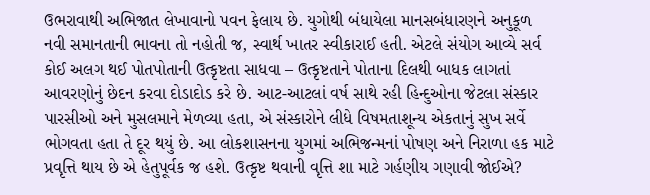ઉભરાવાથી અભિજાત લેખાવાનો પવન ફેલાય છે. યુગોથી બંધાયેલા માનસબંધારણને અનુકૂળ નવી સમાનતાની ભાવના તો નહોતી જ, સ્વાર્થ ખાતર સ્વીકારાઈ હતી. એટલે સંયોગ આવ્યે સર્વ કોઈ અલગ થઈ પોતપોતાની ઉત્કૃષ્ટતા સાધવા – ઉત્કૃષ્ટતાને પોતાના દિલથી બાધક લાગતાં આવરણોનું છેદન કરવા દોડાદોડ કરે છે. આટ-આટલાં વર્ષ સાથે રહી હિન્દુઓના જેટલા સંસ્કાર પારસીઓ અને મુસલમાને મેળવ્યા હતા, એ સંસ્કારોને લીધે વિષમતાશૂન્ય એકતાનું સુખ સર્વે ભોગવતા હતા તે દૂર થયું છે. આ લોકશાસનના યુગમાં અભિજન્મનાં પોષણ અને નિરાળા હક માટે પ્રવૃત્તિ થાય છે એ હેતુપૂર્વક જ હશે. ઉત્કૃષ્ટ થવાની વૃત્તિ શા માટે ગર્હણીય ગણાવી જોઈએ?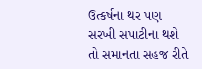ઉત્કર્ષના થર પણ સરખી સપાટીના થશે તો સમાનતા સહજ રીતે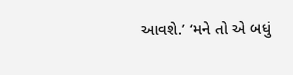આવશે.’ ‘મને તો એ બધું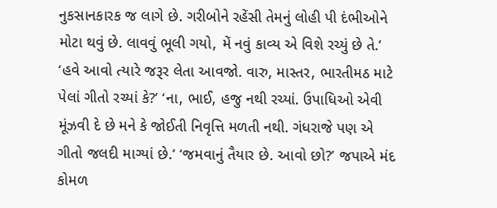નુકસાનકારક જ લાગે છે. ગરીબોને રહેંસી તેમનું લોહી પી દંભીઓને મોટા થવું છે. લાવવું ભૂલી ગયો, મેં નવું કાવ્ય એ વિશે રચ્યું છે તે.’ ‘હવે આવો ત્યારે જરૂર લેતા આવજો. વારુ, માસ્તર, ભારતીમઠ માટે પેલાં ગીતો રચ્યાં કે?’ ‘ના, ભાઈ, હજુ નથી રચ્યાં. ઉપાધિઓ એવી મૂંઝવી દે છે મને કે જોઈતી નિવૃત્તિ મળતી નથી. ગંધરાજે પણ એ ગીતો જલદી માગ્યાં છે.’ ‘જમવાનું તૈયાર છે. આવો છો?’ જપાએ મંદ કોમળ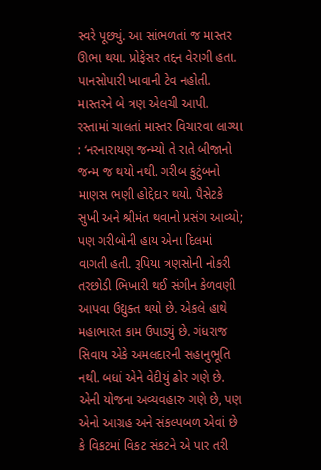સ્વરે પૂછ્યું. આ સાંભળતાં જ માસ્તર ઊભા થયા. પ્રોફેસર તદ્દન વેરાગી હતા. પાનસોપારી ખાવાની ટેવ નહોતી. માસ્તરને બે ત્રણ એલચી આપી. રસ્તામાં ચાલતાં માસ્તર વિચારવા લાગ્યા : ‘નરનારાયણ જન્મ્યો તે રાતે બીજાનો જન્મ જ થયો નથી. ગરીબ કુટુંબનો માણસ ભણી હોદ્દેદાર થયો. પૈસેટકે સુખી અને શ્રીમંત થવાનો પ્રસંગ આવ્યો; પણ ગરીબોની હાય એના દિલમાં વાગતી હતી. રૂપિયા ત્રણસોની નોકરી તરછોડી ભિખારી થઈ સંગીન કેળવણી આપવા ઉદ્યુક્ત થયો છે. એકલે હાથે મહાભારત કામ ઉપાડ્યું છે. ગંધરાજ સિવાય એકે અમલદારની સહાનુભૂતિ નથી. બધાં એને વેદીયું ઢોર ગણે છે. એની યોજના અવ્યવહારુ ગણે છે, પણ એનો આગ્રહ અને સંકલ્પબળ એવાં છે કે વિકટમાં વિકટ સંકટને એ પાર તરી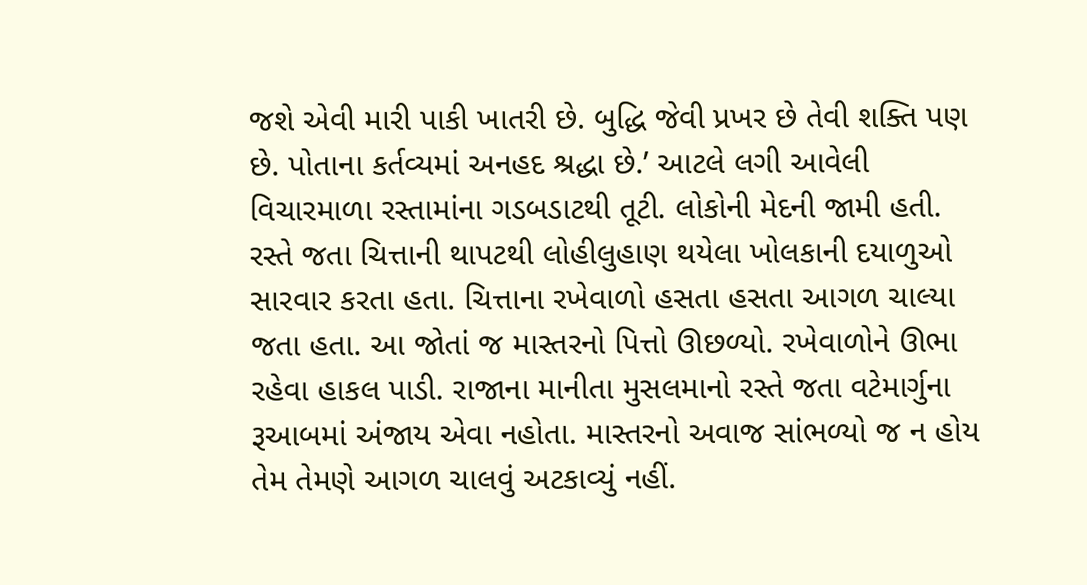જશે એવી મારી પાકી ખાતરી છે. બુદ્ધિ જેવી પ્રખર છે તેવી શક્તિ પણ છે. પોતાના કર્તવ્યમાં અનહદ શ્રદ્ધા છે.’ આટલે લગી આવેલી વિચારમાળા રસ્તામાંના ગડબડાટથી તૂટી. લોકોની મેદની જામી હતી. રસ્તે જતા ચિત્તાની થાપટથી લોહીલુહાણ થયેલા ખોલકાની દયાળુઓ સારવાર કરતા હતા. ચિત્તાના રખેવાળો હસતા હસતા આગળ ચાલ્યા જતા હતા. આ જોતાં જ માસ્તરનો પિત્તો ઊછળ્યો. રખેવાળોને ઊભા રહેવા હાકલ પાડી. રાજાના માનીતા મુસલમાનો રસ્તે જતા વટેમાર્ગુના રૂઆબમાં અંજાય એવા નહોતા. માસ્તરનો અવાજ સાંભળ્યો જ ન હોય તેમ તેમણે આગળ ચાલવું અટકાવ્યું નહીં.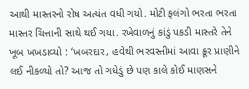આથી માસ્તરનો રોષ અત્યંત વધી ગયો. મોટી ફલંગો ભરતા ભરતા માસ્તર ચિત્તાની સાથે થઈ ગયા. રખેવાળનું કાંડું પકડી માસ્તરે તેને ખૂબ ખખડાવ્યો : ‘ખબરદાર, હવેથી ભરવસ્તીમાં આવા ક્રૂર પ્રાણીને લઈ નીકળ્યો તો? આજ તો ગધેડું છે પણ કાલે કોઈ માણસને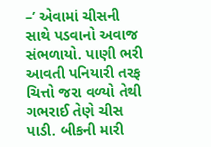–’ એવામાં ચીસની સાથે પડવાનો અવાજ સંભળાયો. પાણી ભરી આવતી પનિયારી તરફ ચિત્તો જરા વળ્યો તેથી ગભરાઈ તેણે ચીસ પાડી. બીકની મારી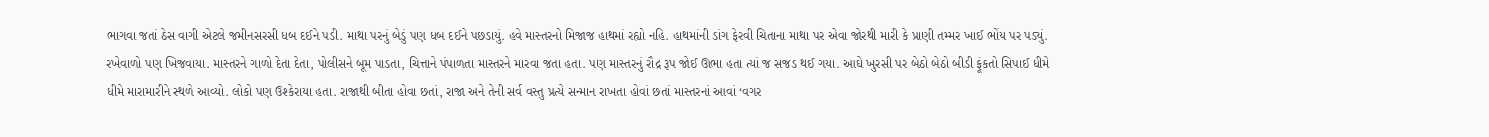ભાગવા જતાં ઠેસ વાગી એટલે જમીનસરસી ધબ દઈને પડી. માથા પરનું બેડું પણ ધબ દઈને પછડાયું. હવે માસ્તરનો મિજાજ હાથમાં રહ્યો નહિ. હાથમાંની ડાંગ ફેરવી ચિતાના માથા પર એવા જોરથી મારી કે પ્રાણી તમ્મર ખાઈ ભોંય પર પડ્યું. રખેવાળો પણ ખિજવાયા. માસ્તરને ગાળો દેતા દેતા, પોલીસને બૂમ પાડતા, ચિત્તાને પંપાળતા માસ્તરને મારવા જતા હતા. પણ માસ્તરનું રૌદ્ર રૂપ જોઈ ઊભા હતા ત્યાં જ સજડ થઈ ગયા. આઘે ખુરસી પર બેઠો બેઠો બીડી ફૂંકતો સિપાઈ ધીમે ધીમે મારામારીને સ્થળે આવ્યો. લોકો પણ ઉશ્કેરાયા હતા. રાજાથી બીતા હોવા છતાં, રાજા અને તેની સર્વ વસ્તુ પ્રત્યે સન્માન રાખતા હોવાં છતાં માસ્તરનાં આવાં ‘વગર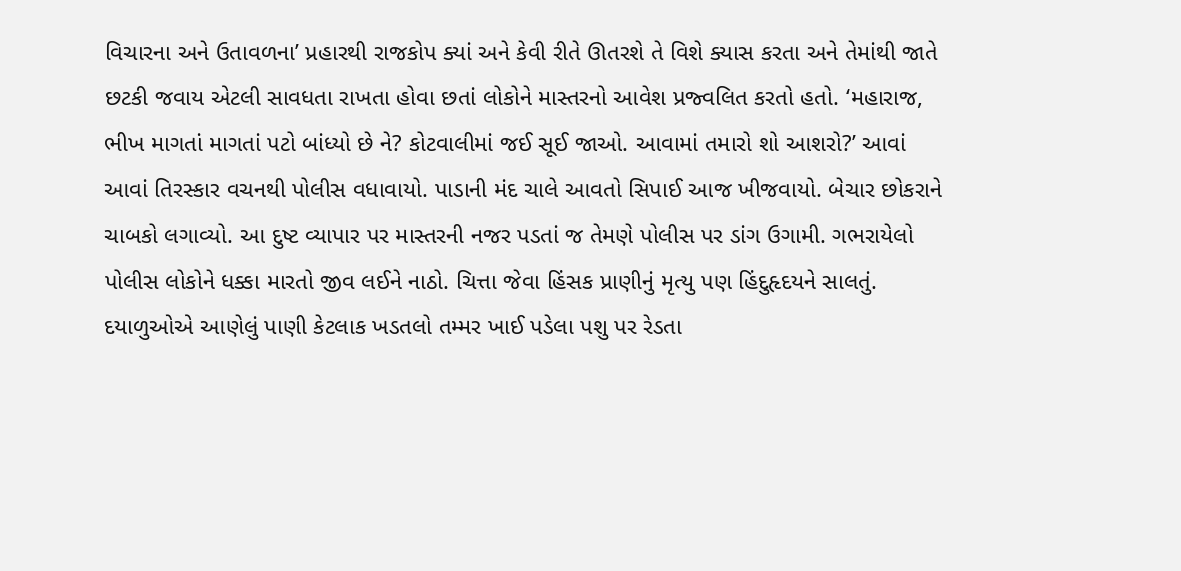વિચારના અને ઉતાવળના’ પ્રહારથી રાજકોપ ક્યાં અને કેવી રીતે ઊતરશે તે વિશે ક્યાસ કરતા અને તેમાંથી જાતે છટકી જવાય એટલી સાવધતા રાખતા હોવા છતાં લોકોને માસ્તરનો આવેશ પ્રજ્વલિત કરતો હતો. ‘મહારાજ, ભીખ માગતાં માગતાં પટો બાંધ્યો છે ને? કોટવાલીમાં જઈ સૂઈ જાઓ. આવામાં તમારો શો આશરો?’ આવાં આવાં તિરસ્કાર વચનથી પોલીસ વધાવાયો. પાડાની મંદ ચાલે આવતો સિપાઈ આજ ખીજવાયો. બેચાર છોકરાને ચાબકો લગાવ્યો. આ દુષ્ટ વ્યાપાર પર માસ્તરની નજર પડતાં જ તેમણે પોલીસ પર ડાંગ ઉગામી. ગભરાયેલો પોલીસ લોકોને ધક્કા મારતો જીવ લઈને નાઠો. ચિત્તા જેવા હિંસક પ્રાણીનું મૃત્યુ પણ હિંદુહૃદયને સાલતું. દયાળુઓએ આણેલું પાણી કેટલાક ખડતલો તમ્મર ખાઈ પડેલા પશુ પર રેડતા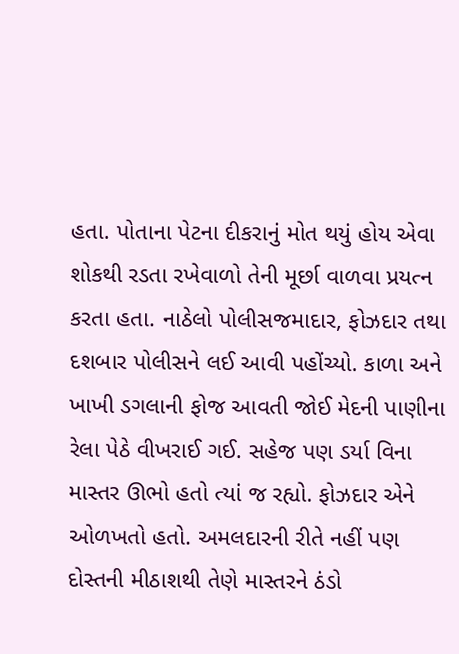હતા. પોતાના પેટના દીકરાનું મોત થયું હોય એવા શોકથી રડતા રખેવાળો તેની મૂર્છા વાળવા પ્રયત્ન કરતા હતા. નાઠેલો પોલીસજમાદાર, ફોઝદાર તથા દશબાર પોલીસને લઈ આવી પહોંચ્યો. કાળા અને ખાખી ડગલાની ફોજ આવતી જોઈ મેદની પાણીના રેલા પેઠે વીખરાઈ ગઈ. સહેજ પણ ડર્યા વિના માસ્તર ઊભો હતો ત્યાં જ રહ્યો. ફોઝદાર એને ઓળખતો હતો. અમલદારની રીતે નહીં પણ દોસ્તની મીઠાશથી તેણે માસ્તરને ઠંડો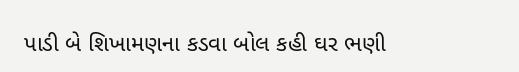પાડી બે શિખામણના કડવા બોલ કહી ઘર ભણી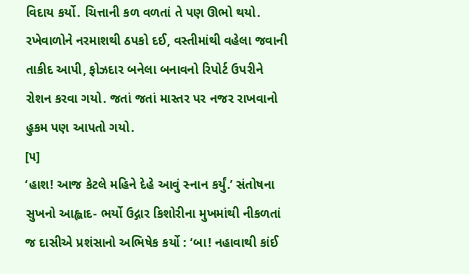વિદાય કર્યો. ચિત્તાની કળ વળતાં તે પણ ઊભો થયો. રખેવાળોને નરમાશથી ઠપકો દઈ, વસ્તીમાંથી વહેલા જવાની તાકીદ આપી, ફોઝદાર બનેલા બનાવનો રિપોર્ટ ઉપરીને રોશન કરવા ગયો. જતાં જતાં માસ્તર પર નજર રાખવાનો હુકમ પણ આપતો ગયો.
[૫]
‘હાશ! આજ કેટલે મહિને દેહે આવું સ્નાન કર્યું.’ સંતોષના સુખનો આહ્લાદ- ભર્યો ઉદ્ગાર કિશોરીના મુખમાંથી નીકળતાં જ દાસીએ પ્રશંસાનો અભિષેક કર્યો : ‘બા! નહાવાથી કાંઈ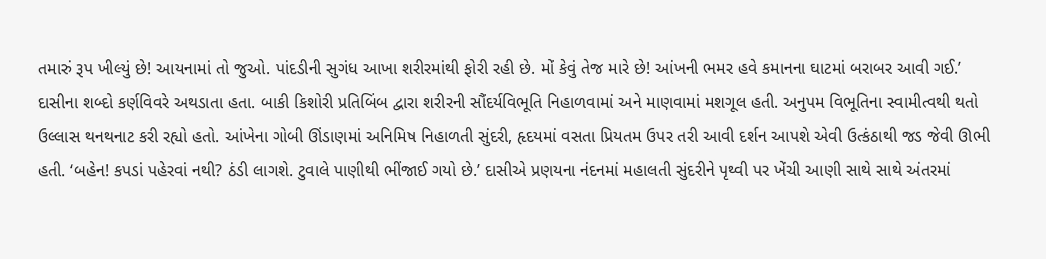તમારું રૂપ ખીલ્યું છે! આયનામાં તો જુઓ. પાંદડીની સુગંધ આખા શરીરમાંથી ફોરી રહી છે. મોં કેવું તેજ મારે છે! આંખની ભમર હવે કમાનના ઘાટમાં બરાબર આવી ગઈ.’ દાસીના શબ્દો કર્ણવિવરે અથડાતા હતા. બાકી કિશોરી પ્રતિબિંબ દ્વારા શરીરની સૌંદર્યવિભૂતિ નિહાળવામાં અને માણવામાં મશગૂલ હતી. અનુપમ વિભૂતિના સ્વામીત્વથી થતો ઉલ્લાસ થનથનાટ કરી રહ્યો હતો. આંખેના ગોબી ઊંડાણમાં અનિમિષ નિહાળતી સુંદરી, હૃદયમાં વસતા પ્રિયતમ ઉપર તરી આવી દર્શન આપશે એવી ઉત્કંઠાથી જડ જેવી ઊભી હતી. ‘બહેન! કપડાં પહેરવાં નથી? ઠંડી લાગશે. ટુવાલે પાણીથી ભીંજાઈ ગયો છે.’ દાસીએ પ્રણયના નંદનમાં મહાલતી સુંદરીને પૃથ્વી પર ખેંચી આણી સાથે સાથે અંતરમાં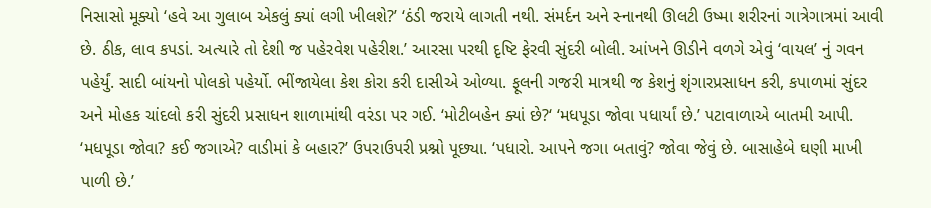નિસાસો મૂક્યો ‘હવે આ ગુલાબ એકલું ક્યાં લગી ખીલશે?’ ‘ઠંડી જરાયે લાગતી નથી. સંમર્દન અને સ્નાનથી ઊલટી ઉષ્મા શરીરનાં ગાત્રેગાત્રમાં આવી છે. ઠીક, લાવ કપડાં. અત્યારે તો દેશી જ પહેરવેશ પહેરીશ.’ આરસા પરથી દૃષ્ટિ ફેરવી સુંદરી બોલી. આંખને ઊડીને વળગે એવું ‘વાયલ’ નું ગવન પહેર્યું. સાદી બાંયનો પોલકો પહેર્યો. ભીંજાયેલા કેશ કોરા કરી દાસીએ ઓળ્યા. ફૂલની ગજરી માત્રથી જ કેશનું શૃંગારપ્રસાધન કરી, કપાળમાં સુંદર અને મોહક ચાંદલો કરી સુંદરી પ્રસાધન શાળામાંથી વરંડા પર ગઈ. ‘મોટીબહેન ક્યાં છે?‘ ‘મધપૂડા જોવા પધાર્યાં છે.’ પટાવાળાએ બાતમી આપી. ‘મધપૂડા જોવા? કઈ જગાએ? વાડીમાં કે બહાર?’ ઉપરાઉપરી પ્રશ્નો પૂછ્યા. ‘પધારો. આપને જગા બતાવું? જોવા જેવું છે. બાસાહેબે ઘણી માખી પાળી છે.’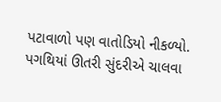પટાવાળો પણ વાતોડિયો નીકળ્યો. પગથિયાં ઊતરી સુંદરીએ ચાલવા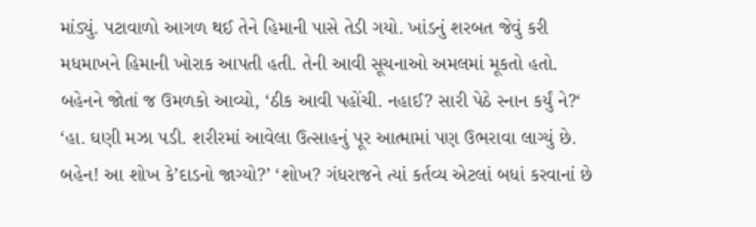માંડ્યું. પટાવાળો આગળ થઈ તેને હિમાની પાસે તેડી ગયો. ખાંડનું શરબત જેવું કરી મધમાખને હિમાની ખોરાક આપતી હતી. તેની આવી સૂચનાઓ અમલમાં મૂકતો હતો. બહેનને જોતાં જ ઉમળકો આવ્યો, ‘ઠીક આવી પહોંચી. નહાઈ? સારી પેઠે સ્નાન કર્યું ને?‘ ‘હા. ઘણી મઝા પડી. શરીરમાં આવેલા ઉત્સાહનું પૂર આત્મામાં પણ ઉભરાવા લાગ્યું છે. બહેન! આ શોખ કે’દાડનો જાગ્યો?’ ‘શોખ? ગંધરાજને ત્યાં કર્તવ્ય એટલાં બધાં કરવાનાં છે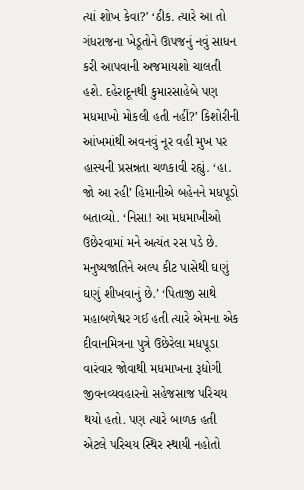ત્યાં શોખ કેવા?’ ‘ઠીક. ત્યારે આ તો ગંધરાજના ખેડૂતોને ઊપજનું નવું સાધન કરી આપવાની અજમાયશો ચાલતી હશે. દહેરાદૂનથી કુમારસાહેબે પણ મધમાખો મોકલી હતી નહીં?’ કિશોરીની આંખમાંથી અવનવું નૂર વહી મુખ પર હાસ્યની પ્રસન્નતા ચળકાવી રહ્યું. ‘હા. જો આ રહી’ હિમાનીએ બહેનને મધપૂડો બતાવ્યો. ‘નિસા! આ મધમાખીઓ ઉછેરવામાં મને અત્યંત રસ પડે છે. મનુષ્યજાતિને અલ્પ કીટ પાસેથી ઘણું ઘણું શીખવાનું છે.’ ‘પિતાજી સાથે મહાબળેશ્વર ગઈ હતી ત્યારે એમના એક દીવાનમિત્રના પુત્રે ઉછેરેલા મધપૂડા વારંવાર જોવાથી મધમાખના રૂદ્યોગી જીવનવ્યવહારનો સહેજસાજ પરિચય થયો હતો. પણ ત્યારે બાળક હતી એટલે પરિચય સ્થિર સ્થાયી નહોતો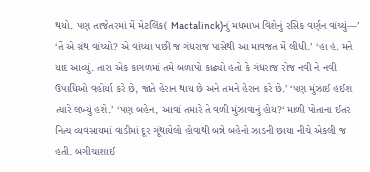થયો. પણ તાજેતરમાં મેં મેટલિંક( Mactalinck)નું મધમાખ વિશેનું રસિક વર્ણન વાંચ્યું—’ ‘તેં એ ગ્રંથ વાંચ્યો? એ વાંચ્યા પછી જ ગંધરાજ પાસેથી આ માવજત મેં લીધી.’ ‘હા હં. મને યાદ આવ્યું. તારા એક કાગળમાં તમે બળાપો કાઢ્યો હતો કે ગંધરાજ રોજ નવી ને નવી ઉપાધિઓ વહોર્યા કરે છે, જાતે હેરાન થાય છે અને તમને હેરાન કરે છે.’ ‘પણ મુંઝાઈ હઈશ ત્યારે લખ્યું હશે.’ ‘પણ બહેન, આવાં તમારે તે વળી મુંઝાવાનું હોય?‘ માળી પોતાના ઈતર નિત્ય વ્યવસાયમાં વાડીમાં દૂર ગૂંથાયેલો હોવાથી બન્ને બહેનો ઝાડની છાયા નીચે એકલી જ હતી. બગીચાશાઈ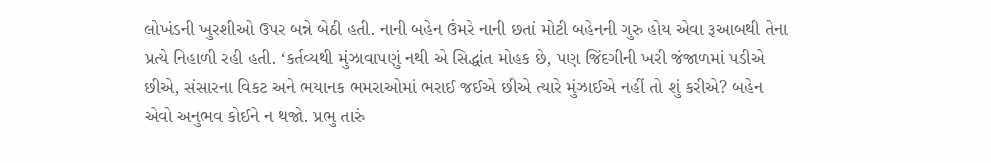લોખંડની ખુરશીઓ ઉપર બન્ને બેઠી હતી. નાની બહેન ઉંમરે નાની છતાં મોટી બહેનની ગુરુ હોય એવા રૂઆબથી તેના પ્રત્યે નિહાળી રહી હતી. ‘કર્તવ્યથી મુંઝાવાપણું નથી એ સિદ્ધાંત મોહક છે, પણ જિંદગીની ખરી જંજાળમાં પડીએ છીએ, સંસારના વિકટ અને ભયાનક ભમરાઓમાં ભરાઈ જઈએ છીએ ત્યારે મુંઝાઈએ નહીં તો શું કરીએ? બહેન એવો અનુભવ કોઈને ન થજો. પ્રભુ તારું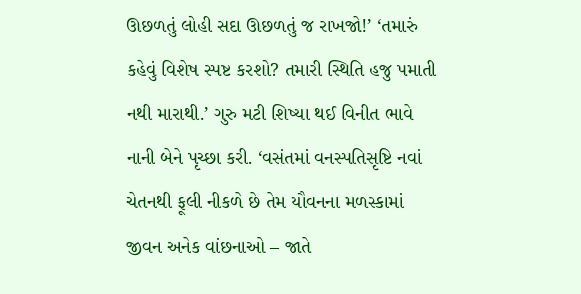ઊછળતું લોહી સદા ઊછળતું જ રાખજો!’ ‘તમારું કહેવું વિશેષ સ્પષ્ટ કરશો? તમારી સ્થિતિ હજુ પમાતી નથી મારાથી.’ ગુરુ મટી શિષ્યા થઈ વિનીત ભાવે નાની બેને પૃચ્છા કરી. ‘વસંતમાં વનસ્પતિસૃષ્ટિ નવાં ચેતનથી ફૂલી નીકળે છે તેમ યૌવનના મળસ્કામાં જીવન અનેક વાંછનાઓ – જાતે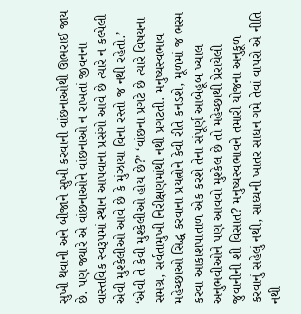સુખી થવાની અને બીજાને સુખી કરવાની વાંછનાઓથી ઊભરાઈ જાય છે. પણ જ્યારે એ વાંછનાઓને વાંછનાઓ ન રાખતાં જીવનના વાસ્તવિક સ્વરૂપમાં સ્થાન આપવાના પ્રસંગો આવે છે ત્યારે ન કલ્પેલી એવી મુશ્કેલીઓ આવે છે કે મુંઝાયા વિના રસ્તો જ નથી રહેતો.’ ‘એવી તે કેવી મુશ્કેલીઓ હોય છે?’ ‘વાંછના પ્રગટે છે ત્યારે વિષયના સમગ્ર, સર્વતામુખી નિરીક્ષણમાંથી નથી પ્રગટતી. મનુષ્યસ્વભાવ મહેચ્છાઓ સિદ્ધ કરવાના પ્રયત્નોને કેવી રીતે કનડશે, મૂળમાં જ ભસ્મ કરવા આકાશપાતાળ એક કરશે તેના સંપૂર્ણ આબેહૂબ ખ્યાલ અનુભવીઓને પણ આવવો મુશ્કેલ છે તો મહેચ્છાથી પ્રેરાયેલી જુવાનીની શી વિસાત? મનુષ્યસ્વભાવને તમારી યોજના અનુકૂળ કરવાનું સહેલું નથી, સાધ્યની ખાતર સાધન ગમે તેવાં વાપરો એ નીતિ નથી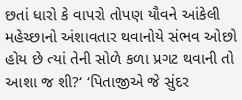છતાં ધારો કે વાપરો તોપણ યૌવને આંકેલી મહેચ્છાનો અંશાવતાર થવાનોયે સંભવ ઓછો હોય છે ત્યાં તેની સોળે કળા પ્રગટ થવાની તો આશા જ શી?‘ ‘પિતાજીએ જે સુંદર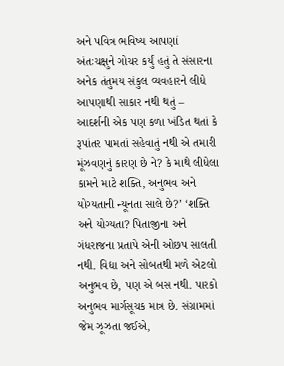અને પવિત્ર ભવિષ્ય આપણાં અંતઃચક્ષુને ગોચર કર્યું હતું તે સંસારના અનેક તંતુમય સંકુલ વ્યવહારને લીધે આપણાથી સાકાર નથી થતું – આદર્શની એક પણ કળા ખંડિત થતાં કે રૂપાંતર પામતાં સહેવાતું નથી એ તમારી મૂંઝવણનું કારણ છે ને? કે માથે લીધેલા કામને માટે શક્તિ, અનુભવ અને યોગ્યતાની ન્યૂનતા સાલે છે?’ ‘શક્તિ અને યોગ્યતા? પિતાજીના અને ગંધરાજના પ્રતાપે એની ઓછપ સાલતી નથી. વિદ્યા અને સોબતથી મળે એટલો અનુભવ છે, પણ એ બસ નથી. પારકો અનુભવ માર્ગસૂચક માત્ર છે. સંગ્રામમાં જેમ ઝૂઝતા જઈએ,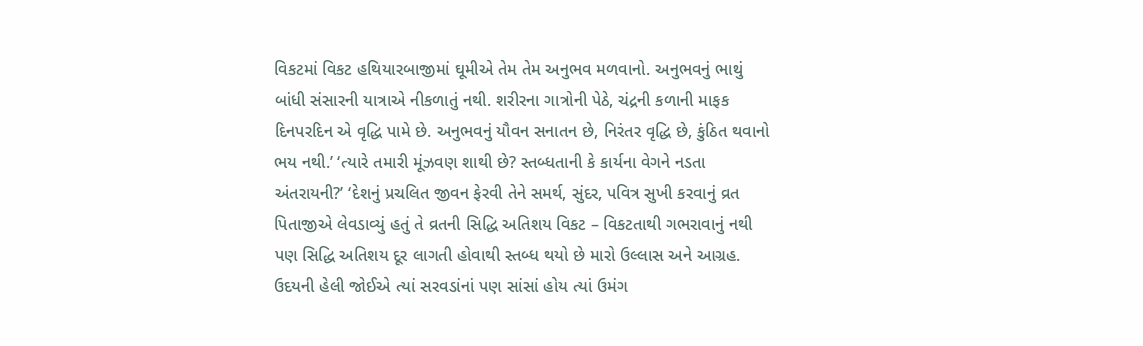વિકટમાં વિકટ હથિયારબાજીમાં ઘૂમીએ તેમ તેમ અનુભવ મળવાનો. અનુભવનું ભાથું બાંધી સંસારની યાત્રાએ નીકળાતું નથી. શરીરના ગાત્રોની પેઠે, ચંદ્રની કળાની માફક દિનપરદિન એ વૃદ્ધિ પામે છે. અનુભવનું યૌવન સનાતન છે, નિરંતર વૃદ્ધિ છે, કુંઠિત થવાનો ભય નથી.’ ‘ત્યારે તમારી મૂંઝવણ શાથી છે? સ્તબ્ધતાની કે કાર્યના વેગને નડતા અંતરાયની?’ ‘દેશનું પ્રચલિત જીવન ફેરવી તેને સમર્થ, સુંદર, પવિત્ર સુખી કરવાનું વ્રત પિતાજીએ લેવડાવ્યું હતું તે વ્રતની સિદ્ધિ અતિશય વિકટ – વિકટતાથી ગભરાવાનું નથી પણ સિદ્ધિ અતિશય દૂર લાગતી હોવાથી સ્તબ્ધ થયો છે મારો ઉલ્લાસ અને આગ્રહ. ઉદયની હેલી જોઈએ ત્યાં સરવડાંનાં પણ સાંસાં હોય ત્યાં ઉમંગ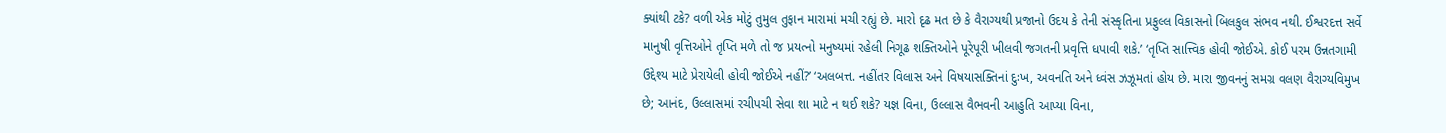ક્યાંથી ટકે? વળી એક મોટું તુમુલ તુફાન મારામાં મચી રહ્યું છે. મારો દૃઢ મત છે કે વૈરાગ્યથી પ્રજાનો ઉદય કે તેની સંસ્કૃતિના પ્રફુલ્લ વિકાસનો બિલકુલ સંભવ નથી. ઈશ્વરદત્ત સર્વે માનુષી વૃત્તિઓને તૃપ્તિ મળે તો જ પ્રયત્નો મનુષ્યમાં રહેલી નિગૂઢ શક્તિઓને પૂરેપૂરી ખીલવી જગતની પ્રવૃત્તિ ધપાવી શકે.’ ‘તૃપ્તિ સાત્ત્વિક હોવી જોઈએ. કોઈ પરમ ઉન્નતગામી ઉદ્દેશ્ય માટે પ્રેરાયેલી હોવી જોઈએ નહીં?’ ‘અલબત્ત. નહીંતર વિલાસ અને વિષયાસક્તિનાં દુઃખ, અવનતિ અને ધ્વંસ ઝઝૂમતાં હોય છે. મારા જીવનનું સમગ્ર વલણ વૈરાગ્યવિમુખ છે; આનંદ, ઉલ્લાસમાં રચીપચી સેવા શા માટે ન થઈ શકે? યજ્ઞ વિના, ઉલ્લાસ વૈભવની આહુતિ આપ્યા વિના,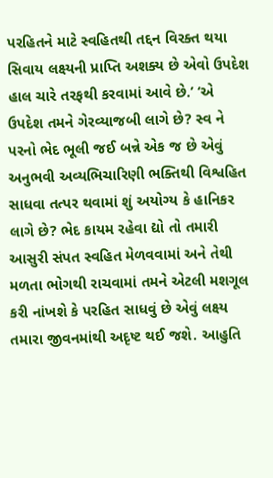પરહિતને માટે સ્વહિતથી તદ્દન વિરક્ત થયા સિવાય લક્ષ્યની પ્રાપ્તિ અશક્ય છે એવો ઉપદેશ હાલ ચારે તરફથી કરવામાં આવે છે.’ ‘એ ઉપદેશ તમને ગેરવ્યાજબી લાગે છે? સ્વ ને પરનો ભેદ ભૂલી જઈ બન્ને એક જ છે એવું અનુભવી અવ્યભિચારિણી ભક્તિથી વિશ્વહિત સાધવા તત્પર થવામાં શું અયોગ્ય કે હાનિકર લાગે છે? ભેદ કાયમ રહેવા દ્યો તો તમારી આસુરી સંપત સ્વહિત મેળવવામાં અને તેથી મળતા ભોગથી રાચવામાં તમને એટલી મશગૂલ કરી નાંખશે કે પરહિત સાધવું છે એવું લક્ષ્ય તમારા જીવનમાંથી અદૃષ્ટ થઈ જશે. આહુતિ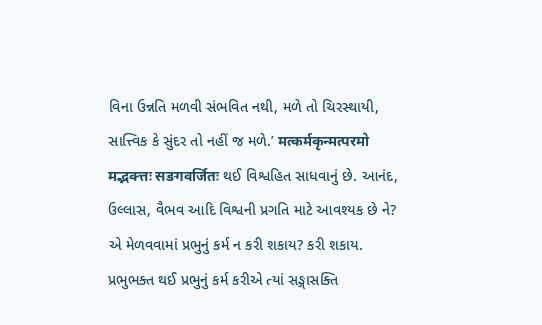વિના ઉન્નતિ મળવી સંભવિત નથી, મળે તો ચિરસ્થાયી, સાત્ત્વિક કે સુંદર તો નહીં જ મળે.’ मत्कर्मकृन्मत्परमो मद्भक्त्तः सङगवर्जितः થઈ વિશ્વહિત સાધવાનું છે. આનંદ, ઉલ્લાસ, વૈભવ આદિ વિશ્વની પ્રગતિ માટે આવશ્યક છે ને? એ મેળવવામાં પ્રભુનું કર્મ ન કરી શકાય? કરી શકાય. પ્રભુભક્ત થઈ પ્રભુનું કર્મ કરીએ ત્યાં સઙ્ગાસક્તિ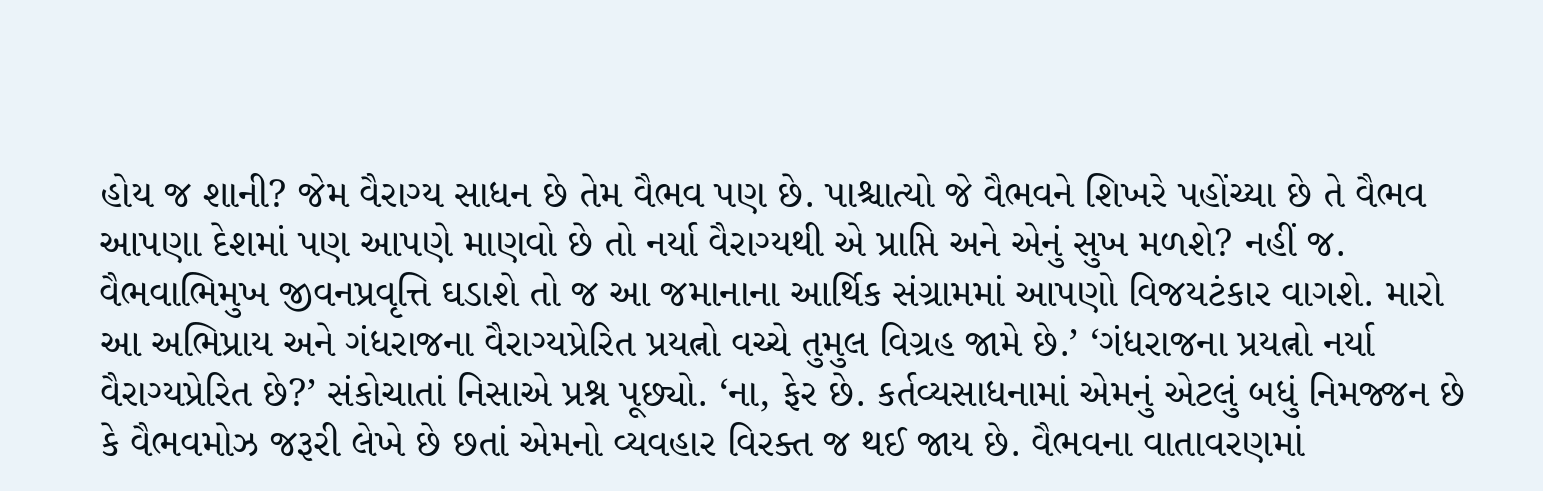હોય જ શાની? જેમ વૈરાગ્ય સાધન છે તેમ વૈભવ પણ છે. પાશ્ચાત્યો જે વૈભવને શિખરે પહોંચ્યા છે તે વૈભવ આપણા દેશમાં પણ આપણે માણવો છે તો નર્યા વૈરાગ્યથી એ પ્રાપ્તિ અને એનું સુખ મળશે? નહીં જ. વૈભવાભિમુખ જીવનપ્રવૃત્તિ ઘડાશે તો જ આ જમાનાના આર્થિક સંગ્રામમાં આપણો વિજયટંકાર વાગશે. મારો આ અભિપ્રાય અને ગંધરાજના વૈરાગ્યપ્રેરિત પ્રયત્નો વચ્ચે તુમુલ વિગ્રહ જામે છે.’ ‘ગંધરાજના પ્રયત્નો નર્યા વૈરાગ્યપ્રેરિત છે?’ સંકોચાતાં નિસાએ પ્રશ્ન પૂછ્યો. ‘ના, ફેર છે. કર્તવ્યસાધનામાં એમનું એટલું બધું નિમજ્જન છે કે વૈભવમોઝ જરૂરી લેખે છે છતાં એમનો વ્યવહાર વિરક્ત જ થઈ જાય છે. વૈભવના વાતાવરણમાં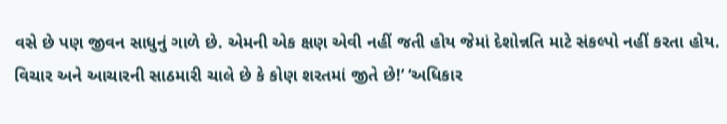વસે છે પણ જીવન સાધુનું ગાળે છે. એમની એક ક્ષણ એવી નહીં જતી હોય જેમાં દેશોન્નતિ માટે સંકલ્પો નહીં કરતા હોય. વિચાર અને આચારની સાઠમારી ચાલે છે કે કોણ શરતમાં જીતે છે!’ ‘અધિકાર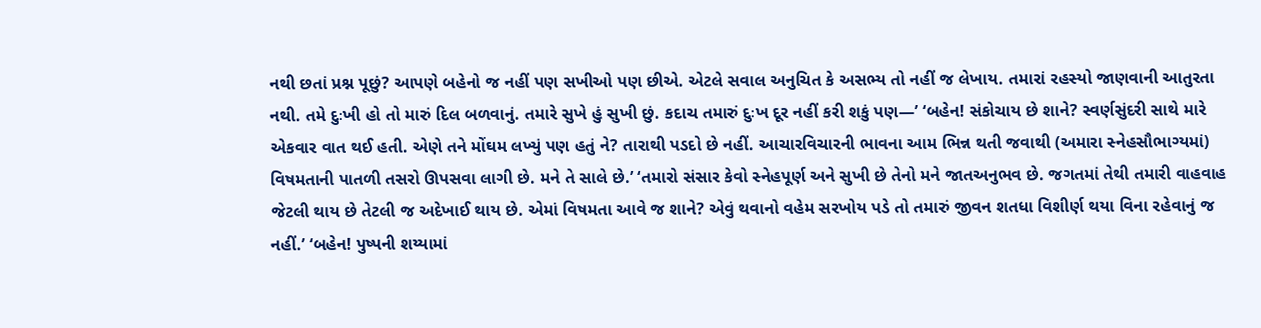નથી છતાં પ્રશ્ન પૂછું? આપણે બહેનો જ નહીં પણ સખીઓ પણ છીએ. એટલે સવાલ અનુચિત કે અસભ્ય તો નહીં જ લેખાય. તમારાં રહસ્યો જાણવાની આતુરતા નથી. તમે દુઃખી હો તો મારું દિલ બળવાનું. તમારે સુખે હું સુખી છું. કદાચ તમારું દુઃખ દૂર નહીં કરી શકું પણ—’ ‘બહેન! સંકોચાય છે શાને? સ્વર્ણસુંદરી સાથે મારે એકવાર વાત થઈ હતી. એણે તને મોંઘમ લખ્યું પણ હતું ને? તારાથી પડદો છે નહીં. આચારવિચારની ભાવના આમ ભિન્ન થતી જવાથી (અમારા સ્નેહસૌભાગ્યમાં) વિષમતાની પાતળી તસરો ઊપસવા લાગી છે. મને તે સાલે છે.’ ‘તમારો સંસાર કેવો સ્નેહપૂર્ણ અને સુખી છે તેનો મને જાતઅનુભવ છે. જગતમાં તેથી તમારી વાહવાહ જેટલી થાય છે તેટલી જ અદેખાઈ થાય છે. એમાં વિષમતા આવે જ શાને? એવું થવાનો વહેમ સરખોય પડે તો તમારું જીવન શતધા વિશીર્ણ થયા વિના રહેવાનું જ નહીં.’ ‘બહેન! પુષ્પની શય્યામાં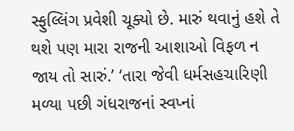સ્ફુલ્લિંગ પ્રવેશી ચૂક્યો છે. મારું થવાનું હશે તે થશે પણ મારા રાજની આશાઓ વિફળ ન જાય તો સારું.’ ‘તારા જેવી ધર્મસહચારિણી મળ્યા પછી ગંધરાજનાં સ્વપ્નાં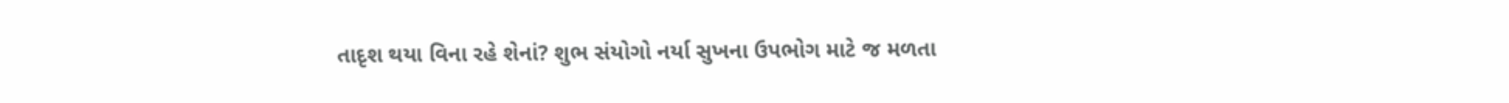તાદૃશ થયા વિના રહે શેનાં? શુભ સંયોગો નર્યા સુખના ઉપભોગ માટે જ મળતા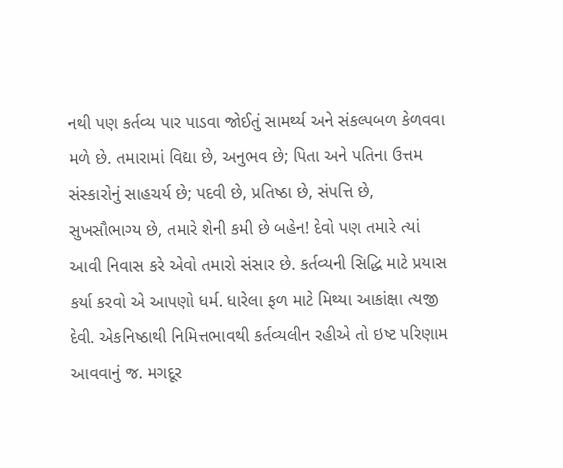નથી પણ કર્તવ્ય પાર પાડવા જોઈતું સામર્થ્ય અને સંકલ્પબળ કેળવવા મળે છે. તમારામાં વિદ્યા છે, અનુભવ છે; પિતા અને પતિના ઉત્તમ સંસ્કારોનું સાહચર્ય છે; પદવી છે, પ્રતિષ્ઠા છે, સંપત્તિ છે, સુખસૌભાગ્ય છે, તમારે શેની કમી છે બહેન! દેવો પણ તમારે ત્યાં આવી નિવાસ કરે એવો તમારો સંસાર છે. કર્તવ્યની સિદ્ધિ માટે પ્રયાસ કર્યા કરવો એ આપણો ધર્મ. ધારેલા ફળ માટે મિથ્યા આકાંક્ષા ત્યજી દેવી. એકનિષ્ઠાથી નિમિત્તભાવથી કર્તવ્યલીન રહીએ તો ઇષ્ટ પરિણામ આવવાનું જ. મગદૂર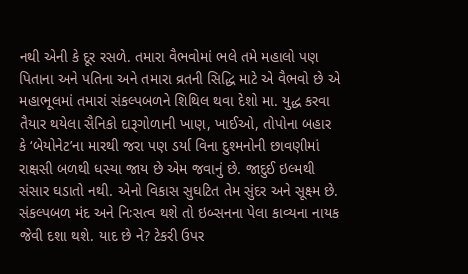નથી એની કે દૂર રસળે. તમારા વૈભવોમાં ભલે તમે મહાલો પણ પિતાના અને પતિના અને તમારા વ્રતની સિદ્ધિ માટે એ વૈભવો છે એ મહાભૂલમાં તમારાં સંકલ્પબળને શિથિલ થવા દેશો મા. યુદ્ધ કરવા તૈયાર થયેલા સૈનિકો દારૂગોળાની ખાણ, ખાઈઓ, તોપોના બહાર કે ‘બેયોનેટ’ના મારથી જરા પણ ડર્યા વિના દુશ્મનોની છાવણીમાં રાક્ષસી બળથી ધસ્યા જાય છે એમ જવાનું છે. જાદુઈ ઇલ્મથી સંસાર ઘડાતો નથી. એનો વિકાસ સુઘટિત તેમ સુંદર અને સૂક્ષ્મ છે. સંકલ્પબળ મંદ અને નિઃસત્વ થશે તો ઇબ્સનના પેલા કાવ્યના નાયક જેવી દશા થશે. યાદ છે ને? ટેકરી ઉપર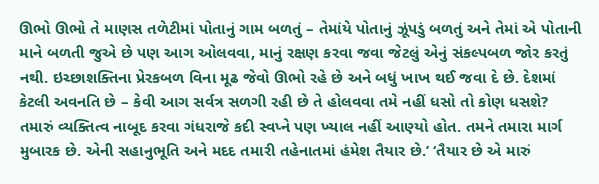ઊભો ઊભો તે માણસ તળેટીમાં પોતાનું ગામ બળતું – તેમાંયે પોતાનું ઝૂંપડું બળતું અને તેમાં એ પોતાની માને બળતી જુએ છે પણ આગ ઓલવવા, માનું રક્ષણ કરવા જવા જેટલું એનું સંકલ્પબળ જોર કરતું નથી. ઇચ્છાશક્તિના પ્રેરકબળ વિના મૂઢ જેવો ઊભો રહે છે અને બધું ખાખ થઈ જવા દે છે. દેશમાં કેટલી અવનતિ છે – કેવી આગ સર્વત્ર સળગી રહી છે તે હોલવવા તમે નહીં ધસો તો કોણ ધસશે? તમારું વ્યક્તિત્વ નાબૂદ કરવા ગંધરાજે કદી સ્વપ્ને પણ ખ્યાલ નહીં આણ્યો હોત. તમને તમારા માર્ગ મુબારક છે. એની સહાનુભૂતિ અને મદદ તમારી તહેનાતમાં હંમેશ તૈયાર છે.’ ‘તૈયાર છે એ મારું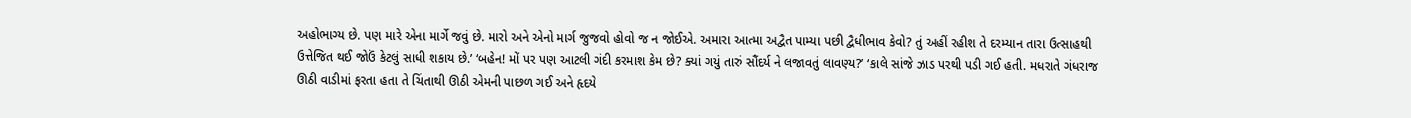અહોભાગ્ય છે. પણ મારે એના માર્ગે જવું છે. મારો અને એનો માર્ગ જુજવો હોવો જ ન જોઈએ. અમારા આત્મા અદ્વૈત પામ્યા પછી દ્વૈધીભાવ કેવો? તું અહીં રહીશ તે દરમ્યાન તારા ઉત્સાહથી ઉત્તેજિત થઈ જોઉં કેટલું સાધી શકાય છે.’ ‘બહેન! મોં પર પણ આટલી ગંદી કરમાશ કેમ છે? ક્યાં ગયું તારું સૌંદર્ય ને લજાવતું લાવણ્ય?’ ‘કાલે સાંજે ઝાડ પરથી પડી ગઈ હતી. મધરાતે ગંધરાજ ઊઠી વાડીમાં ફરતા હતા તે ચિંતાથી ઊઠી એમની પાછળ ગઈ અને હૃદયે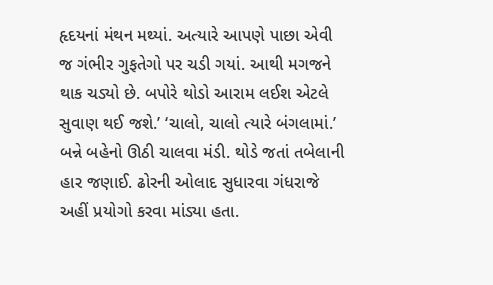હૃદયનાં મંથન મથ્યાં. અત્યારે આપણે પાછા એવી જ ગંભીર ગુફતેગો પર ચડી ગયાં. આથી મગજને થાક ચડ્યો છે. બપોરે થોડો આરામ લઈશ એટલે સુવાણ થઈ જશે.’ ‘ચાલો, ચાલો ત્યારે બંગલામાં.’ બન્ને બહેનો ઊઠી ચાલવા મંડી. થોડે જતાં તબેલાની હાર જણાઈ. ઢોરની ઓલાદ સુધારવા ગંધરાજે અહીં પ્રયોગો કરવા માંડ્યા હતા.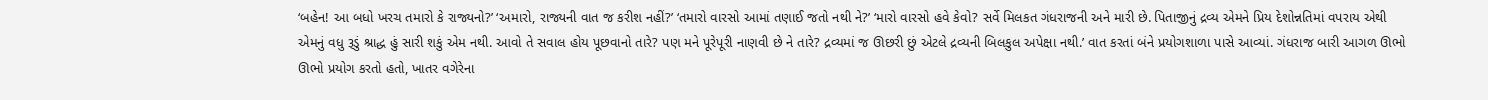‘બહેન! આ બધો ખરચ તમારો કે રાજ્યનો?’ ‘અમારો, રાજ્યની વાત જ કરીશ નહીં?’ ‘તમારો વારસો આમાં તણાઈ જતો નથી ને?’ ‘મારો વારસો હવે કેવો? સર્વે મિલકત ગંધરાજની અને મારી છે. પિતાજીનું દ્રવ્ય એમને પ્રિય દેશોન્નતિમાં વપરાય એથી એમનું વધુ રૂડું શ્રાદ્ધ હું સારી શકું એમ નથી. આવો તે સવાલ હોય પૂછવાનો તારે? પણ મને પૂરેપૂરી નાણવી છે ને તારે? દ્રવ્યમાં જ ઊછરી છું એટલે દ્રવ્યની બિલકુલ અપેક્ષા નથી.’ વાત કરતાં બંને પ્રયોગશાળા પાસે આવ્યાં. ગંધરાજ બારી આગળ ઊભો ઊભો પ્રયોગ કરતો હતો, ખાતર વગેરેના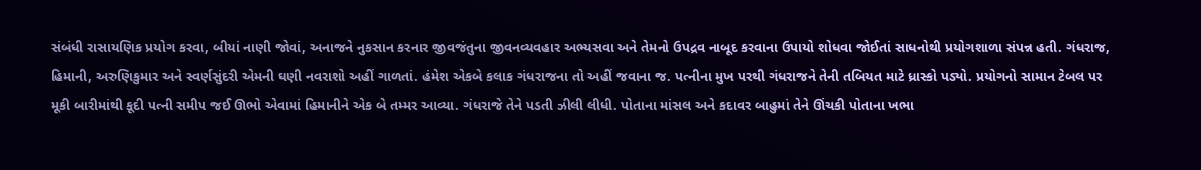સંબંધી રાસાયણિક પ્રયોગ કરવા, બીયાં નાણી જોવાં, અનાજને નુકસાન કરનાર જીવજંતુના જીવનવ્યવહાર અભ્યસવા અને તેમનો ઉપદ્રવ નાબૂદ કરવાના ઉપાયો શોધવા જોઈતાં સાધનોથી પ્રયોગશાળા સંપન્ન હતી. ગંધરાજ, હિમાની, અરુણિકુમાર અને સ્વર્ણસુંદરી એમની ઘણી નવરાશો અહીં ગાળતાં. હંમેશ એકબે કલાક ગંધરાજના તો અહીં જવાના જ. પત્નીના મુખ પરથી ગંધરાજને તેની તબિયત માટે ધ્રાસ્કો પડ્યો. પ્રયોગનો સામાન ટેબલ પર મૂકી બારીમાંથી કૂદી પત્ની સમીપ જઈ ઊભો એવામાં હિમાનીને એક બે તમ્મર આવ્યા. ગંધરાજે તેને પડતી ઝીલી લીધી. પોતાના માંસલ અને કદાવર બાહુમાં તેને ઊંચકી પોતાના ખભા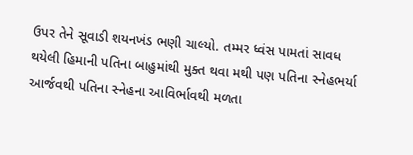ઉપર તેને સૂવાડી શયનખંડ ભણી ચાલ્યો. તમ્મર ધ્વંસ પામતાં સાવધ થયેલી હિમાની પતિના બાહુમાંથી મુક્ત થવા મથી પણ પતિના સ્નેહભર્યા આર્જવથી પતિના સ્નેહના આવિર્ભાવથી મળતા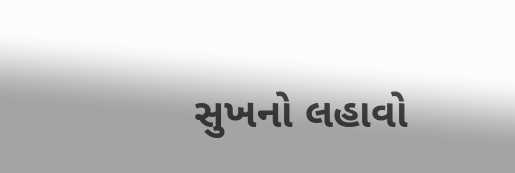સુખનો લહાવો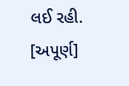લઈ રહી.
[અપૂર્ણ]